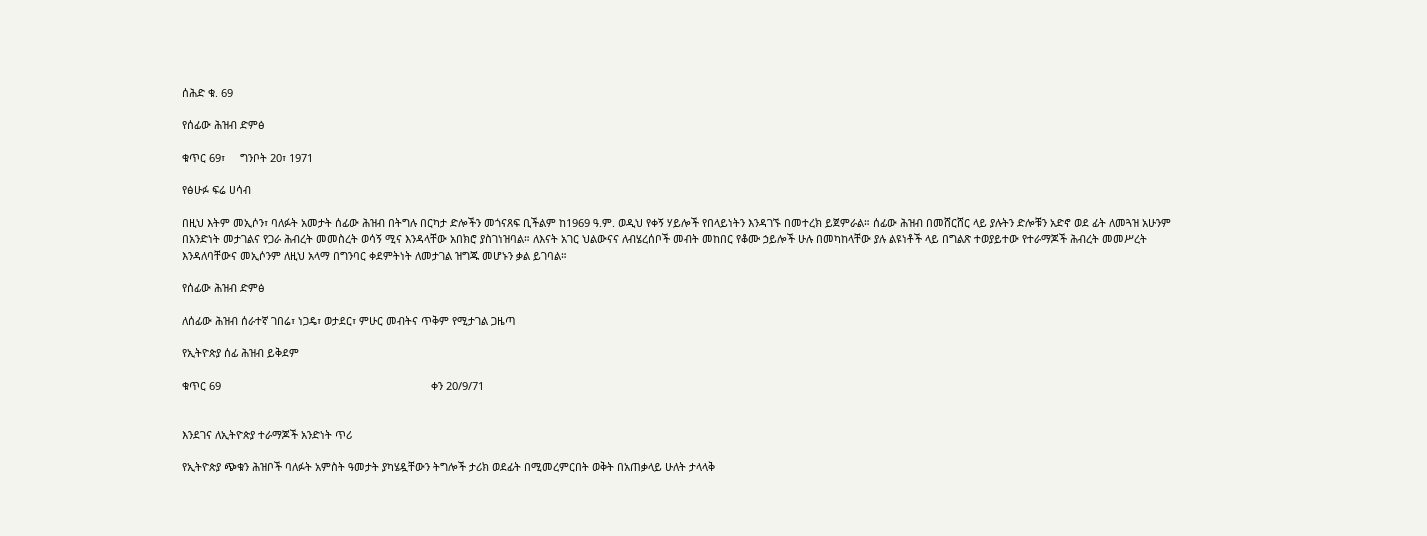ሰሕድ ቁ. 69

የሰፊው ሕዝብ ድምፅ

ቁጥር 69፣     ግንቦት 20፣ 1971

የፅሁፉ ፍሬ ሀሳብ

በዚህ እትም መኢሶን፣ ባለፉት አመታት ሰፊው ሕዝብ በትግሉ በርካታ ድሎችን መጎናጸፍ ቢችልም ከ1969 ዓ.ም. ወዲህ የቀኝ ሃይሎች የበላይነትን እንዳገኙ በመተረክ ይጀምራል። ሰፊው ሕዝብ በመሸርሸር ላይ ያሉትን ድሎቹን አድኖ ወደ ፊት ለመጓዝ አሁንም በአንድነት መታገልና የጋራ ሕብረት መመስረት ወሳኝ ሚና እንዳላቸው አበክሮ ያስገነዝባል። ለእናት አገር ህልውናና ለብሄረሰቦች መብት መከበር የቆሙ ኃይሎች ሁሉ በመካከላቸው ያሉ ልዩነቶች ላይ በግልጽ ተወያይተው የተራማጆች ሕብረት መመሥረት እንዳለባቸውና መኢሶንም ለዚህ አላማ በግንባር ቀደምትነት ለመታገል ዝግጁ መሆኑን ቃል ይገባል።

የሰፊው ሕዝብ ድምፅ

ለሰፊው ሕዝብ ሰራተኛ ገበሬ፣ ነጋዴ፣ ወታደር፣ ምሁር መብትና ጥቅም የሚታገል ጋዜጣ

የኢትዮጵያ ሰፊ ሕዝብ ይቅደም

ቁጥር 69                                                                      ቀን 20/9/71


እንደገና ለኢትዮጵያ ተራማጆች አንድነት ጥሪ

የኢትዮጵያ ጭቁን ሕዝቦች ባለፉት አምስት ዓመታት ያካሄዷቸውን ትግሎች ታሪክ ወደፊት በሚመረምርበት ወቅት በአጠቃላይ ሁለት ታላላቅ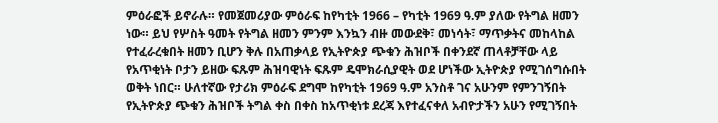ምዕራፎች ይኖራሉ። የመጀመሪያው ምዕራፍ ከየካቲት 1966 – የካቲት 1969 ዓ.ም ያለው የትግል ዘመን ነው። ይህ የሦስት ዓመት የትግል ዘመን ምንም እንኳን ብዙ መውደቅ፣ መነሳት፣ ማጥቃትና መከላከል የተፈራረቁበት ዘመን ቢሆን ቅሉ በአጠቃላይ የኢትዮጵያ ጭቁን ሕዝቦች በቀንደኛ ጠላቶቻቸው ላይ የአጥቂነት ቦታን ይዘው ፍጹም ሕዝባዊነት ፍጹም ዴሞክራሲያዊት ወደ ሆነችው ኢትዮጵያ የሚገሰግሱበት ወቅት ነበር። ሁለተኛው የታሪክ ምዕራፍ ደግሞ ከየካቲት 1969 ዓ.ም አንስቶ ገና አሁንም የምንገኝበት የኢትዮጵያ ጭቁን ሕዝቦች ትግል ቀስ በቀስ ከአጥቂነቱ ደረጃ እየተፈናቀለ አብዮታችን አሁን የሚገኝበት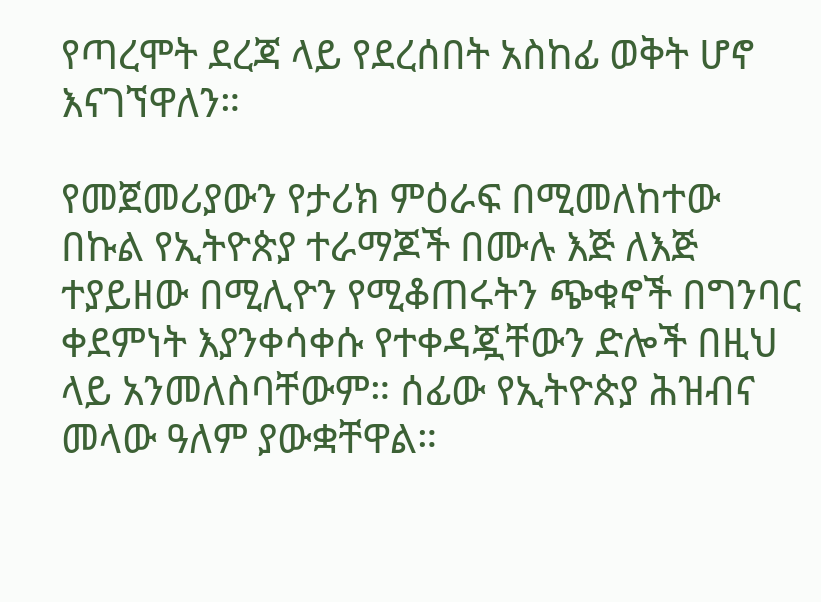የጣረሞት ደረጃ ላይ የደረሰበት አስከፊ ወቅት ሆኖ እናገኘዋለን።

የመጀመሪያውን የታሪክ ምዕራፍ በሚመለከተው በኩል የኢትዮጵያ ተራማጆች በሙሉ እጅ ለእጅ ተያይዘው በሚሊዮን የሚቆጠሩትን ጭቁኖች በግንባር ቀደምነት እያንቀሳቀሱ የተቀዳጇቸውን ድሎች በዚህ ላይ አንመለስባቸውም። ሰፊው የኢትዮጵያ ሕዝብና መላው ዓለም ያውቋቸዋል።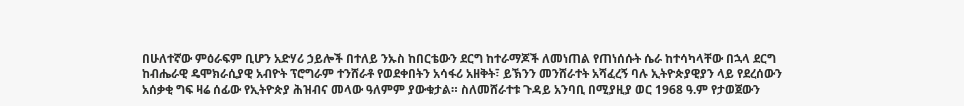በሁለተኛው ምዕራፍም ቢሆን አድሃሪ ኃይሎች በተለይ ንኡስ ከበርቴውን ደርግ ከተራማጆች ለመነጠል የጠነሰሱት ሴራ ከተሳካላቸው በኋላ ደርግ ከብሔራዊ ዴሞክራሲያዊ አብዮት ፕሮግራም ተንሸራቶ የወደቀበትን አሳፋሪ አዘቅት፣ ይኽንን መንሸራተት አሻፈረኝ ባሉ ኢትዮጵያዊያን ላይ የደረሰውን አሰቃቂ ግፍ ዛሬ ሰፊው የኢትዮጵያ ሕዝብና መላው ዓለምም ያውቁታል። ስለመሸራተቱ ጉዳይ አንባቢ በሚያዚያ ወር 1968 ዓ.ም የታወጀውን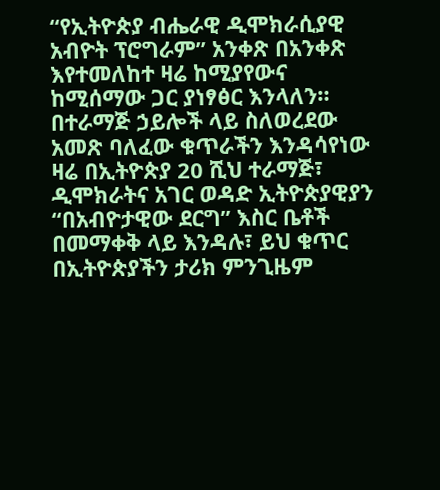“የኢትዮጵያ ብሔራዊ ዲሞክራሲያዊ አብዮት ፕሮግራም” አንቀጽ በአንቀጽ እየተመለከተ ዛሬ ከሚያየውና ከሚሰማው ጋር ያነፃፅር እንላለን። በተራማጅ ኃይሎች ላይ ስለወረደው አመጽ ባለፈው ቁጥራችን እንዳሳየነው ዛሬ በኢትዮጵያ 20 ሺህ ተራማጅ፣ ዲሞክራትና አገር ወዳድ ኢትዮጵያዊያን “በአብዮታዊው ደርግ” እስር ቤቶች በመማቀቅ ላይ እንዳሉ፣ ይህ ቁጥር በኢትዮጵያችን ታሪክ ምንጊዜም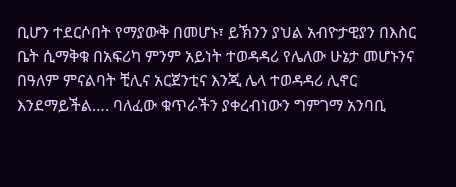ቢሆን ተደርሶበት የማያውቅ በመሆኑ፣ ይኽንን ያህል አብዮታዊያን በእስር ቤት ሲማቅቁ በአፍሪካ ምንም አይነት ተወዳዳሪ የሌለው ሁኔታ መሆኑንና በዓለም ምናልባት ቺሊና አርጀንቲና እንጂ ሌላ ተወዳዳሪ ሊኖር እንደማይችል…. ባለፈው ቁጥራችን ያቀረብነውን ግምገማ አንባቢ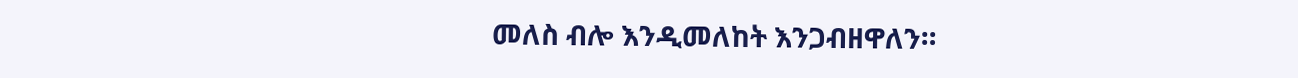መለስ ብሎ እንዲመለከት እንጋብዘዋለን።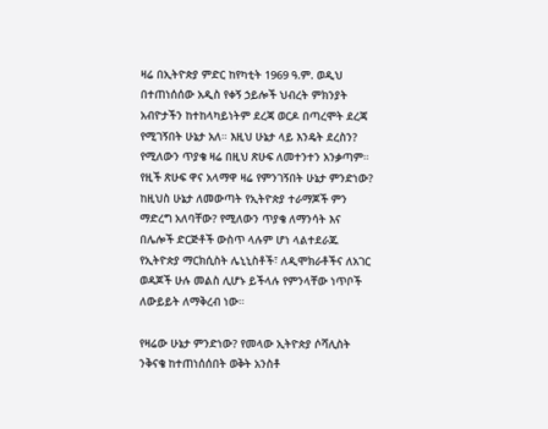ዛሬ በኢትዮጵያ ምድር ከየካቲት 1969 ዓ.ም. ወዲህ በተጠነሰሰው አዲስ የቀኝ ኃይሎች ህብረት ምክንያት አብዮታችን ከተከላካይነትም ደረጃ ወርዶ በጣረሞት ደረጃ የሚገኝበት ሁኔታ አለ። እዚህ ሁኔታ ላይ እንዴት ደረስን? የሚለውን ጥያቄ ዛሬ በዚህ ጽሁፍ ለመተንተን አንቃጣም። የዚች ጽሁፍ ዋና አላማዋ ዛሬ የምንገኝበት ሁኔታ ምንድነው? ከዚህስ ሁኔታ ለመውጣት የኢትዮጵያ ተራማጆች ምን ማድረግ አለባቸው? የሚለውን ጥያቄ ለማንሳት እና በሌሎች ድርጅቶች ውስጥ ላሉም ሆነ ላልተደራጁ የኢትዮጵያ ማርክሲስት ሌኒኒስቶች፣ ለዲሞክራቶችና ለአገር ወዳጆች ሁሉ መልስ ሊሆኑ ይችላሉ የምንላቸው ነጥቦች ለውይይት ለማቅረብ ነው።

የዛሬው ሁኔታ ምንድነው? የመላው ኢትዮጵያ ሶሻሊስት ንቅናቄ ከተጠነሰሰበት ወቅት አንስቶ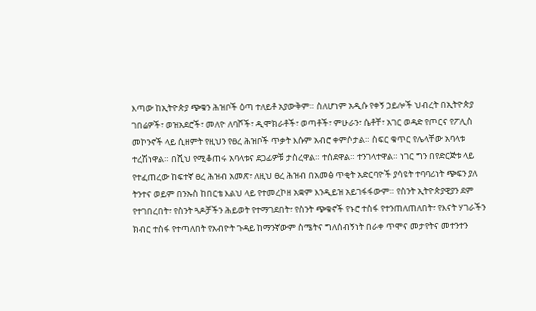እጣው ከኢትዮጵያ ጭቁን ሕዝቦች ዕጣ ተለይቶ አያውቅም። ስለሆነም አዲሱ የቀኝ ኃይሎች ህብረት በኢትዮጵያ ገበሬዎች፣ ወዝአደሮች፣ መለዮ ለባሾች፣ ዲሞክራቶች፣ ወጣቶች፣ ምሁራን፣ ሴቶቸ፣ አገር ወዳድ የጦርና የፖሊስ መኮንኖች ላይ ሲዘምት የዚህን የፀረ ሕዝቦች ጥቃት እሱም አብሮ ቀምሶታል። ስፍር ቁጥር የሌላቸው አባላቱ ተረሽነዋል። በሺህ የሚቆጠሩ አባላቱና ደጋፊዎቹ ታስረዋል። ተሰደዋል። ተንገላተዋል። ነገር ግን በየድርጅቱ ላይ የተፈጠረው ከፍተኛ ፀረ ሕዝብ አመጽ፣ ለዚህ ፀረ ሕዝብ በአመፅ ጥቂት አድርባዮች ያሳዩት ተባባሪነት ጭፍን ያለ ትንተና ወይም በንኡስ ከበርቴ እልህ ላይ የተመረኮዘ አቋም እንዲይዝ አይገፋፋውም። የስንት ኢትዮጵያዊያን ደም የተገበረበት፣ የስንት ጓዶቻችን ሕይወት የተማገደበት፣ የስንት ጭቁኖች የኑሮ ተስፋ የተንጠለጠለበት፣ የእናት ሃገራችን ክብር ተስፋ የተጣለበት የአብዮት ጉዳይ ከማንኛውም ስሜትና ግለሰብኝነት በራቀ ጥሞና መታየትና መተንተን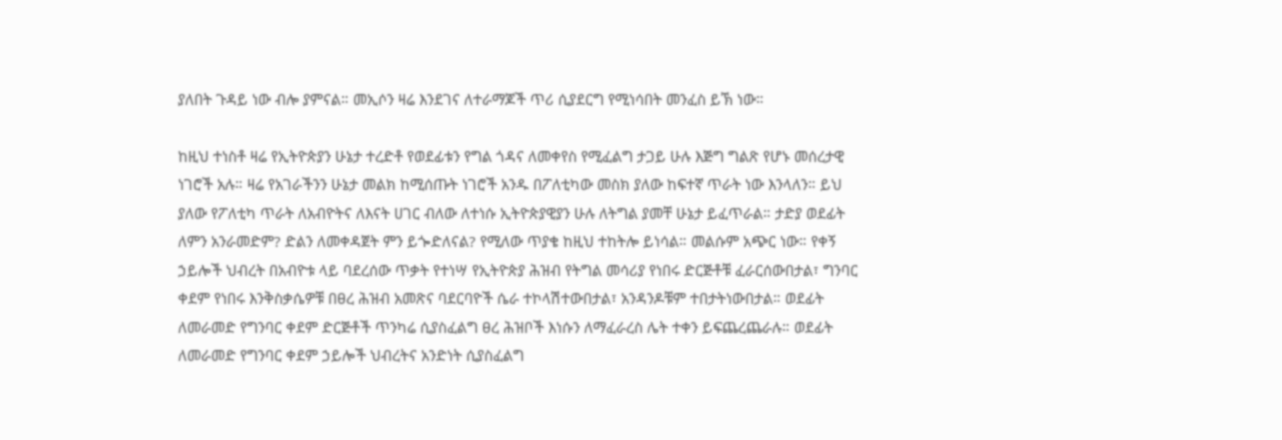ያለበት ጉዳይ ነው ብሎ ያምናል። መኢሶን ዛሬ እንደገና ለተራማጆች ጥሪ ሲያደርግ የሚነሳበት መንፈስ ይኽ ነው።

ከዚህ ተነስቶ ዛሬ የኢትዮጵያን ሁኔታ ተረድቶ የወደፊቱን የግል ጎዳና ለመቀየስ የሚፈልግ ታጋይ ሁሉ እጅግ ግልጽ የሆኑ መሰረታዊ ነገሮች አሉ። ዛሬ የአገራችንን ሁኔታ መልክ ከሚሰጡት ነገሮች አንዱ በፖለቲካው መስክ ያለው ከፍተኛ ጥራት ነው እንላለን። ይህ ያለው የፖለቲካ ጥራት ለአብዮትና ለእናት ሀገር ብለው ለተነሱ ኢትዮጵያዊያን ሁሉ ለትግል ያመቸ ሁኔታ ይፈጥራል። ታድያ ወደፊት ለምን አንራመድም? ድልን ለመቀዳጀት ምን ይጐድለናል? የሚለው ጥያቄ ከዚህ ተከትሎ ይነሳል። መልሱም አጭር ነው። የቀኝ ኃይሎች ህብረት በአብዮቱ ላይ ባደረሰው ጥቃት የተነሣ የኢትዮጵያ ሕዝብ የትግል መሳሪያ የነበሩ ድርጅቶቹ ፈራርሰውበታል፣ ግንባር ቀደም የነበሩ እንቅስቃሴዎቹ በፀረ ሕዝብ አመጽና ባደርባዮች ሴራ ተኮላሽተውበታል፣ አንዳንዶቹም ተበታትነውበታል። ወደፊት ለመራመድ የግንባር ቀደም ድርጅቶች ጥንካሬ ሲያስፈልግ ፀረ ሕዝቦች እነሱን ለማፈራረስ ሌት ተቀን ይፍጨረጨራሉ። ወደፊት ለመራመድ የግንባር ቀደም ኃይሎች ህብረትና አንድነት ሲያስፈልግ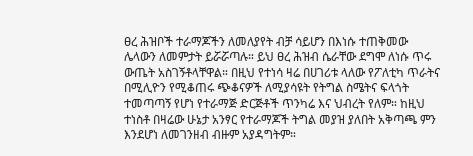ፀረ ሕዝቦች ተራማጆችን ለመለያየት ብቻ ሳይሆን በእነሱ ተጠቅመው ሌላውን ለመምታት ይሯሯጣሉ። ይህ ፀረ ሕዝብ ሴራቸው ደግሞ ለነሱ ጥሩ ውጤት አስገኝቶላቸዋል። በዚህ የተነሳ ዛሬ በሀገሪቱ ላለው የፖለቲካ ጥራትና በሚሊዮን የሚቆጠሩ ጭቆናዎች ለሚያሳዩት የትግል ስሜትና ፍላጎት ተመጣጣኝ የሆነ የተራማጅ ድርጅቶች ጥንካሬ እና ህብረት የለም። ከዚህ ተነስቶ በዛሬው ሁኔታ አንፃር የተራማጆች ትግል መያዝ ያለበት አቅጣጫ ምን እንደሆነ ለመገንዘብ ብዙም አያዳግትም።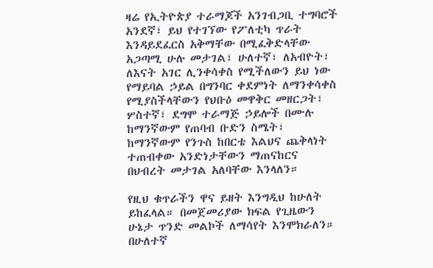ዛሬ የኢትዮጵያ ተራማጆች አንገብጋቢ ተግባሮች አንደኛ፣ ይህ የተገኘው የፖለቲካ ጥራት እንዳይደፈርስ አቅማቸው በሚፈቅድላቸው አጋጣሚ ሁሉ መታገል፣ ሁለተኛ፣ ለአብዮት፣ ለእናት አገር ሊንቀሳቀስ የሚችለውን ይህ ነው የማይባል ኃይል በግንባር ቀደምነት ለማንቀሳቀስ የሚያስችላቸውን የህቡዕ መዋቅር መዘርጋት፣ ሦስተኛ፣ ደግሞ ተራማጅ ኃይሎች በሙሉ ከማንኛውም የጠባብ ቡድን ስሜት፣ ከማንኛውም የንጉስ ከበርቴ እልህና ጨቅላነት ተጠብቀው አንድነታቸውን ማጠናከርና በህብረት መታገል አለባቸው እንላለን።

የዚህ ቁጥራችን ዋና ይዘት እንግዲህ ከሁለት ይከፈላል። በመጀመሪያው ክፍል የጊዜውን ሁኔታ ጥንድ መልኮች ለማሳየት እንሞክራለን። በሁለተኛ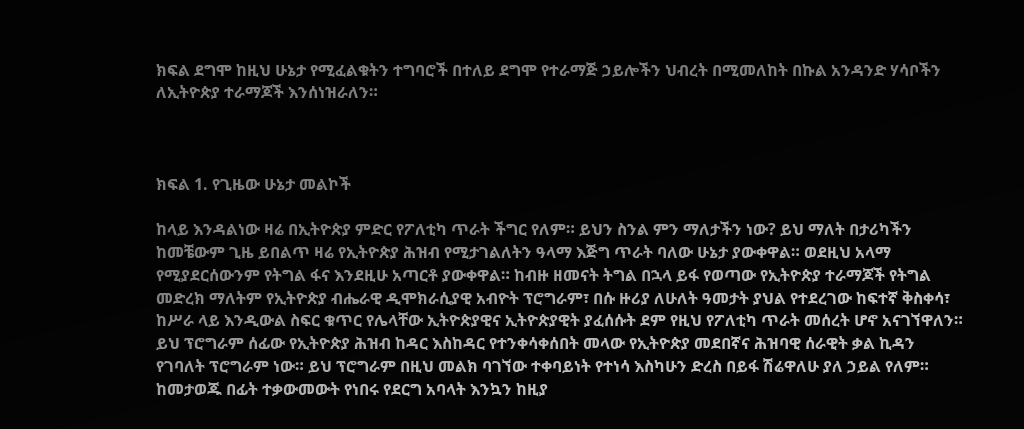ክፍል ደግሞ ከዚህ ሁኔታ የሚፈልቁትን ተግባሮች በተለይ ደግሞ የተራማጅ ኃይሎችን ህብረት በሚመለከት በኩል አንዳንድ ሃሳቦችን ለኢትዮጵያ ተራማጆች እንሰነዝራለን።



ክፍል 1. የጊዜው ሁኔታ መልኮች

ከላይ እንዳልነው ዛሬ በኢትዮጵያ ምድር የፖለቲካ ጥራት ችግር የለም። ይህን ስንል ምን ማለታችን ነው? ይህ ማለት በታሪካችን ከመቼውም ጊዜ ይበልጥ ዛሬ የኢትዮጵያ ሕዝብ የሚታገልለትን ዓላማ እጅግ ጥራት ባለው ሁኔታ ያውቀዋል። ወደዚህ አላማ የሚያደርሰውንም የትግል ፋና እንደዚሁ አጣርቶ ያውቀዋል። ከብዙ ዘመናት ትግል በኋላ ይፋ የወጣው የኢትዮጵያ ተራማጆች የትግል መድረክ ማለትም የኢትዮጵያ ብሔራዊ ዲሞክራሲያዊ አብዮት ፕሮግራም፣ በሱ ዙሪያ ለሁለት ዓመታት ያህል የተደረገው ከፍተኛ ቅስቀሳ፣ ከሥራ ላይ እንዲውል ስፍር ቁጥር የሌላቸው ኢትዮጵያዊና ኢትዮጵያዊት ያፈሰሱት ደም የዚህ የፖለቲካ ጥራት መሰረት ሆኖ አናገኘዋለን። ይህ ፕሮግራም ሰፊው የኢትዮጵያ ሕዝብ ከዳር እስከዳር የተንቀሳቀሰበት መላው የኢትዮጵያ መደበኛና ሕዝባዊ ሰራዊት ቃል ኪዳን የገባለት ፕሮግራም ነው። ይህ ፕሮግራም በዚህ መልክ ባገኘው ተቀባይነት የተነሳ እስካሁን ድረስ በይፋ ሽሬዋለሁ ያለ ኃይል የለም። ከመታወጁ በፊት ተቃውመውት የነበሩ የደርግ አባላት እንኳን ከዚያ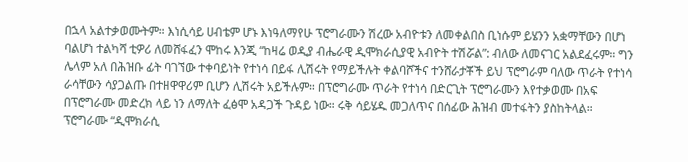በኋላ አልተቃወሙትም። እነሲሳይ ሀብቴም ሆኑ እነዓለማየሁ ፕሮግራሙን ሽረው አብዮቱን ለመቀልበስ ቢነሱም ይሄንን አቋማቸውን በሆነ ባልሆነ ተልካሻ ቲዎሪ ለመሸፋፈን ሞከሩ እንጂ “ከዛሬ ወዲያ ብሔራዊ ዲሞክራሲያዊ አብዮት ተሽሯል”: ብለው ለመናገር አልደፈሩም። ግን ሌላም አለ በሕዝቡ ፊት ባገኘው ተቀባይነት የተነሳ በይፋ ሊሽሩት የማይችሉት ቀልባሾችና ተንሸራታቾች ይህ ፕሮግራም ባለው ጥራት የተነሳ ራሳቸውን ሳያጋልጡ በተዘዋዋሪም ቢሆን ሊሽሩት አይችሉም። በፕሮግራሙ ጥራት የተነሳ በድርጊት ፕሮግራሙን እየተቃወሙ በአፍ በፕሮግራሙ መድረክ ላይ ነን ለማለት ፈፅሞ አዳጋች ጉዳይ ነው። ሩቅ ሳይሄዱ መጋለጥና በሰፊው ሕዝብ መተፋትን ያስከትላል። ፕሮግራሙ “ዲሞክራሲ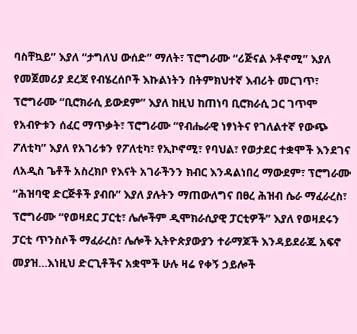ባስቸኳይ” እያለ “ታግለህ ውሰድ” ማለት፣ ፕሮግራሙ “ሪጅናል ኦቶኖሚ” እያለ የመጀመሪያ ደረጃ የብሄረሰቦች እኩልነትን በትምክህተኛ እብሪት መርገጥ፣ ፕሮግራሙ “ቢሮክራሲ ይውደም” እያለ ከዚህ ከጠነባ ቢሮክራሲ ጋር ገጥሞ የአብዮቱን ሰፈር ማጥቃት፣ ፕሮግራሙ “የብሔራዊ ነፃነትና የገለልተኛ የውጭ ፖለቲካ” እያለ የአገሪቱን የፖለቲካ፣ የኢኮኖሚ፣ የባህል፣ የወታደር ተቋሞች እንደገና ለአዲስ ጌቶች አስረክቦ የእናት አገራችንን ክብር እንዳልነበረ ማውደም፣ ፕሮግራሙ “ሕዝባዊ ድርጅቶች ያብቡ” እያለ ያሉትን ማጠውለግና በፀረ ሕዝብ ሴራ ማፈራረስ፣ ፕሮግራሙ “የወዛደር ፓርቲ፣ ሌሎችም ዲሞክራሲያዊ ፓርቲዎች” እያለ የወዛደሩን ፓርቲ ጥንስሶች ማፈራረስ፣ ሌሎች ኢትዮጵያውያን ተራማጆች እንዳይደራጁ አፍኖ መያዝ…እነዚህ ድርጊቶችና አቋሞች ሁሉ ዛሬ የቀኝ ኃይሎች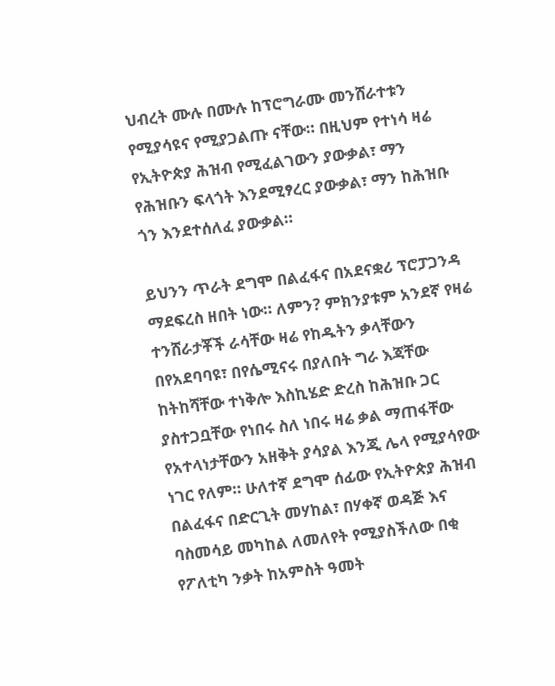ህብረት ሙሉ በሙሉ ከፕሮግራሙ መንሸራተቱን የሚያሳዩና የሚያጋልጡ ናቸው። በዚህም የተነሳ ዛሬ የኢትዮጵያ ሕዝብ የሚፈልገውን ያውቃል፣ ማን የሕዝቡን ፍላጎት እንደሚፃረር ያውቃል፣ ማን ከሕዝቡ ጎን እንደተሰለፈ ያውቃል።

ይህንን ጥራት ደግሞ በልፈፋና በአደናቋሪ ፕሮፓጋንዳ ማደፍረስ ዘበት ነው። ለምን? ምክንያቱም አንደኛ የዛሬ ተንሸራታቾች ራሳቸው ዛሬ የከዱትን ቃላቸውን በየአደባባዩ፣ በየሴሚናሩ በያለበት ግራ እጃቸው ከትከሻቸው ተነቅሎ እስኪሄድ ድረስ ከሕዝቡ ጋር ያስተጋቧቸው የነበሩ ስለ ነበሩ ዛሬ ቃል ማጠፋቸው የአተላነታቸውን አዘቅት ያሳያል እንጂ ሌላ የሚያሳየው ነገር የለም። ሁለተኛ ደግሞ ሰፊው የኢትዮጵያ ሕዝብ በልፈፋና በድርጊት መሃከል፣ በሃቀኛ ወዳጅ እና ባስመሳይ መካከል ለመለየት የሚያስችለው በቂ የፖለቲካ ንቃት ከአምስት ዓመት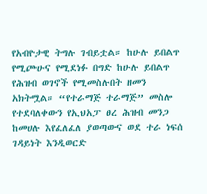የአብዮታዊ ትግሉ ገብይቷል። ከሁሉ ይበልጥ የሚጮሁና የሚደነፉ በግድ ከሁሉ ይበልጥ የሕዝብ ወገኖች የሚመስሉበት ዘመን አክትሟል። “የተራማጅ ተራማጅ” መስሎ የተደባለቀውን የኢህአፓ ፀረ ሕዝብ መንጋ ከመሀሉ እየፈለፈለ ያወጣውና ወደ ተራ ነፍሰ ገዳይነት እንዲወርድ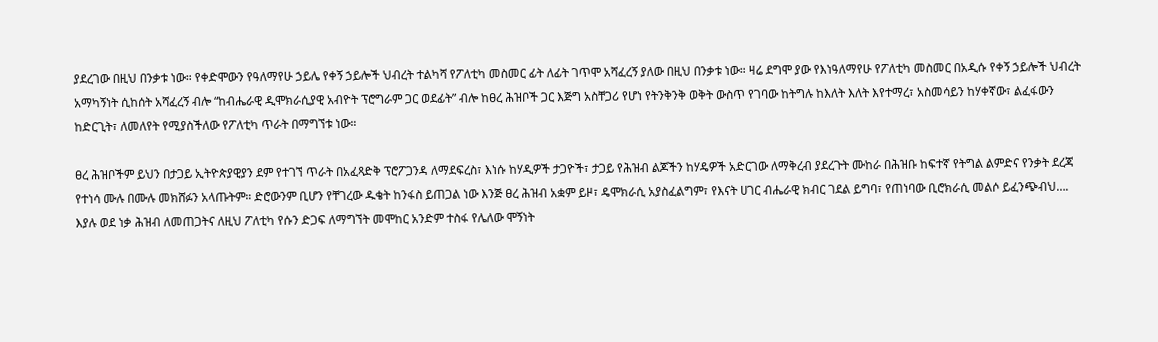ያደረገው በዚህ በንቃቱ ነው። የቀድሞውን የዓለማየሁ ኃይሌ የቀኝ ኃይሎች ህብረት ተልካሻ የፖለቲካ መስመር ፊት ለፊት ገጥሞ አሻፈረኝ ያለው በዚህ በንቃቱ ነው። ዛሬ ደግሞ ያው የእነዓለማየሁ የፖለቲካ መስመር በአዲሱ የቀኝ ኃይሎች ህብረት አማካኝነት ሲከሰት አሻፈረኝ ብሎ “ከብሔራዊ ዲሞክራሲያዊ አብዮት ፕሮግራም ጋር ወደፊት” ብሎ ከፀረ ሕዝቦች ጋር እጅግ አስቸጋሪ የሆነ የትንቅንቅ ወቅት ውስጥ የገባው ከትግሉ ከእለት እለት እየተማረ፣ አስመሳይን ከሃቀኛው፣ ልፈፋውን ከድርጊት፣ ለመለየት የሚያስችለው የፖለቲካ ጥራት በማግኘቱ ነው።

ፀረ ሕዝቦችም ይህን በታጋይ ኢትዮጵያዊያን ደም የተገኘ ጥራት በአፈጻድቅ ፕሮፖጋንዳ ለማደፍረስ፣ እነሱ ከሃዲዎች ታጋዮች፣ ታጋይ የሕዝብ ልጆችን ከሃዴዎች አድርገው ለማቅረብ ያደረጉት ሙከራ በሕዝቡ ከፍተኛ የትግል ልምድና የንቃት ደረጃ የተነሳ ሙሉ በሙሉ መክሸፉን አላጡትም። ድሮውንም ቢሆን የቸገረው ዱቄት ከንፋስ ይጠጋል ነው እንጅ ፀረ ሕዝብ አቋም ይዞ፣ ዴሞክራሲ አያስፈልግም፣ የእናት ሀገር ብሔራዊ ክብር ገደል ይግባ፣ የጠነባው ቢሮክራሲ መልሶ ይፈንጭብህ…. እያሉ ወደ ነቃ ሕዝብ ለመጠጋትና ለዚህ ፖለቲካ የሱን ድጋፍ ለማግኘት መሞከር አንድም ተስፋ የሌለው ሞኝነት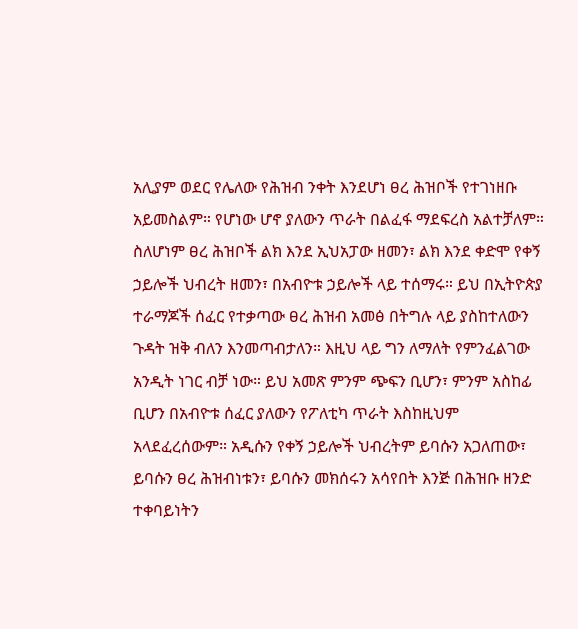አሊያም ወደር የሌለው የሕዝብ ንቀት እንደሆነ ፀረ ሕዝቦች የተገነዘቡ አይመስልም። የሆነው ሆኖ ያለውን ጥራት በልፈፋ ማደፍረስ አልተቻለም። ስለሆነም ፀረ ሕዝቦች ልክ እንደ ኢህአፓው ዘመን፣ ልክ እንደ ቀድሞ የቀኝ ኃይሎች ህብረት ዘመን፣ በአብዮቱ ኃይሎች ላይ ተሰማሩ። ይህ በኢትዮጵያ ተራማጆች ሰፈር የተቃጣው ፀረ ሕዝብ አመፅ በትግሉ ላይ ያስከተለውን ጉዳት ዝቅ ብለን እንመጣብታለን። እዚህ ላይ ግን ለማለት የምንፈልገው አንዲት ነገር ብቻ ነው። ይህ አመጽ ምንም ጭፍን ቢሆን፣ ምንም አስከፊ ቢሆን በአብዮቱ ሰፈር ያለውን የፖለቲካ ጥራት እስከዚህም አላደፈረሰውም። አዲሱን የቀኝ ኃይሎች ህብረትም ይባሱን አጋለጠው፣ ይባሱን ፀረ ሕዝብነቱን፣ ይባሱን መክሰሩን አሳየበት እንጅ በሕዝቡ ዘንድ ተቀባይነትን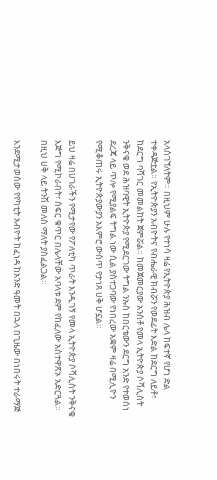አላስገኘለትም። በዚህም ሁሉ የተነሳ ዛሬ የኢትዮጵያ ሕዝብ ሌላ ከፍተኛ የሆነ ድል ተቀዳጅቷል። የኢትዮጵያን አብዮትና የብሔራዊ ክብሯን የወደፊት እድል ከደርግ ለይቶ፣ ከደርግ ባሻገር መመልከት ጀምሯል። ከመጀመርያው አንስቶ የመላ ኢትዮጵያ ሶሻሊስት ንቅናቄ ወደ ሕዝባዊት ኢትዮጵያ የሚደርገው ትግል ንኡስ ከበርቴውን ደርግ አንድ የተወሰነ ደረጃ ላይ ጥሎ የሚያልፍ ትግል ነው ሲል ያስተጋባው የነበረው አቋም ዛሬ በሚሊዮን የሚቆጠሩ ኢትዮጵያውያን አእምሮ ውስጥ የታነጸ ሀቅ ሆኗል።

ይህ ዛሬ በሀገራችን የሚታየው የፖለቲካ ጥራት እንዲገኝ የመላ ኢትዮጵያ ሶሻሊስት ንቅናቄ እጅግ የሚኮራበት፣ ስፍር ቁጥር በሌላቸው አባላቱ ደም የከፈለው አስተዋጽኦ አድርጓል። በዚህ ሀቅ ላይ ትንሽ መለስ ማለት ያስፈልጋል።

እንደሚታወሰው የየካቲት አብዮት ከፈነዳ ከአንድ ዓመት በኋላ በጊዜው በነበሩት ተራማጅ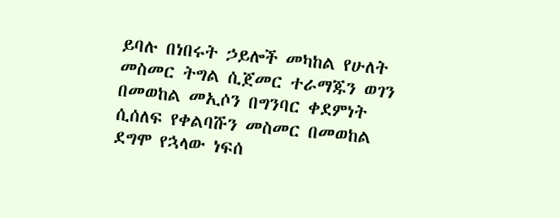ይባሉ በነበሩት ኃይሎች መካከል የሁለት መስመር ትግል ሲጀመር ተራማጁን ወገን በመወከል መኢሶን በግንባር ቀደምነት ሲሰለፍ የቀልባሹን መስመር በመወከል ደግሞ የኋላው ነፍሰ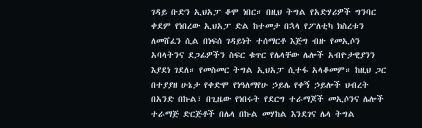ገዳይ ቡድን ኢህአፓ ቆሞ ነበር። በዚህ ትግል የአድሃሪዎች ግንባር ቀደም የነበረው ኢህአፓ ድል ከተመታ በኋላ የፖለቲካ ክስረቱን ለመሸፈን ሲል በነፍሰ ገዳይነት ተሰማርቶ እጅግ ብዙ የመኢሶን አባላትንና ደጋፊዎችን ስፍር ቁጥር የሌላቸው ሌሎች አብዮታዊያንን እያደነ ገደለ። የመስመር ትግል ኢህአፓ ሲተፋ አላቆመም። ከዚህ ጋር በተያያዘ ሁኔታ የቀድሞ የነዓለማየሁ ኃይሌ የቀኝ ኃይሎች ህብረት በአንድ በኩል፣ በጊዜው የነበሩት የደርግ ተራማጆች መኢሶንና ሌሎች ተራማጅ ድርጅቶች በሌላ በኩል መሃከል እንደገና ሌላ ትግል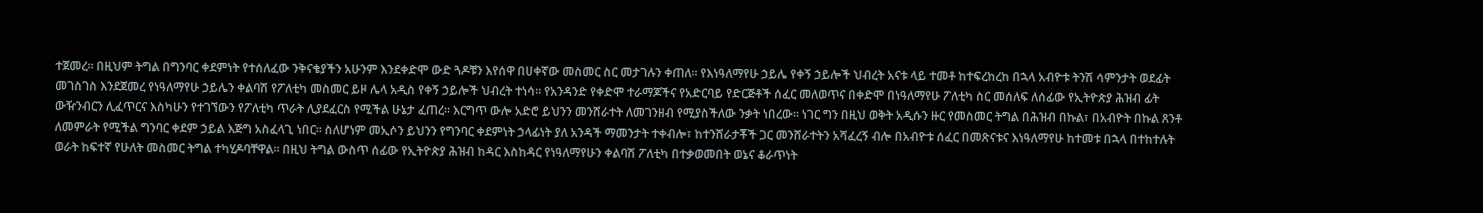ተጀመረ። በዚህም ትግል በግንባር ቀደምነት የተሰለፈው ንቅናቄያችን አሁንም እንደቀድሞ ውድ ጓዶቹን እየሰዋ በሀቀኛው መስመር ስር መታገሉን ቀጠለ። የእነዓለማየሁ ኃይሌ የቀኝ ኃይሎች ህብረት አናቱ ላይ ተመቶ ከተፍረከረከ በኋላ አብዮቱ ትንሽ ሳምንታት ወደፊት መገስገስ እንደጀመረ የነዓለማየሁ ኃይሌን ቀልባሽ የፖለቲካ መስመር ይዞ ሌላ አዲስ የቀኝ ኃይሎች ህብረት ተነሳ። የአንዳንድ የቀድሞ ተራማጆችና የአድርባይ የድርጅቶች ሰፈር መለወጥና በቀድሞ በነዓለማየሁ ፖለቲካ ስር መሰለፍ ለሰፊው የኢትዮጵያ ሕዝብ ፊት ውዥንብርን ሊፈጥርና እስካሁን የተገኘውን የፖለቲካ ጥራት ሊያደፈርስ የሚችል ሁኔታ ፈጠረ። እርግጥ ውሎ አድሮ ይህንን መንሸራተት ለመገንዘብ የሚያስችለው ንቃት ነበረው። ነገር ግን በዚህ ወቅት አዲሱን ዙር የመስመር ትግል በሕዝብ በኩል፣ በአብዮት በኩል ጸንቶ ለመምራት የሚችል ግንባር ቀደም ኃይል እጅግ አስፈላጊ ነበር። ስለሆነም መኢሶን ይህንን የግንባር ቀደምነት ኃላፊነት ያለ አንዳች ማመንታት ተቀብሎ፣ ከተንሸራታቾች ጋር መንሸራተትን አሻፈረኝ ብሎ በአብዮቱ ሰፈር በመጽናቱና እነዓለማየሁ ከተመቱ በኋላ በተከተሉት ወራት ከፍተኛ የሁለት መስመር ትግል ተካሂዶባቸዋል። በዚህ ትግል ውስጥ ሰፊው የኢትዮጵያ ሕዝብ ከዳር እስከዳር የነዓለማየሁን ቀልባሽ ፖለቲካ በተቃወመበት ወኔና ቆራጥነት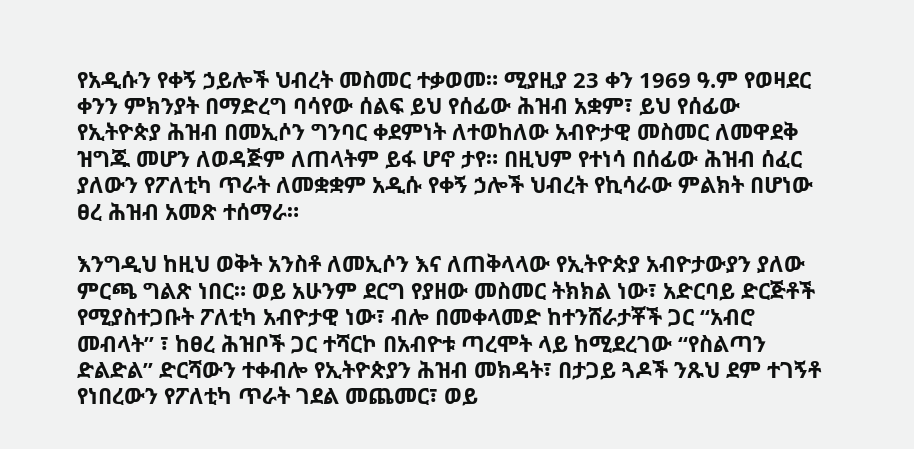የአዲሱን የቀኝ ኃይሎች ህብረት መስመር ተቃወመ። ሚያዚያ 23 ቀን 1969 ዓ.ም የወዛደር ቀንን ምክንያት በማድረግ ባሳየው ሰልፍ ይህ የሰፊው ሕዝብ አቋም፣ ይህ የሰፊው የኢትዮጵያ ሕዝብ በመኢሶን ግንባር ቀደምነት ለተወከለው አብዮታዊ መስመር ለመዋደቅ ዝግጁ መሆን ለወዳጅም ለጠላትም ይፋ ሆኖ ታየ። በዚህም የተነሳ በሰፊው ሕዝብ ሰፈር ያለውን የፖለቲካ ጥራት ለመቋቋም አዲሱ የቀኝ ኃሎች ህብረት የኪሳራው ምልክት በሆነው ፀረ ሕዝብ አመጽ ተሰማራ።

እንግዲህ ከዚህ ወቅት አንስቶ ለመኢሶን እና ለጠቅላላው የኢትዮጵያ አብዮታውያን ያለው ምርጫ ግልጽ ነበር። ወይ አሁንም ደርግ የያዘው መስመር ትክክል ነው፣ አድርባይ ድርጅቶች የሚያስተጋቡት ፖለቲካ አብዮታዊ ነው፣ ብሎ በመቀላመድ ከተንሸራታቾች ጋር “አብሮ መብላት” ፣ ከፀረ ሕዝቦች ጋር ተሻርኮ በአብዮቱ ጣረሞት ላይ ከሚደረገው “የስልጣን ድልድል” ድርሻውን ተቀብሎ የኢትዮጵያን ሕዝብ መክዳት፣ በታጋይ ጓዶች ንጹህ ደም ተገኝቶ የነበረውን የፖለቲካ ጥራት ገደል መጨመር፣ ወይ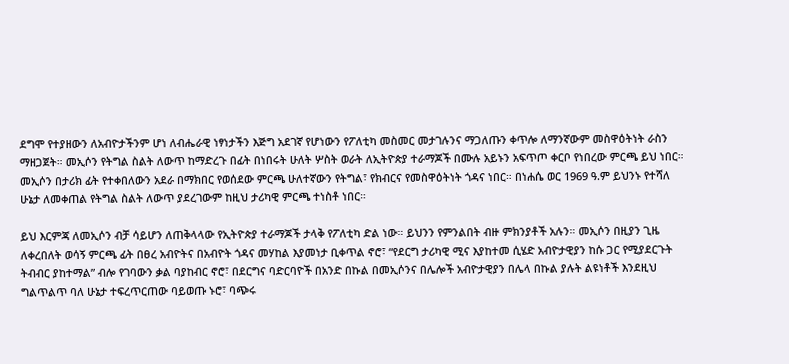ደግሞ የተያዘውን ለአብዮታችንም ሆነ ለብሔራዊ ነፃነታችን እጅግ አደገኛ የሆነውን የፖለቲካ መስመር መታገሉንና ማጋለጡን ቀጥሎ ለማንኛውም መስዋዕትነት ራስን ማዘጋጀት። መኢሶን የትግል ስልት ለውጥ ከማድረጉ በፊት በነበሩት ሁለት ሦስት ወራት ለኢትዮጵያ ተራማጆች በሙሉ አይኑን አፍጥጦ ቀርቦ የነበረው ምርጫ ይህ ነበር። መኢሶን በታሪክ ፊት የተቀበለውን አደራ በማክበር የወሰደው ምርጫ ሁለተኛውን የትግል፣ የክብርና የመስዋዕትነት ጎዳና ነበር። በነሐሴ ወር 1969 ዓ.ም ይህንኑ የተሻለ ሁኔታ ለመቀጠል የትግል ስልት ለውጥ ያደረገውም ከዚህ ታሪካዊ ምርጫ ተነስቶ ነበር።

ይህ እርምጃ ለመኢሶን ብቻ ሳይሆን ለጠቅላላው የኢትዮጵያ ተራማጆች ታላቅ የፖለቲካ ድል ነው። ይህንን የምንልበት ብዙ ምክንያቶች አሉን። መኢሶን በዚያን ጊዜ ለቀረበለት ወሳኝ ምርጫ ፊት በፀረ አብዮትና በአብዮት ጎዳና መሃከል እያመነታ ቢቀጥል ኖሮ፣ “የደርግ ታሪካዊ ሚና እያከተመ ሲሄድ አብዮታዊያን ከሱ ጋር የሚያደርጉት ትብብር ያከተማል” ብሎ የገባውን ቃል ባያከብር ኖሮ፣ በደርግና ባድርባዮች በአንድ በኩል በመኢሶንና በሌሎች አብዮታዊያን በሌላ በኩል ያሉት ልዩነቶች እንደዚህ ግልጥልጥ ባለ ሁኔታ ተፍረጥርጠው ባይወጡ ኑሮ፣ ባጭሩ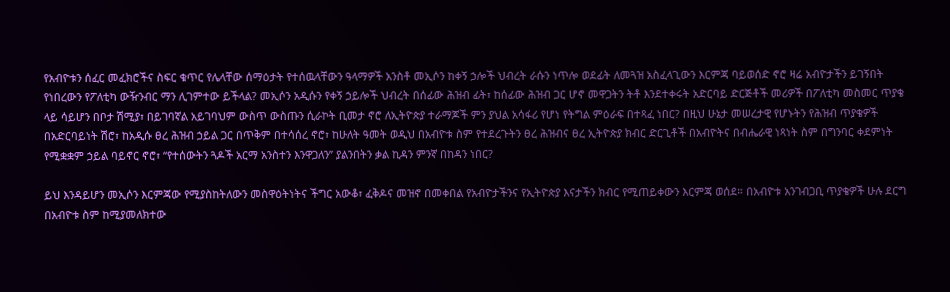የአብዮቱን ሰፈር መፈክሮችና ስፍር ቁጥር የሌላቸው ሰማዕታት የተሰዉላቸውን ዓላማዎች አንስቶ መኢሶን ከቀኝ ኃሎች ህብረት ራሱን ነጥሎ ወደፊት ለመጓዝ አስፈላጊውን እርምጃ ባይወሰድ ኖሮ ዛሬ አብዮታችን ይገኝበት የነበረውን የፖለቲካ ውዥንብር ማን ሊገምተው ይችላል? መኢሶን አዲሱን የቀኝ ኃይሎች ህብረት በሰፊው ሕዝብ ፊት፣ ከሰፊው ሕዝብ ጋር ሆኖ መዋጋትን ትቶ እንደተቀሩት አድርባይ ድርጅቶች መሪዎች በፖለቲካ መስመር ጥያቄ ላይ ሳይሆን በቦታ ሽሚያ፣ በይገባኛል አይገባህም ውስጥ ውስጡን ሲራኮት ቢመታ ኖሮ ለኢትዮጵያ ተራማጆች ምን ያህል አሳፋሪ የሆነ የትግል ምዕራፍ በተጻፈ ነበር? በዚህ ሁኔታ መሠረታዊ የሆኑትን የሕዝብ ጥያቄዎች በአድርባይነት ሽሮ፣ ከአዲሱ ፀረ ሕዝብ ኃይል ጋር በጥቅም በተሳሰረ ኖሮ፣ ከሁለት ዓመት ወዲህ በአብዮቱ ስም የተደረጉትን ፀረ ሕዝብና ፀረ ኢትዮጵያ ክብር ድርጊቶች በአብዮትና በብሔራዊ ነጻነት ስም በግንባር ቀደምነት የሚቋቋም ኃይል ባይኖር ኖሮ፣ “የተሰውትን ጓዶች አርማ አንስተን እንዋጋለን” ያልንበትን ቃል ኪዳን ምንኛ በከዳን ነበር?

ይህ እንዳይሆን መኢሶን እርምጃው የሚያስከትለውን መስዋዕትነትና ችግር አውቆ፣ ፈቅዶና መዝኖ በመቀበል የአብዮታችንና የኢትዮጵያ እናታችን ክብር የሚጠይቀውን እርምጃ ወሰደ። በአብዮቱ አንገብጋቢ ጥያቄዎች ሁሉ ደርግ በአብዮቱ ስም ከሚያመለክተው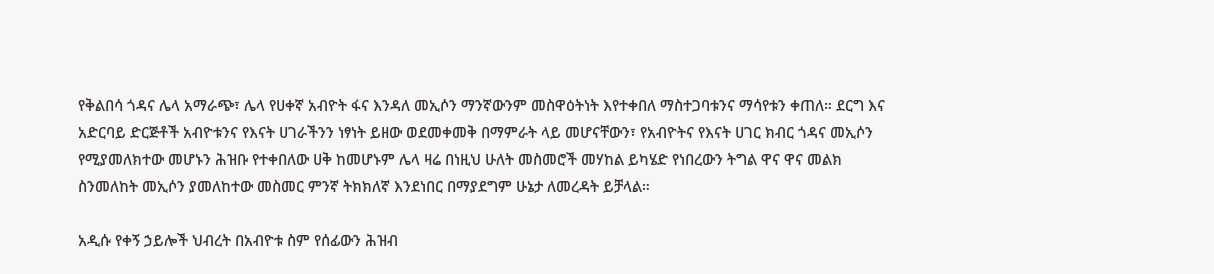የቅልበሳ ጎዳና ሌላ አማራጭ፣ ሌላ የሀቀኛ አብዮት ፋና እንዳለ መኢሶን ማንኛውንም መስዋዕትነት እየተቀበለ ማስተጋባቱንና ማሳየቱን ቀጠለ። ደርግ እና አድርባይ ድርጅቶች አብዮቱንና የእናት ሀገራችንን ነፃነት ይዘው ወደመቀመቅ በማምራት ላይ መሆናቸውን፣ የአብዮትና የእናት ሀገር ክብር ጎዳና መኢሶን የሚያመለክተው መሆኑን ሕዝቡ የተቀበለው ሀቅ ከመሆኑም ሌላ ዛሬ በነዚህ ሁለት መስመሮች መሃከል ይካሄድ የነበረውን ትግል ዋና ዋና መልክ ስንመለከት መኢሶን ያመለከተው መስመር ምንኛ ትክክለኛ እንደነበር በማያደግም ሁኔታ ለመረዳት ይቻላል።

አዲሱ የቀኝ ኃይሎች ህብረት በአብዮቱ ስም የሰፊውን ሕዝብ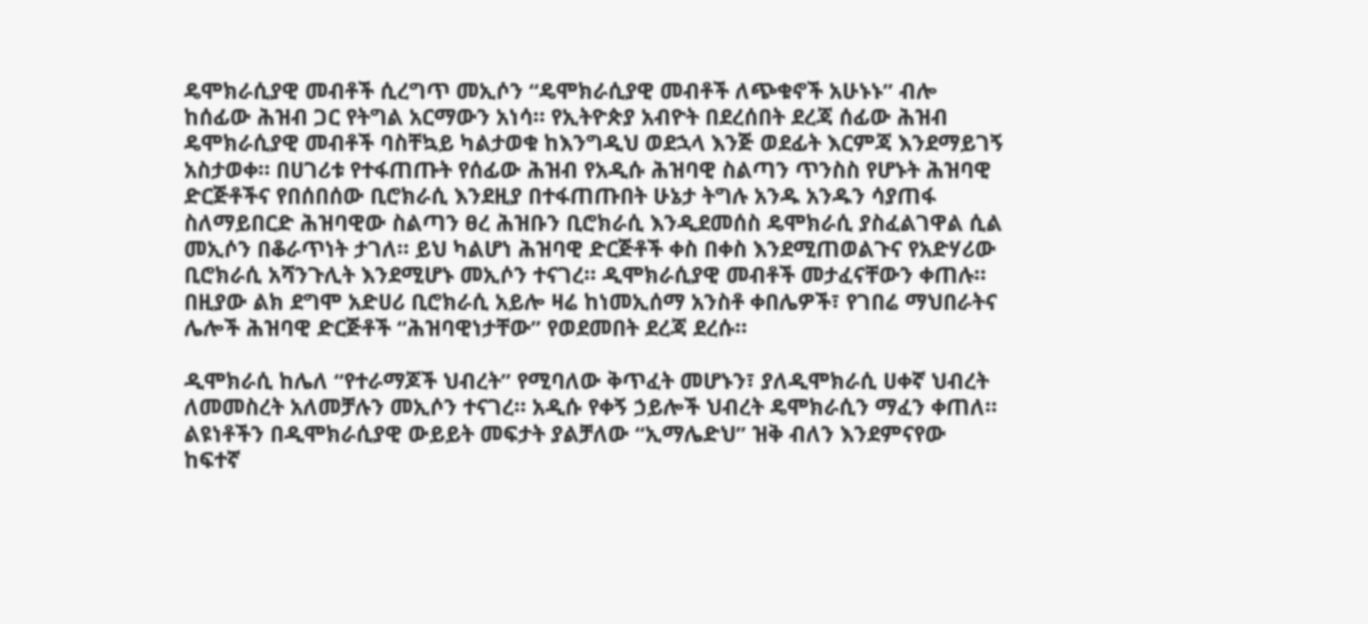ዴሞክራሲያዊ መብቶች ሲረግጥ መኢሶን “ዴሞክራሲያዊ መብቶች ለጭቁኖች አሁኑኑ” ብሎ ከሰፊው ሕዝብ ጋር የትግል አርማውን አነሳ። የኢትዮጵያ አብዮት በደረሰበት ደረጃ ሰፊው ሕዝብ ዴሞክራሲያዊ መብቶች ባስቸኳይ ካልታወቁ ከእንግዲህ ወደኋላ እንጅ ወደፊት እርምጃ እንደማይገኝ አስታወቀ። በሀገሪቱ የተፋጠጡት የሰፊው ሕዝብ የአዲሱ ሕዝባዊ ስልጣን ጥንስስ የሆኑት ሕዝባዊ ድርጅቶችና የበሰበሰው ቢሮክራሲ እንደዚያ በተፋጠጡበት ሁኔታ ትግሉ አንዱ አንዱን ሳያጠፋ ስለማይበርድ ሕዝባዊው ስልጣን ፀረ ሕዝቡን ቢሮክራሲ እንዲደመሰስ ዴሞክራሲ ያስፈልገዋል ሲል መኢሶን በቆራጥነት ታገለ። ይህ ካልሆነ ሕዝባዊ ድርጅቶች ቀስ በቀስ እንደሚጠወልጉና የአድሃሪው ቢሮክራሲ አሻንጉሊት እንደሚሆኑ መኢሶን ተናገረ። ዲሞክራሲያዊ መብቶች መታፈናቸውን ቀጠሉ። በዚያው ልክ ደግሞ አድሀሪ ቢሮክራሲ አይሎ ዛሬ ከነመኢሰማ አንስቶ ቀበሌዎች፣ የገበሬ ማህበራትና ሌሎች ሕዝባዊ ድርጅቶች “ሕዝባዊነታቸው” የወደመበት ደረጃ ደረሱ።

ዲሞክራሲ ከሌለ “የተራማጆች ህብረት” የሚባለው ቅጥፈት መሆኑን፣ ያለዲሞክራሲ ሀቀኛ ህብረት ለመመስረት አለመቻሉን መኢሶን ተናገረ። አዲሱ የቀኝ ኃይሎች ህብረት ዴሞክራሲን ማፈን ቀጠለ። ልዩነቶችን በዲሞክራሲያዊ ውይይት መፍታት ያልቻለው “ኢማሌድህ” ዝቅ ብለን እንደምናየው ከፍተኛ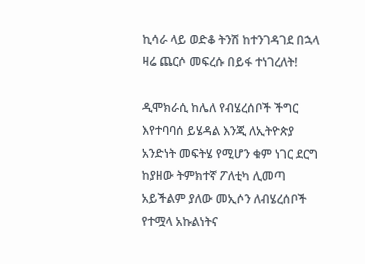ኪሳራ ላይ ወድቆ ትንሽ ከተንገዳገደ በኋላ ዛሬ ጨርሶ መፍረሱ በይፋ ተነገረለት!

ዲሞክራሲ ከሌለ የብሄረሰቦች ችግር እየተባባሰ ይሄዳል እንጂ ለኢትዮጵያ አንድነት መፍትሄ የሚሆን ቁም ነገር ደርግ ከያዘው ትምክተኛ ፖለቲካ ሊመጣ አይችልም ያለው መኢሶን ለብሄረሰቦች የተሟላ አኩልነትና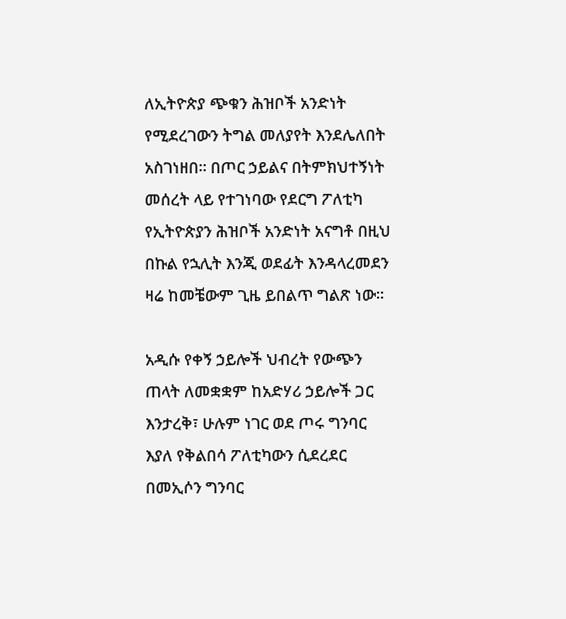ለኢትዮጵያ ጭቁን ሕዝቦች አንድነት የሚደረገውን ትግል መለያየት እንደሌለበት አስገነዘበ። በጦር ኃይልና በትምክህተኝነት መሰረት ላይ የተገነባው የደርግ ፖለቲካ የኢትዮጵያን ሕዝቦች አንድነት አናግቶ በዚህ በኩል የኋሊት እንጂ ወደፊት እንዳላረመደን ዛሬ ከመቼውም ጊዜ ይበልጥ ግልጽ ነው።

አዲሱ የቀኝ ኃይሎች ህብረት የውጭን ጠላት ለመቋቋም ከአድሃሪ ኃይሎች ጋር እንታረቅ፣ ሁሉም ነገር ወደ ጦሩ ግንባር እያለ የቅልበሳ ፖለቲካውን ሲደረደር በመኢሶን ግንባር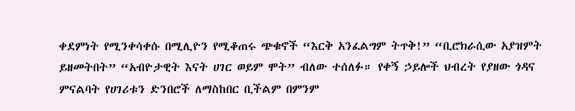ቀደምነት የሚንቀሳቀሱ በሚሊዮን የሚቆጠሩ ጭቁኖች “እርቅ አንፈልግም ትጥቅ!” “ቢሮክራሲው አያዝምት ይዘመትበት” “አብዮታዊት እናት ሀገር ወይም ሞት” ብለው ተሰለፉ። የቀኝ ኃይሎች ህብረት የያዘው ጎዳና ምናልባት የሀገሪቱን ድንበሮች ለማስከበር ቢችልም በምንም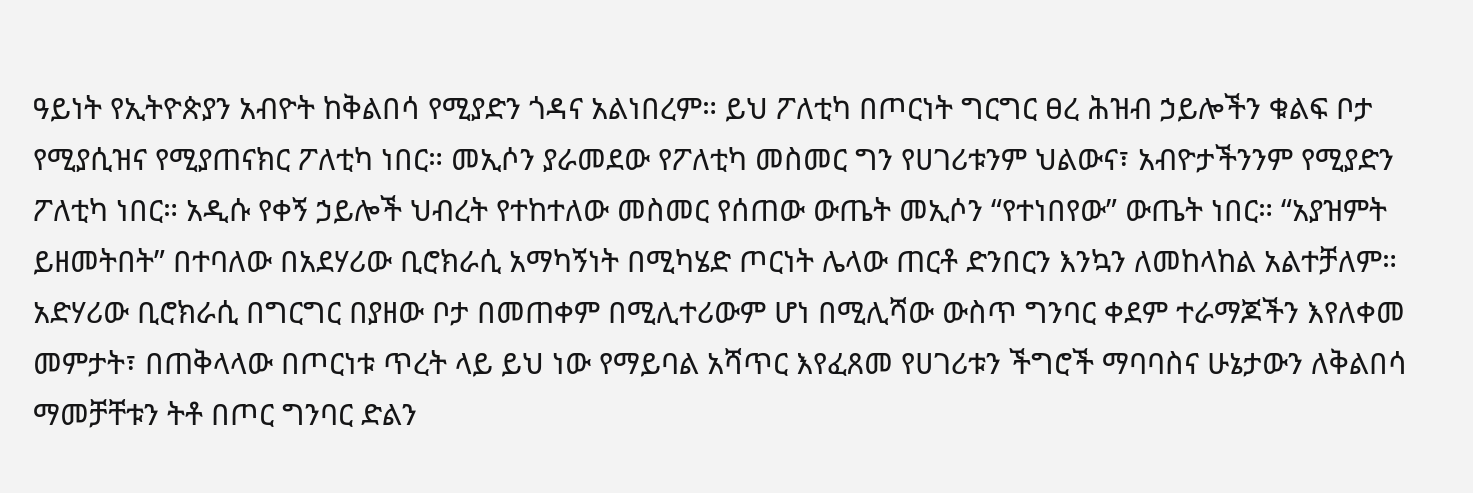ዓይነት የኢትዮጵያን አብዮት ከቅልበሳ የሚያድን ጎዳና አልነበረም። ይህ ፖለቲካ በጦርነት ግርግር ፀረ ሕዝብ ኃይሎችን ቁልፍ ቦታ የሚያሲዝና የሚያጠናክር ፖለቲካ ነበር። መኢሶን ያራመደው የፖለቲካ መስመር ግን የሀገሪቱንም ህልውና፣ አብዮታችንንም የሚያድን ፖለቲካ ነበር። አዲሱ የቀኝ ኃይሎች ህብረት የተከተለው መስመር የሰጠው ውጤት መኢሶን “የተነበየው” ውጤት ነበር። “አያዝምት ይዘመትበት” በተባለው በአደሃሪው ቢሮክራሲ አማካኝነት በሚካሄድ ጦርነት ሌላው ጠርቶ ድንበርን እንኳን ለመከላከል አልተቻለም። አድሃሪው ቢሮክራሲ በግርግር በያዘው ቦታ በመጠቀም በሚሊተሪውም ሆነ በሚሊሻው ውስጥ ግንባር ቀደም ተራማጆችን እየለቀመ መምታት፣ በጠቅላላው በጦርነቱ ጥረት ላይ ይህ ነው የማይባል አሻጥር እየፈጸመ የሀገሪቱን ችግሮች ማባባስና ሁኔታውን ለቅልበሳ ማመቻቸቱን ትቶ በጦር ግንባር ድልን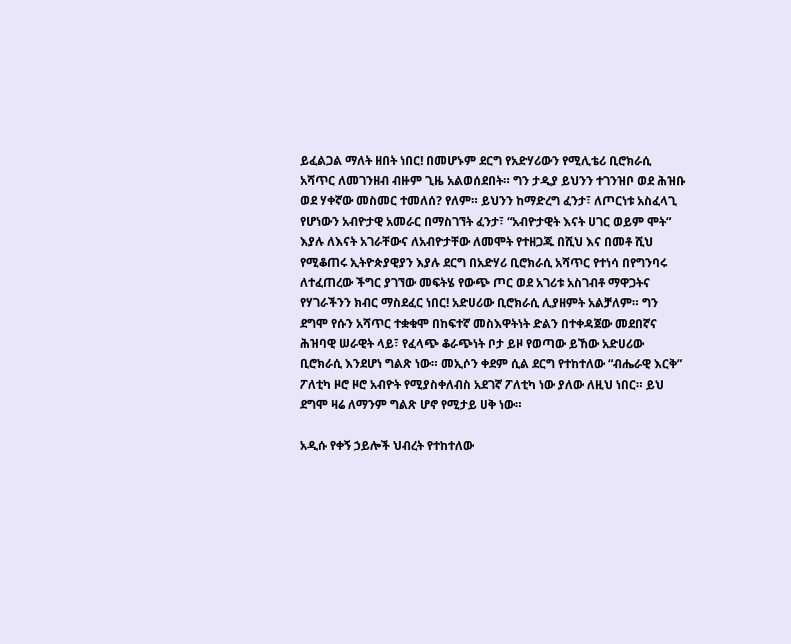ይፈልጋል ማለት ዘበት ነበር! በመሆኑም ደርግ የአድሃሪውን የሚሊቴሪ ቢሮክራሲ አሻጥር ለመገንዘብ ብዙም ጊዜ አልወሰደበት። ግን ታዲያ ይህንን ተገንዝቦ ወደ ሕዝቡ ወደ ሃቀኛው መስመር ተመለሰ? የለም። ይህንን ከማድረግ ፈንታ፣ ለጦርነቱ አስፈላጊ የሆነውን አብዮታዊ አመራር በማስገኘት ፈንታ፣ “አብዮታዊት እናት ሀገር ወይም ሞት” እያሉ ለእናት አገራቸውና ለአብዮታቸው ለመሞት የተዘጋጁ በሺህ እና በመቶ ሺህ የሚቆጠሩ ኢትዮጵያዊያን እያሉ ደርግ በአድሃሪ ቢሮክራሲ አሻጥር የተነሳ በየግንባሩ ለተፈጠረው ችግር ያገኘው መፍትሄ የውጭ ጦር ወደ አገሪቱ አስገብቶ ማዋጋትና የሃገራችንን ክብር ማስደፈር ነበር! አድሀሪው ቢሮክራሲ ሊያዘምት አልቻለም። ግን ደግሞ የሱን አሻጥር ተቋቁሞ በከፍተኛ መስእዋትነት ድልን በተቀዳጀው መደበኛና ሕዝባዊ ሠራዊት ላይ፣ የፈላጭ ቆራጭነት ቦታ ይዞ የወጣው ይኸው አድሀሪው ቢሮክራሲ እንደሆነ ግልጽ ነው። መኢሶን ቀደም ሲል ደርግ የተከተለው “ብሔራዊ እርቅ” ፖለቲካ ዞሮ ዞሮ አብዮት የሚያስቀለብስ አደገኛ ፖለቲካ ነው ያለው ለዚህ ነበር። ይህ ደግሞ ዛሬ ለማንም ግልጽ ሆኖ የሚታይ ሀቅ ነው።

አዲሱ የቀኝ ኃይሎች ህብረት የተከተለው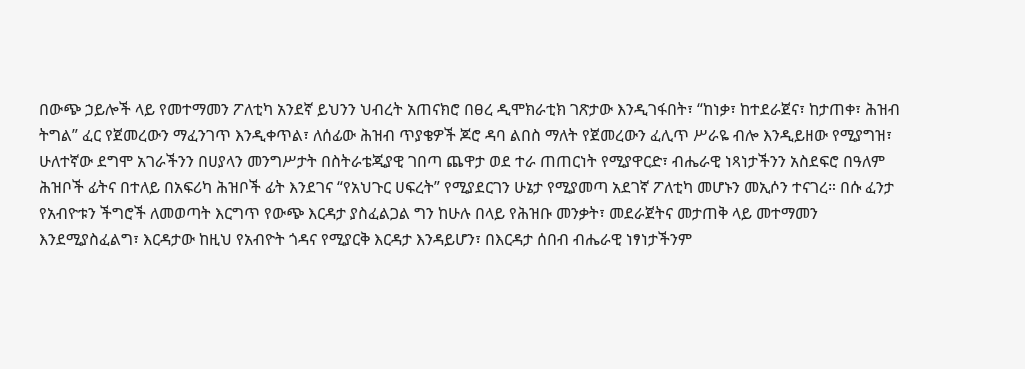በውጭ ኃይሎች ላይ የመተማመን ፖለቲካ አንደኛ ይህንን ህብረት አጠናክሮ በፀረ ዲሞክራቲክ ገጽታው እንዲገፋበት፣ “ከነቃ፣ ከተደራጀና፣ ከታጠቀ፣ ሕዝብ ትግል” ፈር የጀመረውን ማፈንገጥ እንዲቀጥል፣ ለሰፊው ሕዝብ ጥያቄዎች ጆሮ ዳባ ልበስ ማለት የጀመረውን ፈሊጥ ሥራዬ ብሎ እንዲይዘው የሚያግዝ፣ ሁለተኛው ደግሞ አገራችንን በሀያላን መንግሥታት በስትራቴጂያዊ ገበጣ ጨዋታ ወደ ተራ ጠጠርነት የሚያዋርድ፣ ብሔራዊ ነጻነታችንን አስደፍሮ በዓለም ሕዝቦች ፊትና በተለይ በአፍሪካ ሕዝቦች ፊት እንደገና “የአህጉር ሀፍረት” የሚያደርገን ሁኔታ የሚያመጣ አደገኛ ፖለቲካ መሆኑን መኢሶን ተናገረ። በሱ ፈንታ የአብዮቱን ችግሮች ለመወጣት እርግጥ የውጭ እርዳታ ያስፈልጋል ግን ከሁሉ በላይ የሕዝቡ መንቃት፣ መደራጀትና መታጠቅ ላይ መተማመን እንደሚያስፈልግ፣ እርዳታው ከዚህ የአብዮት ጎዳና የሚያርቅ እርዳታ እንዳይሆን፣ በእርዳታ ሰበብ ብሔራዊ ነፃነታችንም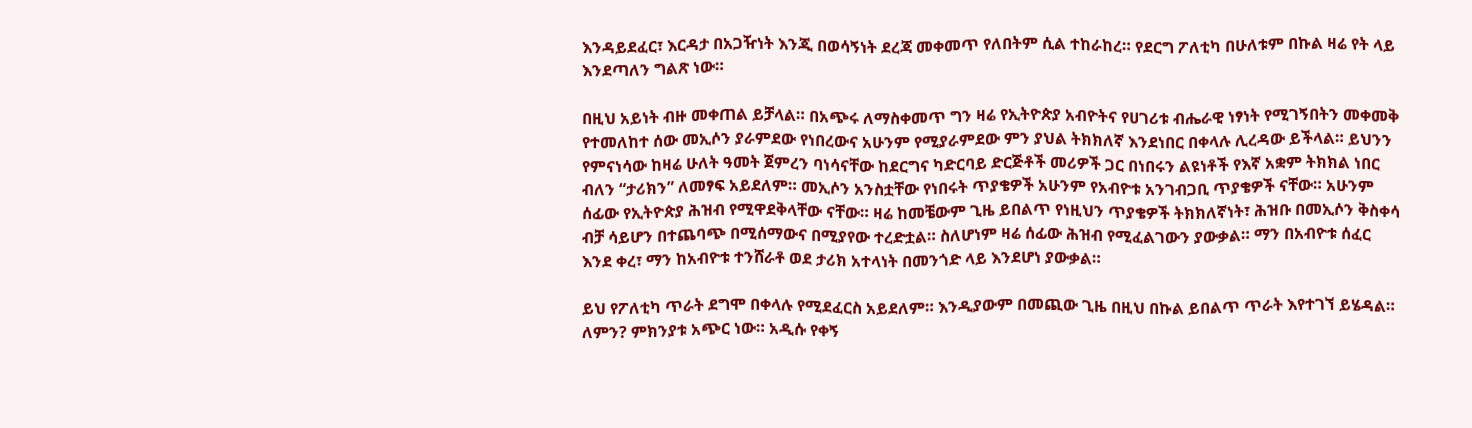እንዳይደፈር፣ እርዳታ በአጋዥነት እንጂ በወሳኝነት ደረጃ መቀመጥ የለበትም ሲል ተከራከረ። የደርግ ፖለቲካ በሁለቱም በኩል ዛሬ የት ላይ እንደጣለን ግልጽ ነው።

በዚህ አይነት ብዙ መቀጠል ይቻላል። በአጭሩ ለማስቀመጥ ግን ዛሬ የኢትዮጵያ አብዮትና የሀገሪቱ ብሔራዊ ነፃነት የሚገኝበትን መቀመቅ የተመለከተ ሰው መኢሶን ያራምደው የነበረውና አሁንም የሚያራምደው ምን ያህል ትክክለኛ እንደነበር በቀላሉ ሊረዳው ይችላል። ይህንን የምናነሳው ከዛሬ ሁለት ዓመት ጀምረን ባነሳናቸው ከደርግና ካድርባይ ድርጅቶች መሪዎች ጋር በነበሩን ልዩነቶች የእኛ አቋም ትክክል ነበር ብለን “ታሪክን” ለመፃፍ አይደለም። መኢሶን አንስቷቸው የነበሩት ጥያቄዎች አሁንም የአብዮቱ አንገብጋቢ ጥያቄዎች ናቸው። አሁንም ሰፊው የኢትዮጵያ ሕዝብ የሚዋደቅላቸው ናቸው። ዛሬ ከመቼውም ጊዜ ይበልጥ የነዚህን ጥያቄዎች ትክክለኛነት፣ ሕዝቡ በመኢሶን ቅስቀሳ ብቻ ሳይሆን በተጨባጭ በሚሰማውና በሚያየው ተረድቷል። ስለሆነም ዛሬ ሰፊው ሕዝብ የሚፈልገውን ያውቃል። ማን በአብዮቱ ሰፈር እንደ ቀረ፣ ማን ከአብዮቱ ተንሸራቶ ወደ ታሪክ አተላነት በመንጎድ ላይ እንደሆነ ያውቃል።

ይህ የፖለቲካ ጥራት ደግሞ በቀላሉ የሚደፈርስ አይደለም። እንዲያውም በመጪው ጊዜ በዚህ በኩል ይበልጥ ጥራት እየተገኘ ይሄዳል። ለምን? ምክንያቱ አጭር ነው። አዲሱ የቀኝ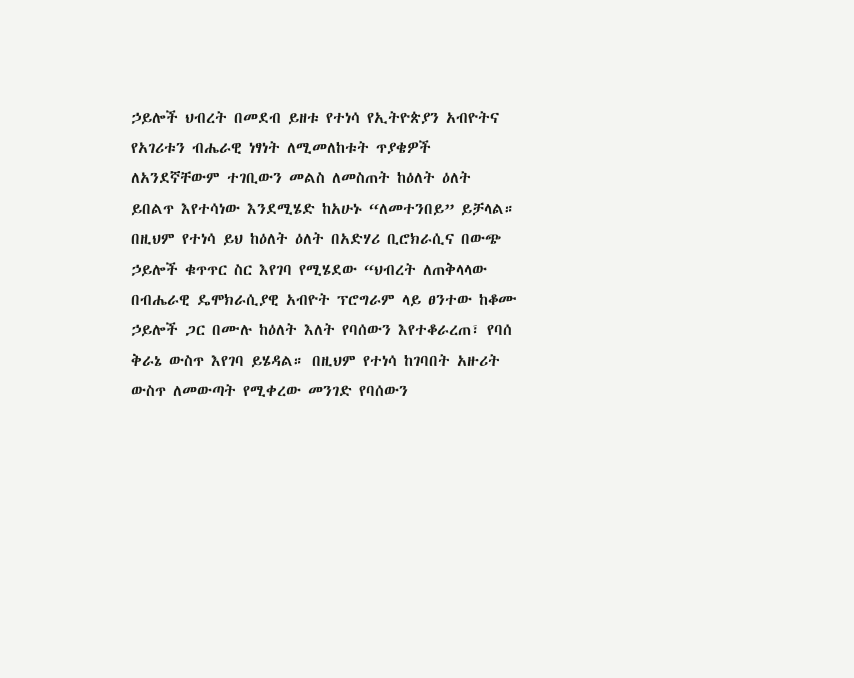ኃይሎች ህብረት በመደብ ይዘቱ የተነሳ የኢትዮጵያን አብዮትና የአገሪቱን ብሔራዊ ነፃነት ለሚመለከቱት ጥያቄዎች ለአንደኛቸውም ተገቢውን መልስ ለመስጠት ከዕለት ዕለት ይበልጥ እየተሳነው እንደሚሄድ ከአሁኑ “ለመተንበይ” ይቻላል። በዚህም የተነሳ ይህ ከዕለት ዕለት በአድሃሪ ቢሮክራሲና በውጭ ኃይሎች ቁጥጥር ስር እየገባ የሚሄደው “ህብረት ለጠቅላላው በብሔራዊ ዴሞክራሲያዊ አብዮት ፕሮግራም ላይ ፀንተው ከቆሙ ኃይሎች ጋር በሙሉ ከዕለት እለት የባሰውን እየተቆራረጠ፣ የባሰ ቅራኔ ውስጥ እየገባ ይሄዳል። በዚህም የተነሳ ከገባበት አዙሪት ውስጥ ለመውጣት የሚቀረው መንገድ የባሰውን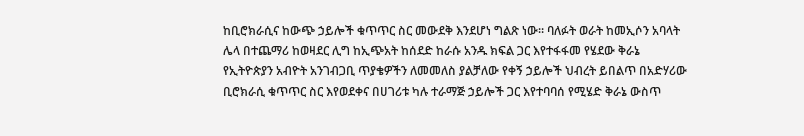ከቢሮክራሲና ከውጭ ኃይሎች ቁጥጥር ስር መውደቅ እንደሆነ ግልጽ ነው። ባለፉት ወራት ከመኢሶን አባላት ሌላ በተጨማሪ ከወዛደር ሊግ ከኢጭአት ከሰደድ ከራሱ አንዱ ክፍል ጋር እየተፋፋመ የሄደው ቅራኔ የኢትዮጵያን አብዮት አንገብጋቢ ጥያቄዎችን ለመመለስ ያልቻለው የቀኝ ኃይሎች ህብረት ይበልጥ በአድሃሪው ቢሮክራሲ ቁጥጥር ስር እየወደቀና በሀገሪቱ ካሉ ተራማጅ ኃይሎች ጋር እየተባባሰ የሚሄድ ቅራኔ ውስጥ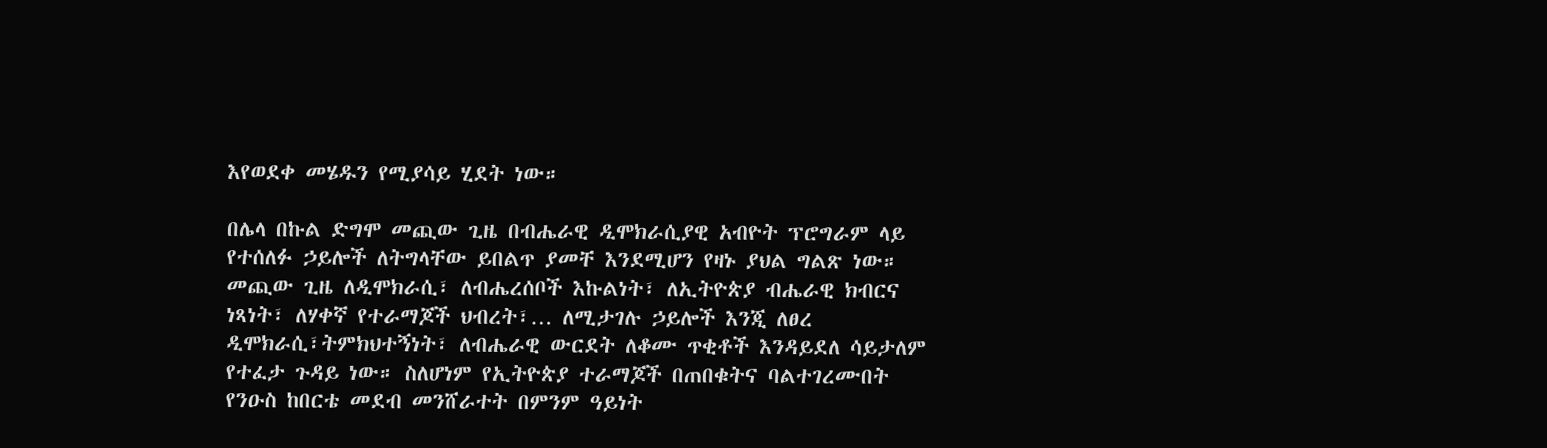እየወደቀ መሄዱን የሚያሳይ ሂደት ነው።

በሌላ በኩል ድግሞ መጪው ጊዜ በብሔራዊ ዲሞክራሲያዊ አብዮት ፕሮግራም ላይ የተሰለፉ ኃይሎች ለትግላቸው ይበልጥ ያመቸ እንደሚሆን የዛኑ ያህል ግልጽ ነው። መጪው ጊዜ ለዲሞክራሲ፣ ለብሔረሰቦች እኩልነት፣ ለኢትዮጵያ ብሔራዊ ክብርና ነጻነት፣ ለሃቀኛ የተራማጆች ህብረት፣… ለሚታገሉ ኃይሎች እንጂ ለፀረ ዲሞክራሲ፣ትምክህተኝነት፣ ለብሔራዊ ውርደት ለቆሙ ጥቂቶች እንዳይደለ ሳይታለም የተፈታ ጉዳይ ነው። ስለሆነም የኢትዮጵያ ተራማጆች በጠበቁትና ባልተገረሙበት የንዑስ ከበርቴ መደብ መንሸራተት በምንም ዓይነት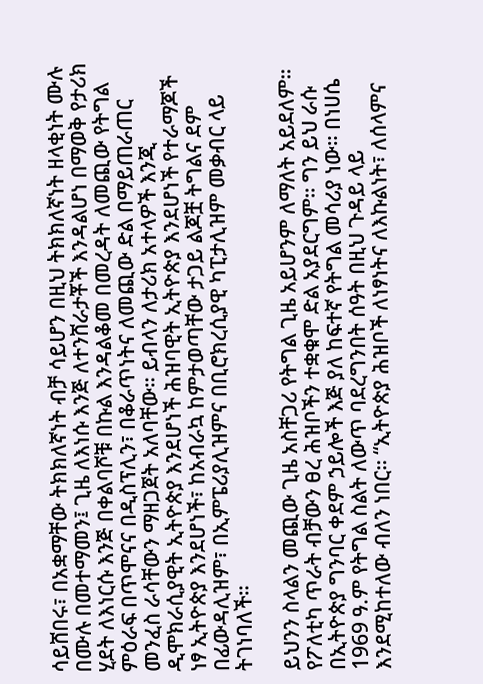ሳይሸበሩ፣ በአቋማቸው ትክክለኛነት ብቻ ሳይሆን በዚህ ትክክለኛነት ዘላቂነት ሙሉ በሙሉ በመተማመን፤ ጊዜ ለእነሱ እንጅ ለተንሸራታቾች እንዳልሆነ በማወቅ የታሪክ ሂደት ለእነርሱ እንጅ በቀልባሾቹ በኩል እንዳልቆመ በመረዳት ለመጪው የትግል ምዕራፍ በጥሞናና በዲስፕሊን፣ በቆራጥነትና ለመጪው ድል በማይጠራጠር መንፈስ ራሳቸውን ማዘጋጀት አለባቸው። ይብላን ለታሪክ አተላዎች እንጂ ዲሞክራሲያዊት ኢትዮጵያ እንደሆነች ሕዝባዊት ኢትዮጵያ እንደሆነች የተራማጆች ነፃ ኢትዮጵያ እንደሆነች፣ ከአብራኳ ከምታወጣቸው ታጋይ ልጆቿ ትግልና ደም በፊውዳሊዝም፣ በኢምፔሪያሊዝምና በቢሮክረሲያዊ ካፒታሊዝም መቃብር ላይ ትገነባለች።

ይህንን ስላልን መጪው ጊዜ አስቸጋሪ የትግል ጊዜ አይሆንም ለማለት አይደለም። የፖለቲካ ጥራት ብቻውን ፀረ ሕዝቦችን ተቋቁሞ ድል አያደርግም። ግን ይህ ራሱ በኢትዮጵያ ግንባር ቀደም ኃይሎች እጅ ያለ ከፍተኛ የትግል መሳሪያ ነው። በነሀሴ 1969 ዓ.ም የትግል ስልት ለውጥ ባደረግንበት ሰዓት በዚህ ጉዳይ ላይ እንደሚከተለው ብለን ነበር። “ኢትዮጵያ ሕዝቦች ለነፃነትና ለእኩልነት፣ ለሰላምና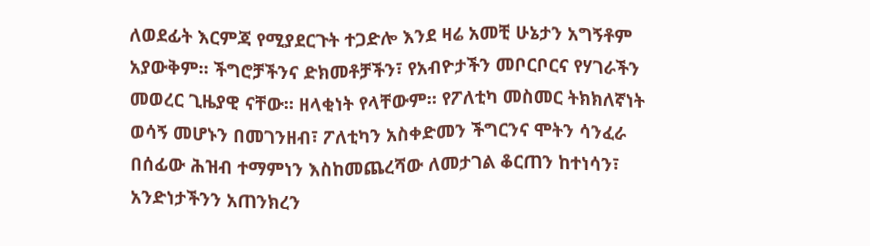ለወደፊት እርምጃ የሚያደርጉት ተጋድሎ እንደ ዛሬ አመቺ ሁኔታን አግኝቶም አያውቅም። ችግሮቻችንና ድክመቶቻችን፣ የአብዮታችን መቦርቦርና የሃገራችን መወረር ጊዜያዊ ናቸው። ዘላቂነት የላቸውም። የፖለቲካ መስመር ትክክለኛነት ወሳኝ መሆኑን በመገንዘብ፣ ፖለቲካን አስቀድመን ችግርንና ሞትን ሳንፈራ በሰፊው ሕዝብ ተማምነን እስከመጨረሻው ለመታገል ቆርጠን ከተነሳን፣ አንድነታችንን አጠንክረን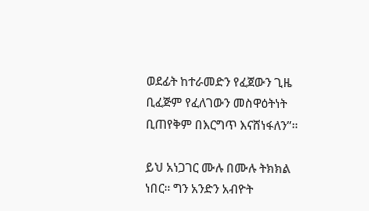ወደፊት ከተራመድን የፈጀውን ጊዜ ቢፈጅም የፈለገውን መስዋዕትነት ቢጠየቅም በእርግጥ እናሸነፋለን”።

ይህ አነጋገር ሙሉ በሙሉ ትክክል ነበር። ግን አንድን አብዮት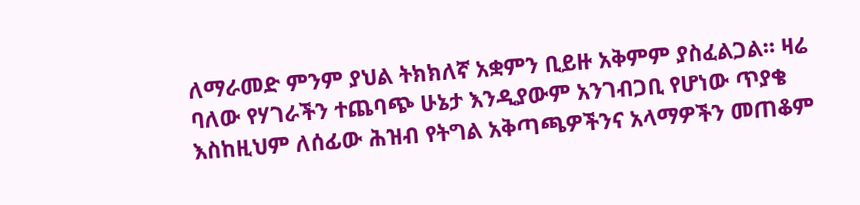ለማራመድ ምንም ያህል ትክክለኛ አቋምን ቢይዙ አቅምም ያስፈልጋል። ዛሬ ባለው የሃገራችን ተጨባጭ ሁኔታ እንዲያውም አንገብጋቢ የሆነው ጥያቄ እስከዚህም ለሰፊው ሕዝብ የትግል አቅጣጫዎችንና አላማዎችን መጠቆም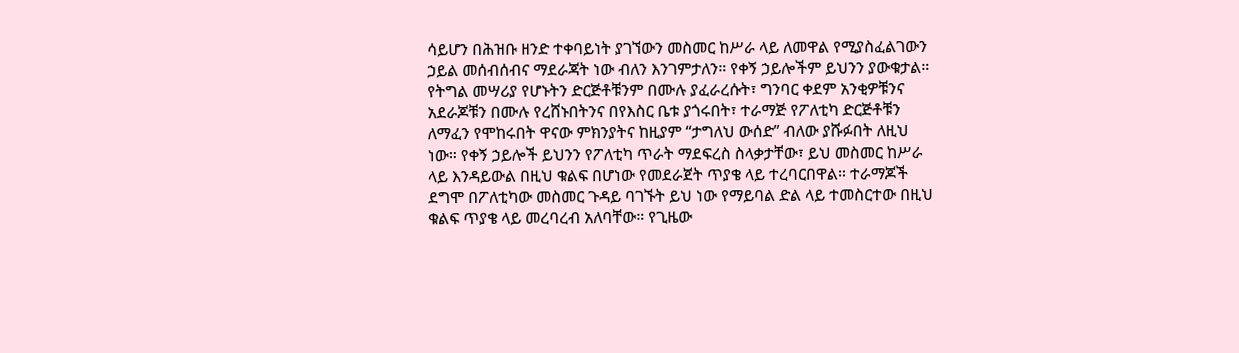ሳይሆን በሕዝቡ ዘንድ ተቀባይነት ያገኘውን መስመር ከሥራ ላይ ለመዋል የሚያስፈልገውን ኃይል መሰብሰብና ማደራጃት ነው ብለን እንገምታለን። የቀኝ ኃይሎችም ይህንን ያውቁታል። የትግል መሣሪያ የሆኑትን ድርጅቶቹንም በሙሉ ያፈራረሱት፣ ግንባር ቀደም አንቂዎቹንና አደራጆቹን በሙሉ የረሸኑበትንና በየእስር ቤቱ ያጎሩበት፣ ተራማጅ የፖለቲካ ድርጅቶቹን ለማፈን የሞከሩበት ዋናው ምክንያትና ከዚያም “ታግለህ ውሰድ” ብለው ያሹፉበት ለዚህ ነው። የቀኝ ኃይሎች ይህንን የፖለቲካ ጥራት ማደፍረስ ስላቃታቸው፣ ይህ መስመር ከሥራ ላይ እንዳይውል በዚህ ቁልፍ በሆነው የመደራጀት ጥያቄ ላይ ተረባርበዋል። ተራማጆች ደግሞ በፖለቲካው መስመር ጉዳይ ባገኙት ይህ ነው የማይባል ድል ላይ ተመስርተው በዚህ ቁልፍ ጥያቄ ላይ መረባረብ አለባቸው። የጊዜው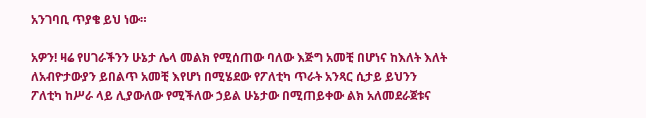አንገባቢ ጥያቄ ይህ ነው።

አዎን! ዛሬ የሀገራችንን ሁኔታ ሌላ መልክ የሚሰጠው ባለው እጅግ አመቺ በሆነና ከእለት እለት ለአብዮታውያን ይበልጥ አመቺ እየሆነ በሚሄደው የፖለቲካ ጥራት አንጻር ሲታይ ይህንን ፖለቲካ ከሥራ ላይ ሊያውለው የሚችለው ኃይል ሁኔታው በሚጠይቀው ልክ አለመደራጀቱና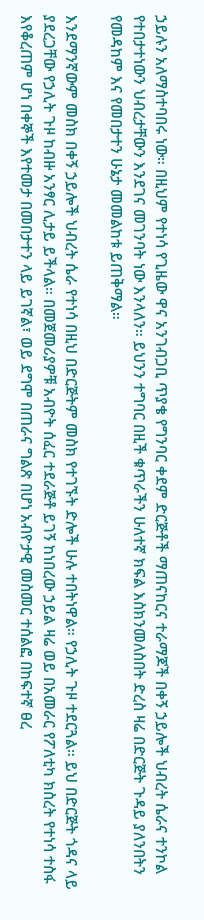ኃይሉን አለማስተባበሩ ነው። በዚህም የተነሳ የጊዜው ዋና አንገብጋቢ ጥያቄ የግንባር ቀደም ድርጅቶች ማጠናከርና ተራማጆች በቀኝ ኃይሎች ህብረት ሴራና ተንኮል የተበታተነውን ህብረታቸውን እንደገና መገንባት ነው እንላለን። ይህንን ተግባር በዚች ቁጥራችን ሁለተኛ ክፍል እስክንመለስበት ድረስ ዛሬ በድርጅት ጉዳይ ያለንበትን የመዳከም እና የመበታተን ሁኔታ መመልከቱ ይጠቅማል።

እንደማንኛውም መስክ በቀኝ ኃይሎች ህብረት ሴራ የተነሳ በዚህ በድርጅትም መስክ የተገኙት ድሎች ሁሉ ተበትነዋል። የኃሊት ጉዞ ተደርጓል። ይህ በድርጅት ጎዳና ላይ ያደረጋቸው የኃሊት ጉዞ ከብዙ አንፃር ሊታይ ይችላል። በመጀመሪያዎቹ አብዮት ሰፈር ተደራጅቶ ይገኝ ከነበረው ኃይል ዛሬ ወይ በአመራር የፖለቲካ ክስረት የተነሳ ተስፋ እየቆረጠም ሆነ በቀኞች እየተመታ በመበታተን ላይ ይገኛል፣ ወይ ደግሞ በጠራና ግልጽ በሆነ አብዮታዊ መስመር ተሰልፎ በከፍተኛ ፀረ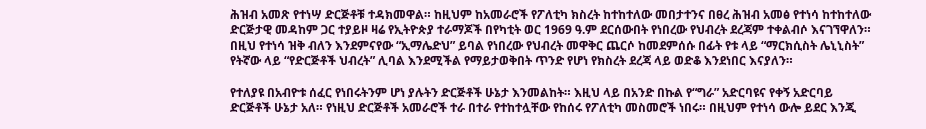ሕዝብ አመጽ የተነሣ ድርጅቶቹ ተዳክመዋል። ከዚህም ከአመራሮች የፖለቲካ ክስረት ከተከተለው መበታተንና በፀረ ሕዝብ አመፅ የተነሳ ከተከተለው ድርጅታዊ መዳከም ጋር ተያይዞ ዛሬ የኢትዮጵያ ተራማጆች በየካቲት ወር 1969 ዓ.ም ደርሰውበት የነበረው የህብረት ደረጃም ተቀልብሶ እናገኘዋለን። በዚህ የተነሳ ዝቅ ብለን እንደምናየው “ኢማሌድህ” ይባል የነበረው የህብረት መዋቅር ጨርሶ ከመደምሰሱ በፊት የቱ ላይ “ማርክሲስት ሌኒኒስት” የትኛው ላይ “የድርጅቶች ህብረት” ሊባል እንደሚችል የማይታወቅበት ጥንድ የሆነ የክስረት ደረጃ ላይ ወድቆ እንደነበር እናያለን።

የተለያዩ በአብዮቱ ሰፈር የነበሩትንም ሆነ ያሉትን ድርጅቶች ሁኔታ እንመልከት። እዚህ ላይ በአንድ በኩል የ“ግራ” አድርባዩና የቀኝ አድርባይ ድርጅቶች ሁኔታ አለ። የነዚህ ድርጅቶች አመራሮች ተራ በተራ የተከተሏቸው የከሰሩ የፖለቲካ መስመሮች ነበሩ። በዚህም የተነሳ ውሎ ይደር እንጂ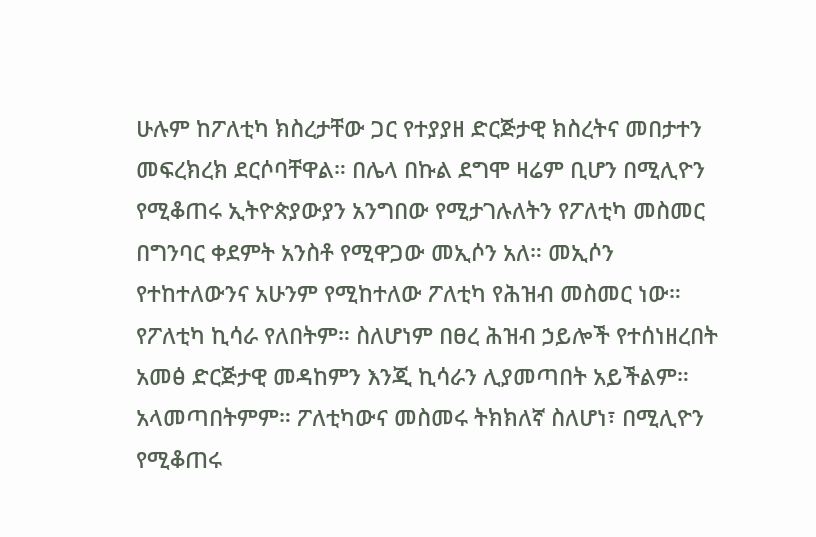ሁሉም ከፖለቲካ ክስረታቸው ጋር የተያያዘ ድርጅታዊ ክስረትና መበታተን መፍረክረክ ደርሶባቸዋል። በሌላ በኩል ደግሞ ዛሬም ቢሆን በሚሊዮን የሚቆጠሩ ኢትዮጵያውያን አንግበው የሚታገሉለትን የፖለቲካ መስመር በግንባር ቀደምት አንስቶ የሚዋጋው መኢሶን አለ። መኢሶን የተከተለውንና አሁንም የሚከተለው ፖለቲካ የሕዝብ መስመር ነው። የፖለቲካ ኪሳራ የለበትም። ስለሆነም በፀረ ሕዝብ ኃይሎች የተሰነዘረበት አመፅ ድርጅታዊ መዳከምን እንጂ ኪሳራን ሊያመጣበት አይችልም። አላመጣበትምም። ፖለቲካውና መስመሩ ትክክለኛ ስለሆነ፣ በሚሊዮን የሚቆጠሩ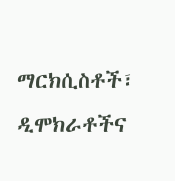ማርክሲስቶች፣ ዲሞክራቶችና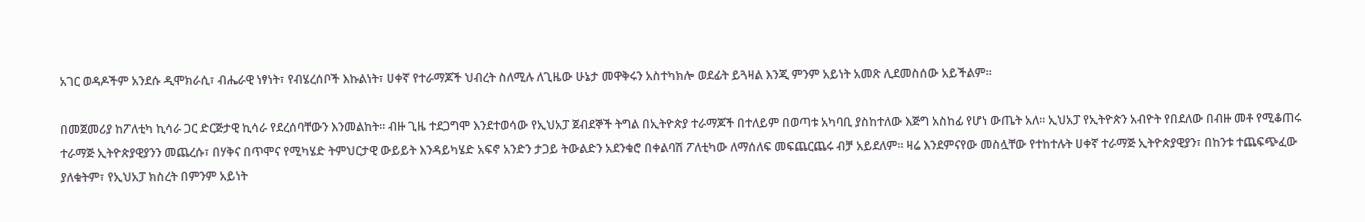አገር ወዳዶችም አንደሱ ዲሞክራሲ፣ ብሔራዊ ነፃነት፣ የብሄረሰቦች እኩልነት፣ ሀቀኛ የተራማጆች ህብረት ስለሚሉ ለጊዜው ሁኔታ መዋቅሩን አስተካክሎ ወደፊት ይጓዛል እንጂ ምንም አይነት አመጽ ሊደመስሰው አይችልም።

በመጀመሪያ ከፖለቲካ ኪሳራ ጋር ድርጅታዊ ኪሳራ የደረሰባቸውን እንመልከት። ብዙ ጊዜ ተደጋግሞ እንደተወሳው የኢህአፓ ጀብደኞች ትግል በኢትዮጵያ ተራማጆች በተለይም በወጣቱ አካባቢ ያስከተለው እጅግ አስከፊ የሆነ ውጤት አለ። ኢህአፓ የኢትዮጵን አብዮት የበደለው በብዙ መቶ የሚቆጠሩ ተራማጅ ኢትዮጵያዊያንን መጨረሱ፣ በሃቅና በጥሞና የሚካሄድ ትምህርታዊ ውይይት እንዳይካሄድ አፍኖ አንድን ታጋይ ትውልድን አደንቁሮ በቀልባሽ ፖለቲካው ለማሰለፍ መፍጨርጨሩ ብቻ አይደለም። ዛሬ እንደምናየው መስሏቸው የተከተሉት ሀቀኛ ተራማጅ ኢትዮጵያዊያን፣ በከንቱ ተጨፍጭፈው ያለቁትም፣ የኢህአፓ ክስረት በምንም አይነት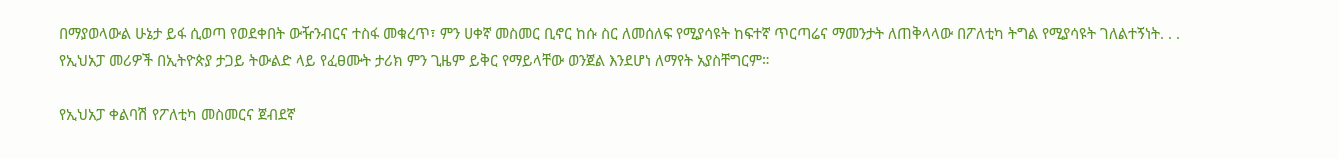በማያወላውል ሁኔታ ይፋ ሲወጣ የወደቀበት ውዥንብርና ተስፋ መቁረጥ፣ ምን ሀቀኛ መስመር ቢኖር ከሱ ስር ለመሰለፍ የሚያሳዩት ከፍተኛ ጥርጣሬና ማመንታት ለጠቅላላው በፖለቲካ ትግል የሚያሳዩት ገለልተኝነት. . . የኢህአፓ መሪዎች በኢትዮጵያ ታጋይ ትውልድ ላይ የፈፀሙት ታሪክ ምን ጊዜም ይቅር የማይላቸው ወንጀል እንደሆነ ለማየት አያስቸግርም።

የኢህአፓ ቀልባሽ የፖለቲካ መስመርና ጀብደኛ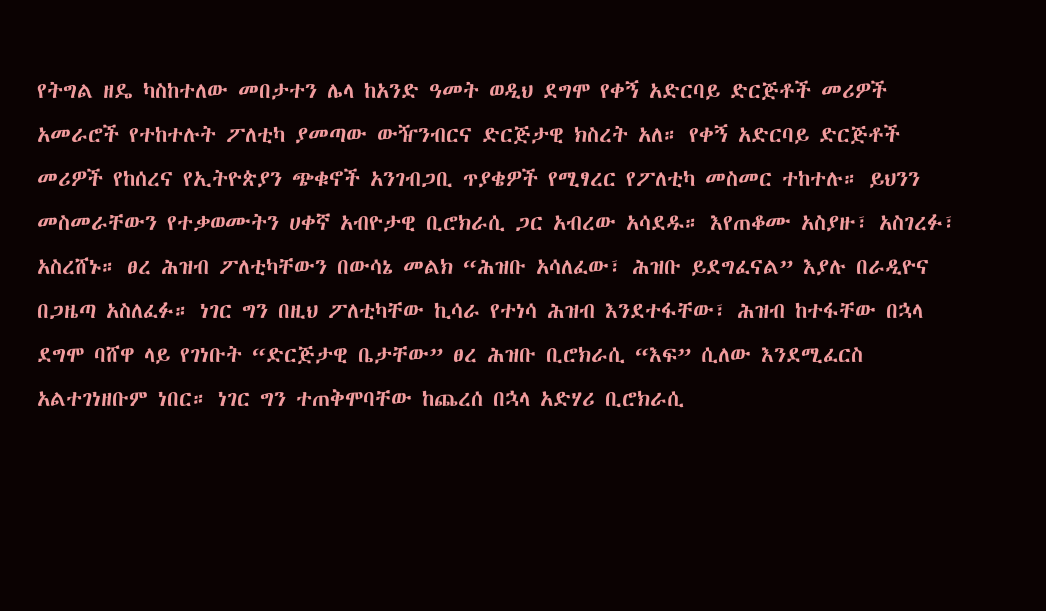የትግል ዘዴ ካስከተለው መበታተን ሌላ ከአንድ ዓመት ወዲህ ደግሞ የቀኝ አድርባይ ድርጅቶች መሪዎች አመራሮች የተከተሉት ፖለቲካ ያመጣው ውዥንብርና ድርጅታዊ ክስረት አለ። የቀኝ አድርባይ ድርጅቶች መሪዎች የከሰረና የኢትዮጵያን ጭቁኖች አንገብጋቢ ጥያቄዎች የሚፃረር የፖለቲካ መስመር ተከተሉ። ይህንን መስመራቸውን የተቃወሙትን ሀቀኛ አብዮታዊ ቢሮክራሲ ጋር አብረው አሳደዱ። እየጠቆሙ አስያዙ፣ አስገረፉ፣ አስረሸኑ። ፀረ ሕዝብ ፖለቲካቸውን በውሳኔ መልክ “ሕዝቡ አሳለፈው፣ ሕዝቡ ይደግፈናል” እያሉ በራዲዮና በጋዜጣ አስለፈፉ። ነገር ግን በዚህ ፖለቲካቸው ኪሳራ የተነሳ ሕዝብ እንደተፋቸው፣ ሕዝብ ከተፋቸው በኋላ ደግሞ ባሸዋ ላይ የገነቡት “ድርጅታዊ ቤታቸው” ፀረ ሕዝቡ ቢሮክራሲ “እፍ” ሲለው እንደሚፈርስ አልተገነዘቡም ነበር። ነገር ግን ተጠቅሞባቸው ከጨረሰ በኋላ አድሃሪ ቢሮክራሲ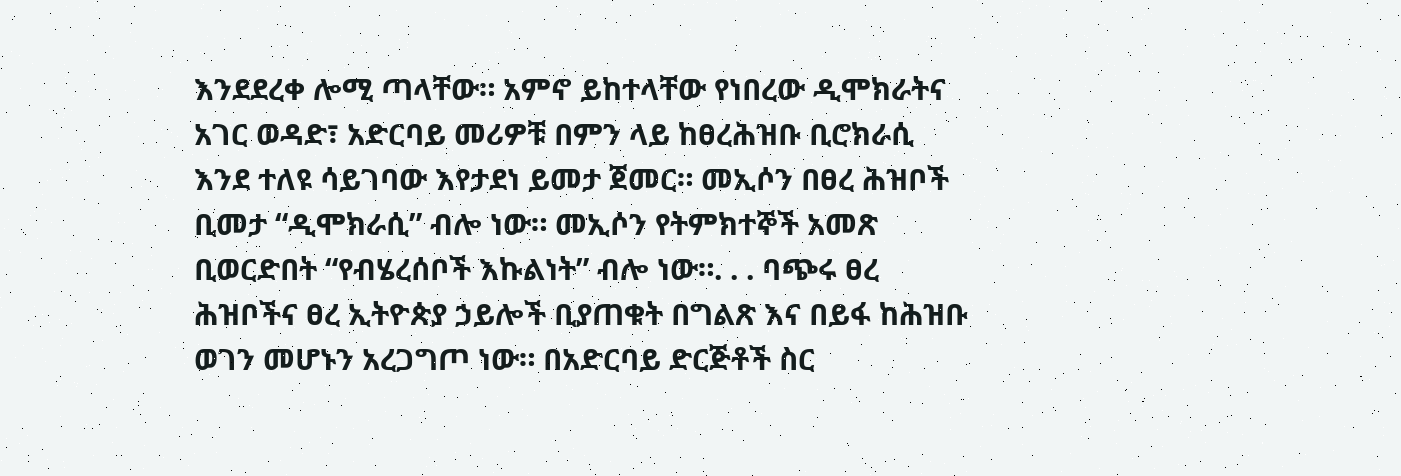እንደደረቀ ሎሚ ጣላቸው። አምኖ ይከተላቸው የነበረው ዲሞክራትና አገር ወዳድ፣ አድርባይ መሪዎቹ በምን ላይ ከፀረሕዝቡ ቢሮክራሲ እንደ ተለዩ ሳይገባው እየታደነ ይመታ ጀመር። መኢሶን በፀረ ሕዝቦች ቢመታ “ዲሞክራሲ” ብሎ ነው። መኢሶን የትምክተኞች አመጽ ቢወርድበት “የብሄረሰቦች እኩልነት” ብሎ ነው።. . . ባጭሩ ፀረ ሕዝቦችና ፀረ ኢትዮጵያ ኃይሎች ቢያጠቁት በግልጽ እና በይፋ ከሕዝቡ ወገን መሆኑን አረጋግጦ ነው። በአድርባይ ድርጅቶች ስር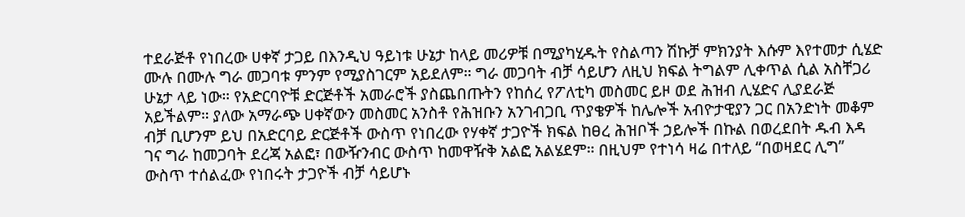ተደራጅቶ የነበረው ሀቀኛ ታጋይ በእንዲህ ዓይነቱ ሁኔታ ከላይ መሪዎቹ በሚያካሂዱት የስልጣን ሽኩቻ ምክንያት እሱም እየተመታ ሲሄድ ሙሉ በሙሉ ግራ መጋባቱ ምንም የሚያስገርም አይደለም። ግራ መጋባት ብቻ ሳይሆን ለዚህ ክፍል ትግልም ሊቀጥል ሲል አስቸጋሪ ሁኔታ ላይ ነው። የአድርባዮቹ ድርጅቶች አመራሮች ያስጨበጡትን የከሰረ የፖለቲካ መስመር ይዞ ወደ ሕዝብ ሊሄድና ሊያደራጅ አይችልም። ያለው አማራጭ ሀቀኛውን መስመር አንስቶ የሕዝቡን አንገብጋቢ ጥያቄዎች ከሌሎች አብዮታዊያን ጋር በአንድነት መቆም ብቻ ቢሆንም ይህ በአድርባይ ድርጅቶች ውስጥ የነበረው የሃቀኛ ታጋዮች ክፍል ከፀረ ሕዝቦች ኃይሎች በኩል በወረደበት ዱብ እዳ ገና ግራ ከመጋባት ደረጃ አልፎ፣ በውዥንብር ውስጥ ከመዋዥቅ አልፎ አልሄደም። በዚህም የተነሳ ዛሬ በተለይ “በወዛደር ሊግ” ውስጥ ተሰልፈው የነበሩት ታጋዮች ብቻ ሳይሆኑ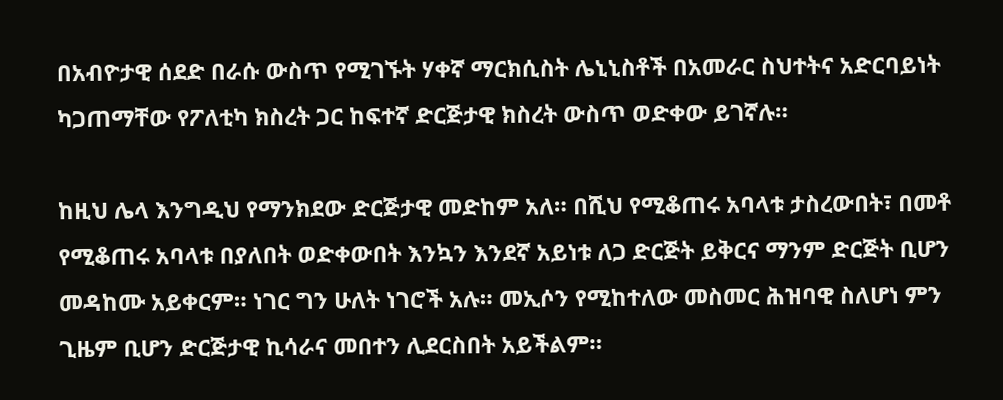በአብዮታዊ ሰደድ በራሱ ውስጥ የሚገኙት ሃቀኛ ማርክሲስት ሌኒኒስቶች በአመራር ስህተትና አድርባይነት ካጋጠማቸው የፖለቲካ ክስረት ጋር ከፍተኛ ድርጅታዊ ክስረት ውስጥ ወድቀው ይገኛሉ።

ከዚህ ሌላ እንግዲህ የማንክደው ድርጅታዊ መድከም አለ። በሺህ የሚቆጠሩ አባላቱ ታስረውበት፣ በመቶ የሚቆጠሩ አባላቱ በያለበት ወድቀውበት እንኳን እንደኛ አይነቱ ለጋ ድርጅት ይቅርና ማንም ድርጅት ቢሆን መዳከሙ አይቀርም። ነገር ግን ሁለት ነገሮች አሉ። መኢሶን የሚከተለው መስመር ሕዝባዊ ስለሆነ ምን ጊዜም ቢሆን ድርጅታዊ ኪሳራና መበተን ሊደርስበት አይችልም።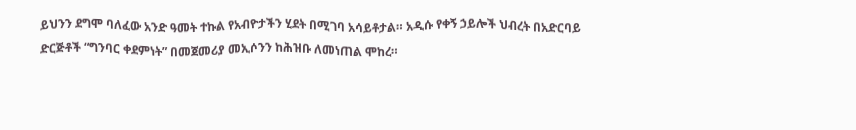ይህንን ደግሞ ባለፈው አንድ ዓመት ተኩል የአብዮታችን ሂደት በሚገባ አሳይቶታል። አዲሱ የቀኝ ኃይሎች ህብረት በአድርባይ ድርጅቶች “ግንባር ቀደምነት” በመጀመሪያ መኢሶንን ከሕዝቡ ለመነጠል ሞከረ።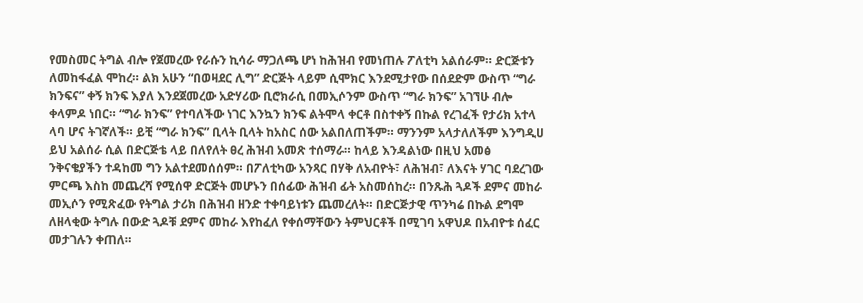የመስመር ትግል ብሎ የጀመረው የራሱን ኪሳራ ማጋለጫ ሆነ ከሕዝብ የመነጠሉ ፖለቲካ አልሰራም። ድርጅቱን ለመከፋፈል ሞከረ። ልክ አሁን “በወዛደር ሊግ” ድርጅት ላይም ሲሞክር እንደሚታየው በሰደድም ውስጥ “ግራ ክንፍና” ቀኝ ክንፍ እያለ እንደጀመረው አድሃሪው ቢሮክራሲ በመኢሶንም ውስጥ “ግራ ክንፍ” አገኘሁ ብሎ ቀላምዶ ነበር። “ግራ ክንፍ” የተባለችው ነገር እንኳን ክንፍ ልትሞላ ቀርቶ በስተቀኝ በኩል የረገፈች የታሪክ አተላ ላባ ሆና ትገኛለች። ይቺ “ግራ ክንፍ” ቢላት ቢላት ከአስር ሰው አልበለጠችም። ማንንም አላታለለችም እንግዲሀ ይህ አልሰራ ሲል በድርጅቴ ላይ በለየለት ፀረ ሕዝብ አመጽ ተሰማራ። ከላይ እንዳልነው በዚህ አመፅ ንቅናቄያችን ተዳከመ ግን አልተደመሰሰም። በፖለቲካው አንጻር በሃቅ ለአብዮት፣ ለሕዝብ፣ ለእናት ሃገር ባደረገው ምርጫ እስከ መጨረሻ የሚሰዋ ድርጅት መሆኑን በሰፊው ሕዝብ ፊት አስመሰከረ። በንጹሕ ጓዶች ደምና መከራ መኢሶን የሚጽፈው የትግል ታሪክ በሕዝብ ዘንድ ተቀባይነቱን ጨመረለት። በድርጅታዊ ጥንካሬ በኩል ደግሞ ለዘላቂው ትግሉ በውድ ጓዶቹ ደምና መከራ እየከፈለ የቀሰማቸውን ትምህርቶች በሚገባ አዋህዶ በአብዮቱ ሰፈር መታገሉን ቀጠለ።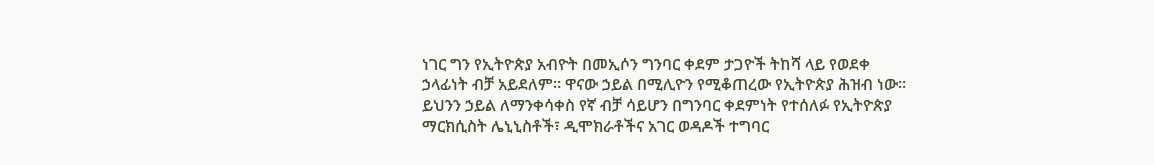ነገር ግን የኢትዮጵያ አብዮት በመኢሶን ግንባር ቀደም ታጋዮች ትከሻ ላይ የወደቀ ኃላፊነት ብቻ አይደለም። ዋናው ኃይል በሚሊዮን የሚቆጠረው የኢትዮጵያ ሕዝብ ነው። ይህንን ኃይል ለማንቀሳቀስ የኛ ብቻ ሳይሆን በግንባር ቀደምነት የተሰለፉ የኢትዮጵያ ማርክሲስት ሌኒኒስቶች፣ ዲሞክራቶችና አገር ወዳዶች ተግባር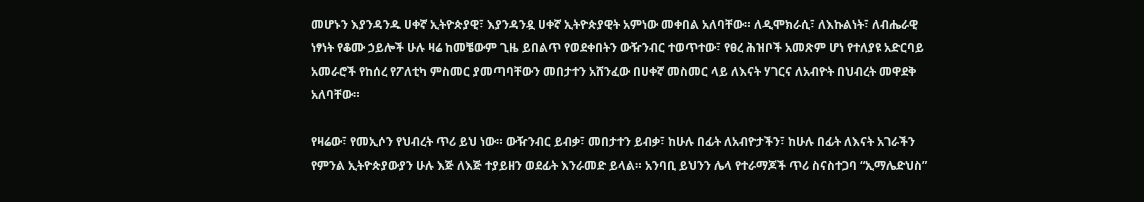መሆኑን እያንዳንዱ ሀቀኛ ኢትዮጵያዊ፣ እያንዳንዷ ሀቀኛ ኢትዮጵያዊት አምነው መቀበል አለባቸው። ለዲሞክራሲ፣ ለእኩልነት፣ ለብሔራዊ ነፃነት የቆሙ ኃይሎች ሁሉ ዛሬ ከመቼውም ጊዜ ይበልጥ የወደቀበትን ውዥንብር ተወጥተው፣ የፀረ ሕዝቦች አመጽም ሆነ የተለያዩ አድርባይ አመራሮች የከሰረ የፖለቲካ ምስመር ያመጣባቸውን መበታተን አሸንፈው በሀቀኛ መስመር ላይ ለእናት ሃገርና ለአብዮት በህብረት መዋደቅ አለባቸው።

የዛሬው፣ የመኢሶን የህብረት ጥሪ ይህ ነው። ውዥንብር ይብቃ፣ መበታተን ይብቃ፣ ከሁሉ በፊት ለአብዮታችን፣ ከሁሉ በፊት ለእናት አገራችን የምንል ኢትዮጵያውያን ሁሉ እጅ ለእጅ ተያይዘን ወደፊት እንራመድ ይላል። አንባቢ ይህንን ሌላ የተራማጆች ጥሪ ስናስተጋባ “ኢማሌድህስ”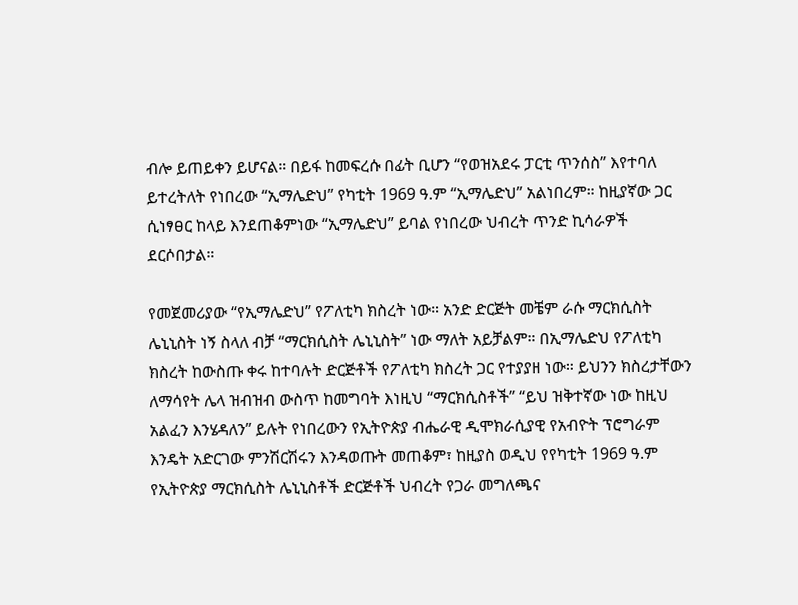ብሎ ይጠይቀን ይሆናል። በይፋ ከመፍረሱ በፊት ቢሆን “የወዝአደሩ ፓርቲ ጥንሰስ” እየተባለ ይተረትለት የነበረው “ኢማሌድህ” የካቲት 1969 ዓ.ም “ኢማሌድህ” አልነበረም። ከዚያኛው ጋር ሲነፃፀር ከላይ እንደጠቆምነው “ኢማሌድህ” ይባል የነበረው ህብረት ጥንድ ኪሳራዎች ደርሶበታል።

የመጀመሪያው “የኢማሌድህ” የፖለቲካ ክስረት ነው። አንድ ድርጅት መቼም ራሱ ማርክሲስት ሌኒኒስት ነኝ ስላለ ብቻ “ማርክሲስት ሌኒኒስት” ነው ማለት አይቻልም። በኢማሌድህ የፖለቲካ ክስረት ከውስጡ ቀሩ ከተባሉት ድርጅቶች የፖለቲካ ክስረት ጋር የተያያዘ ነው። ይህንን ክስረታቸውን ለማሳየት ሌላ ዝብዝብ ውስጥ ከመግባት እነዚህ “ማርክሲስቶች” “ይህ ዝቅተኛው ነው ከዚህ አልፈን እንሄዳለን” ይሉት የነበረውን የኢትዮጵያ ብሔራዊ ዲሞክራሲያዊ የአብዮት ፕሮግራም እንዴት አድርገው ምንሽርሽሩን እንዳወጡት መጠቆም፣ ከዚያስ ወዲህ የየካቲት 1969 ዓ.ም የኢትዮጵያ ማርክሲስት ሌኒኒስቶች ድርጅቶች ህብረት የጋራ መግለጫና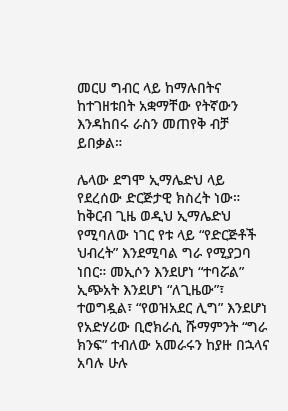መርሀ ግብር ላይ ከማሉበትና ከተገዘቱበት አቋማቸው የትኛውን እንዳከበሩ ራስን መጠየቅ ብቻ ይበቃል።

ሌላው ደግሞ ኢማሌድህ ላይ የደረሰው ድርጅታዊ ክስረት ነው። ከቅርብ ጊዜ ወዲህ ኢማሌድህ የሚባለው ነገር የቱ ላይ “የድርጅቶች ህብረት” እንደሚባል ግራ የሚያጋባ ነበር። መኢሶን እንደሆነ “ተባሯል” ኢጭአት እንደሆነ “ለጊዜው”፣ ተወግዷል፣ “የወዝአደር ሊግ” እንደሆነ የአድሃሪው ቢሮክራሲ ሹማምንት “ግራ ክንፍ” ተብለው አመራሩን ከያዙ በኋላና አባሉ ሁሉ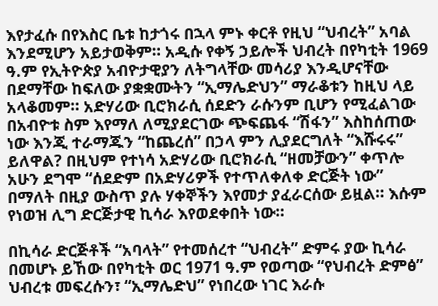እየታፈሱ በየእስር ቤቱ ከታጎሩ በኋላ ምኑ ቀርቶ የዚህ “ህብረት” አባል እንደሚሆን አይታወቅም። አዲሱ የቀኝ ኃይሎች ህብረት በየካቲት 1969 ዓ.ም የኢትዮጵያ አብዮታዊያን ለትግላቸው መሳሪያ እንዲሆናቸው በደማቸው ከፍለው ያቋቋሙትን “ኢማሌድህን” ማራቆቱን ከዚህ ላይ አላቆመም። አድሃሪው ቢሮክራሲ ሰደድን ራሱንም ቢሆን የሚፈልገው በአብዮቱ ስም እየማለ ለሚያደርገው ጭፍጨፋ “ሽፋን” እስከሰጠው ነው እንጂ ተራማጁን “ከጨረሰ” በኃላ ምን ሊያደርግለት “እሹሩሩ” ይለዋል? በዚህም የተነሳ አድሃሪው ቢሮክራሲ “ዘመቻውን” ቀጥሎ አሁን ደግሞ “ሰደድም በአድሃሪዎች የተጥለቀለቀ ድርጅት ነው” በማለት በዚያ ውስጥ ያሉ ሃቀኞችን እየመታ ያፈራርሰው ይዟል። እሱም የነወዝ ሊግ ድርጅታዊ ኪሳራ እየወደቀበት ነው።

በኪሳራ ድርጅቶች “አባላት” የተመሰረተ “ህብረት” ድምሩ ያው ኪሳራ በመሆኑ ይኸው በየካቲት ወር 1971 ዓ.ም የወጣው “የህብረት ድምፅ” ህብረቱ መፍረሱን፣ “ኢማሌድህ” የነበረው ነገር እራሱ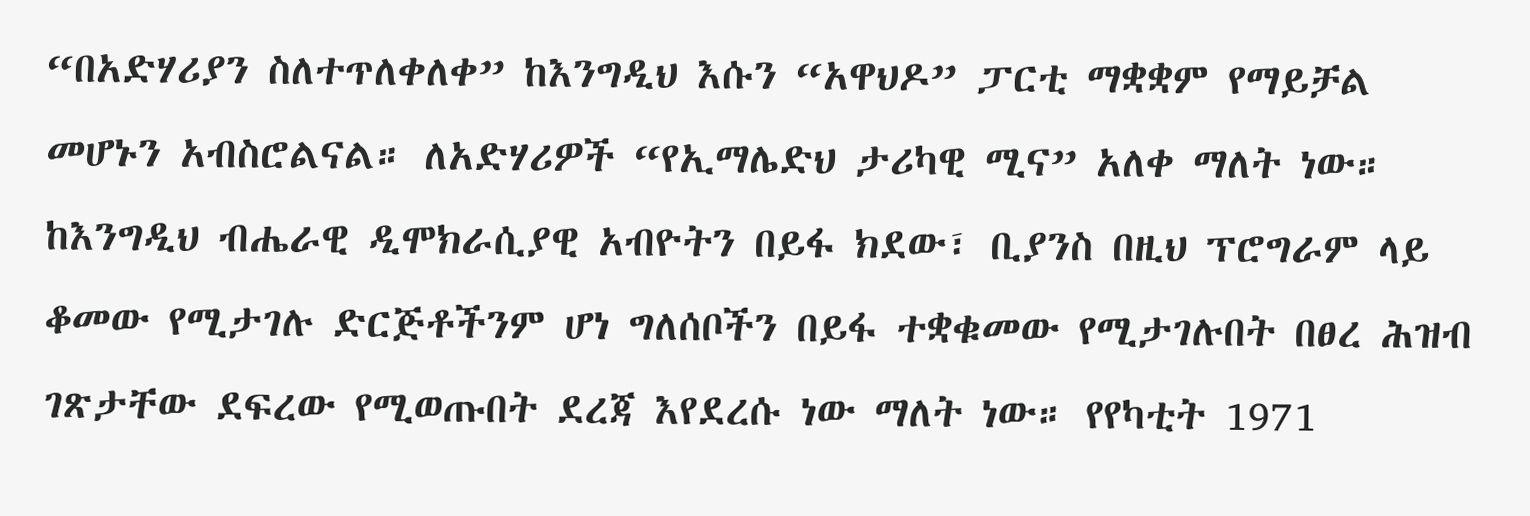“በአድሃሪያን ስለተጥለቀለቀ” ከእንግዲህ እሱን “አዋህዶ” ፓርቲ ማቋቋም የማይቻል መሆኑን አብስሮልናል። ለአድሃሪዎች “የኢማሌድህ ታሪካዊ ሚና” አለቀ ማለት ነው። ከእንግዲህ ብሔራዊ ዲሞክራሲያዊ አብዮትን በይፋ ክደው፣ ቢያንስ በዚህ ፕሮግራም ላይ ቆመው የሚታገሉ ድርጅቶችንም ሆነ ግለሰቦችን በይፋ ተቋቁመው የሚታገሉበት በፀረ ሕዝብ ገጽታቸው ደፍረው የሚወጡበት ደረጃ እየደረሱ ነው ማለት ነው። የየካቲት 1971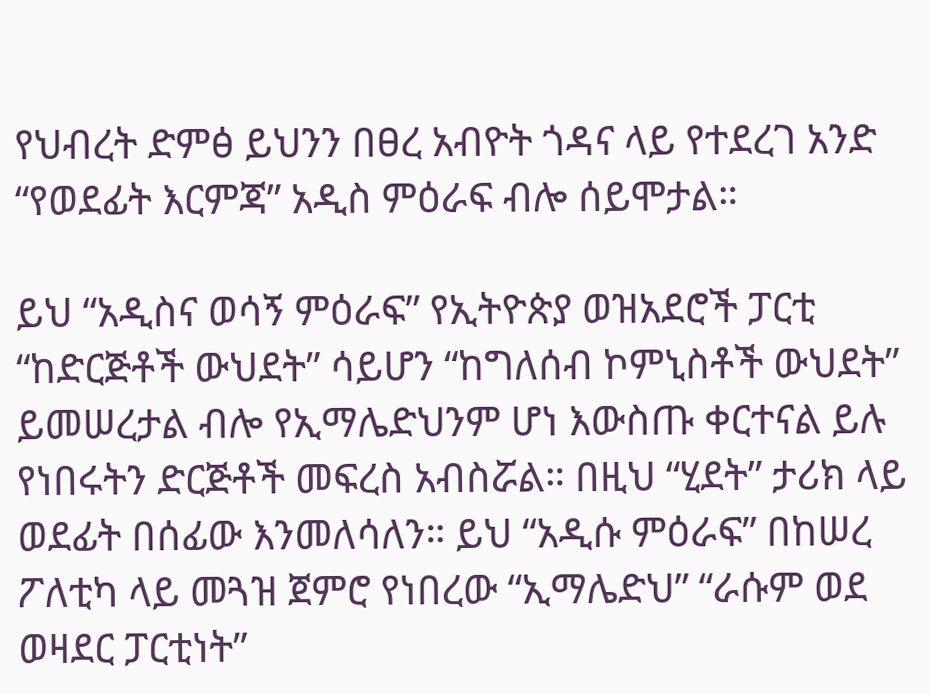የህብረት ድምፅ ይህንን በፀረ አብዮት ጎዳና ላይ የተደረገ አንድ “የወደፊት እርምጃ” አዲስ ምዕራፍ ብሎ ሰይሞታል።

ይህ “አዲስና ወሳኝ ምዕራፍ” የኢትዮጵያ ወዝአደሮች ፓርቲ “ከድርጅቶች ውህደት” ሳይሆን “ከግለሰብ ኮምኒስቶች ውህደት” ይመሠረታል ብሎ የኢማሌድህንም ሆነ እውስጡ ቀርተናል ይሉ የነበሩትን ድርጅቶች መፍረስ አብስሯል። በዚህ “ሂደት” ታሪክ ላይ ወደፊት በሰፊው እንመለሳለን። ይህ “አዲሱ ምዕራፍ” በከሠረ ፖለቲካ ላይ መጓዝ ጀምሮ የነበረው “ኢማሌድህ” “ራሱም ወደ ወዛደር ፓርቲነት”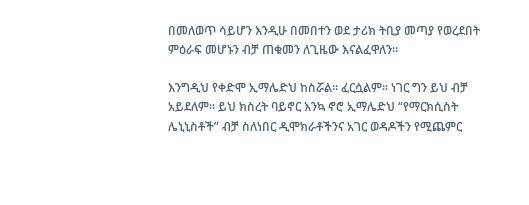በመለወጥ ሳይሆን እንዲሁ በመበተን ወደ ታሪክ ትቢያ መጣያ የወረደበት ምዕራፍ መሆኑን ብቻ ጠቁመን ለጊዜው እናልፈዋለን።

እንግዲህ የቀድሞ ኢማሌድህ ከስሯል። ፈርሷልም። ነገር ግን ይህ ብቻ አይደለም። ይህ ክስረት ባይኖር እንኳ ኖሮ ኢማሌድህ “የማርክሲስት ሌኒኒስቶች” ብቻ ስለነበር ዲሞክራቶችንና አገር ወዳዶችን የሚጨምር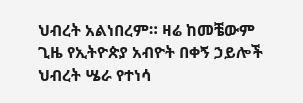ህብረት አልነበረም። ዛሬ ከመቼውም ጊዜ የኢትዮጵያ አብዮት በቀኝ ኃይሎች ህብረት ሤራ የተነሳ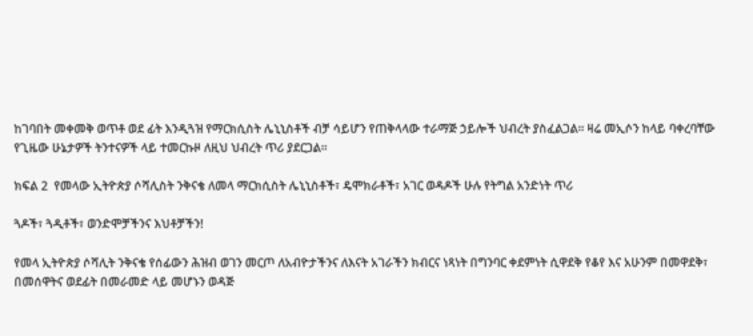ከገባበት መቀመቅ ወጥቶ ወደ ፊት እንዲጓዝ የማርክሲስት ሌኒኒስቶች ብቻ ሳይሆን የጠቅላላው ተራማጅ ኃይሎች ህብረት ያስፈልጋል። ዛሬ መኢሶን ከላይ ባቀረባቸው የጊዜው ሁኔታዎች ትንተናዎች ላይ ተመርኩዞ ለዚህ ህብረት ጥሪ ያደርጋል።

ክፍል 2  የመላው ኢትዮጵያ ሶሻሊስት ንቅናቄ ለመላ ማርክሲስት ሌኒኒስቶች፣ ዴሞክራቶች፣ አገር ወዳዶች ሁሉ የትግል አንድነት ጥሪ

ጓዶች፣ ጓዲቶች፣ ወንድሞቻችንና እህቶቻችን!

የመላ ኢትዮጵያ ሶሻሊት ንቅናቄ የሰፊውን ሕዝብ ወገን መርጦ ለአብዮታችንና ለእናት አገራችን ክብርና ነጻነት በግንባር ቀደምነት ሲዋደቅ የቆየ እና አሁንም በመዋደቅ፣ በመሰዋትና ወደፊት በመራመድ ላይ መሆኑን ወዳጅ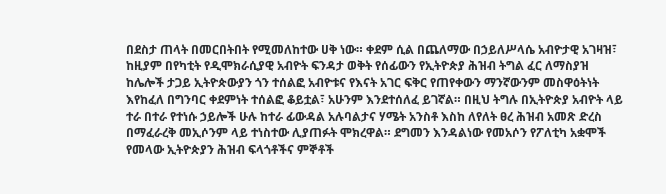በደስታ ጠላት በመርበትበት የሚመለከተው ሀቅ ነው። ቀደም ሲል በጨለማው በኃይለሥላሴ አብዮታዊ አገዛዝ፣ ከዚያም በየካቲት የዲሞክራሲያዊ አብዮት ፍንዳታ ወቅት የሰፊውን የኢትዮጵያ ሕዝብ ትግል ፈር ለማስያዝ ከሌሎች ታጋይ ኢትዮጵውያን ጎን ተሰልፎ አብዮቱና የእናት አገር ፍቅር የጠየቀውን ማንኛውንም መስዋዕትነት እየከፈለ በግንባር ቀደምነት ተሰልፎ ቆይቷል፣ አሁንም እንደተሰለፈ ይገኛል። በዚህ ትግሉ በኢትዮጵያ አብዮት ላይ ተራ በተራ የተነሱ ኃይሎች ሁሉ ከተራ ፊውዳል አሉባልታና ሃሜት አንስቶ እስከ ለየለት ፀረ ሕዝብ አመጽ ድረስ በማፈራረቅ መኢሶንም ላይ ተነስተው ሊያጠፉት ሞክረዋል። ደግመን እንዳልነው የመአሶን የፖለቲካ አቋሞች የመላው ኢትዮጵያን ሕዝብ ፍላጎቶችና ምኞቶች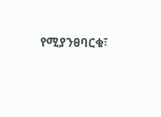የሚያንፀባርቁ፣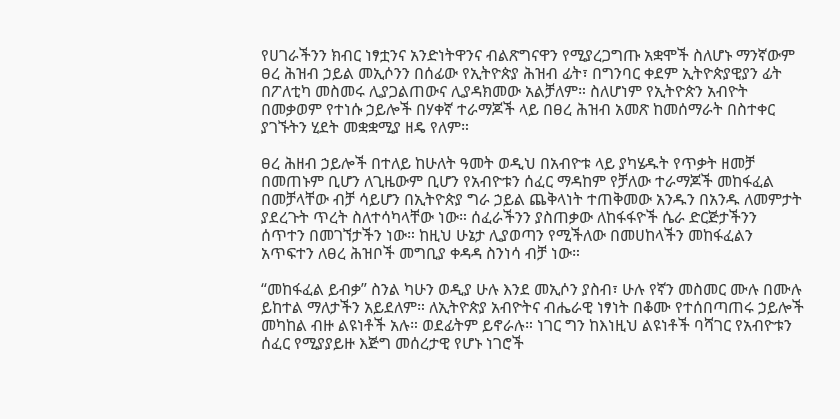የሀገራችንን ክብር ነፃቷንና አንድነትዋንና ብልጽግናዋን የሚያረጋግጡ አቋሞች ስለሆኑ ማንኛውም ፀረ ሕዝብ ኃይል መኢሶንን በሰፊው የኢትዮጵያ ሕዝብ ፊት፣ በግንባር ቀደም ኢትዮጵያዊያን ፊት በፖለቲካ መስመሩ ሊያጋልጠውና ሊያዳክመው አልቻለም። ስለሆነም የኢትዮጵን አብዮት በመቃወም የተነሱ ኃይሎች በሃቀኛ ተራማጆች ላይ በፀረ ሕዝብ አመጽ ከመሰማራት በስተቀር ያገኙትን ሂደት መቋቋሚያ ዘዴ የለም።

ፀረ ሕዘብ ኃይሎች በተለይ ከሁለት ዓመት ወዲህ በአብዮቱ ላይ ያካሄዱት የጥቃት ዘመቻ በመጠኑም ቢሆን ለጊዜውም ቢሆን የአብዮቱን ሰፈር ማዳከም የቻለው ተራማጆች መከፋፈል በመቻላቸው ብቻ ሳይሆን በኢትዮጵያ ግራ ኃይል ጨቅላነት ተጠቅመው አንዱን በአንዱ ለመምታት ያደረጉት ጥረት ስለተሳካላቸው ነው። ሰፈራችንን ያስጠቃው ለከፋፋዮች ሴራ ድርጅታችንን ሰጥተን በመገኘታችን ነው። ከዚህ ሁኔታ ሊያወጣን የሚችለው በመሀከላችን መከፋፈልን አጥፍተን ለፀረ ሕዝቦች መግቢያ ቀዳዳ ስንነሳ ብቻ ነው።

“መከፋፈል ይብቃ” ስንል ካሁን ወዲያ ሁሉ እንደ መኢሶን ያስብ፣ ሁሉ የኛን መስመር ሙሉ በሙሉ ይከተል ማለታችን አይደለም። ለኢትዮጵያ አብዮትና ብሔራዊ ነፃነት በቆሙ የተሰበጣጠሩ ኃይሎች መካከል ብዙ ልዩነቶች አሉ። ወደፊትም ይኖራሉ። ነገር ግን ከእነዚህ ልዩነቶች ባሻገር የአብዮቱን ሰፈር የሚያያይዙ እጅግ መሰረታዊ የሆኑ ነገሮች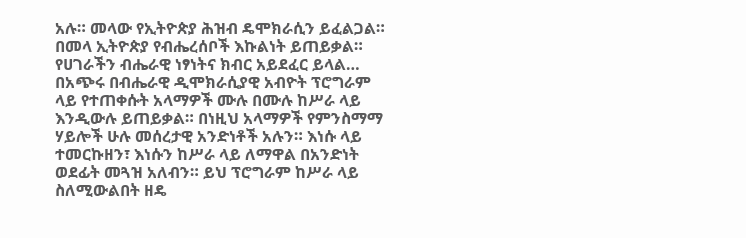አሉ። መላው የኢትዮጵያ ሕዝብ ዴሞክራሲን ይፈልጋል። በመላ ኢትዮጵያ የብሔረሰቦች እኩልነት ይጠይቃል። የሀገራችን ብሔራዊ ነፃነትና ክብር አይደፈር ይላል… በአጭሩ በብሔራዊ ዲሞክራሲያዊ አብዮት ፕሮግራም ላይ የተጠቀሱት አላማዎች ሙሉ በሙሉ ከሥራ ላይ እንዲውሉ ይጠይቃል። በነዚህ አላማዎች የምንስማማ ሃይሎች ሁሉ መሰረታዊ አንድነቶች አሉን። እነሱ ላይ ተመርኩዘን፣ እነሱን ከሥራ ላይ ለማዋል በአንድነት ወደፊት መጓዝ አለብን። ይህ ፕሮግራም ከሥራ ላይ ስለሚውልበት ዘዴ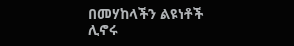በመሃከላችን ልዩነቶች ሊኖሩ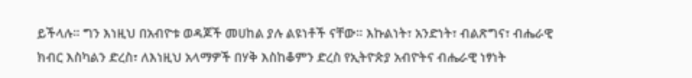ይችላሉ። ግን እነዚህ በአብዮቱ ወዳጆች መሀከል ያሉ ልዩነቶች ናቸው። እኩልነት፣ አንድነት፣ ብልጽግና፣ ብሔራዊ ክብር እስካልን ድረስ፣ ለእነዚህ አላማዎች በሃቅ እስከቆምን ድረስ የኢትዮጵያ አብዮትና ብሔራዊ ነፃነት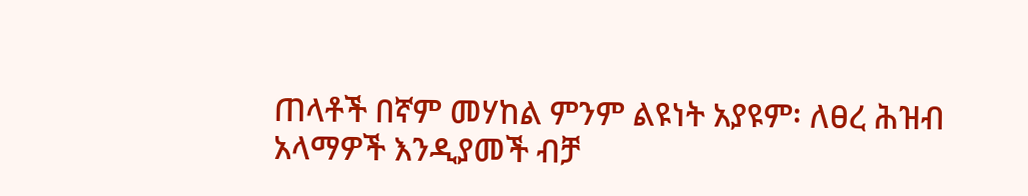ጠላቶች በኛም መሃከል ምንም ልዩነት አያዩም፡ ለፀረ ሕዝብ አላማዎች እንዲያመች ብቻ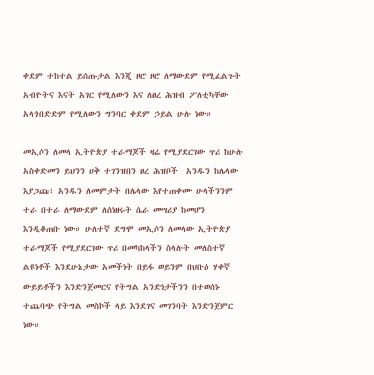ቀደም ተከተል ይሰጡታል እንጂ ዞሮ ዞሮ ለማውደም የሚፈልጉት አብዮትና እናት አገር የሚለውን እና ለፀረ ሕዝብ ፖለቲካቸው አላጎበድድም የሚለውን ግንባር ቀደም ኃይል ሁሉ ነው።

መኢሶን ለመላ ኢትዮጵያ ተራማጆች ዛሬ የሚያደርገው ጥሪ ከሁሉ አስቀድመን ይህንን ሀቅ ተገንዝበን ፀረ ሕዝቦች  አንዱን ከሌላው እያጋጩ፣ አንዱን ለመምታት በሌላው እየተጠቀሙ ሁላችንንም ተራ በተራ ለማውደም ለሰነዘሩት ሴራ መሣሪያ ከመሆን እንዲቆጠቡ ነው። ሁለተኛ ደግሞ መኢሶን ለመላው ኢትዮጵያ ተራማጆች የሚያደርገው ጥሪ በመካከላችን ስላሉት መለስተኛ ልዩነቶች እንደሁኔታው አመችነት በይፋ ወይንም በህቡዕ ሃቀኛ ውይይቶችን እንድንጀመርና የትግል አንድነታችንን በተወሰኑ ተጨባጭ የትግል መስኮች ላይ እንደገና መገንባት እንድንጀምር ነው።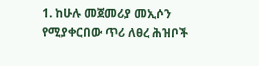1. ከሁሉ መጀመሪያ መኢሶን የሚያቀርበው ጥሪ ለፀረ ሕዝቦች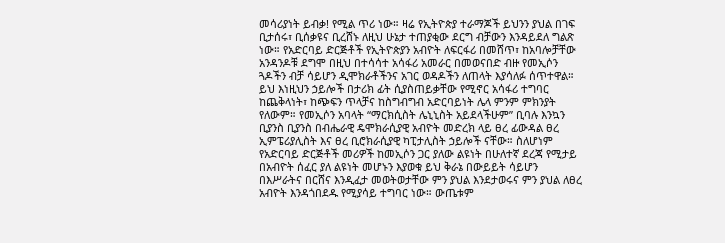መሳሪያነት ይብቃ! የሚል ጥሪ ነው። ዛሬ የኢትዮጵያ ተራማጆች ይህንን ያህል በገፍ ቢታሰሩ፣ ቢሰቃዩና ቢረሸኑ ለዚህ ሁኔታ ተጠያቂው ደርግ ብቻውን እንዳይደለ ግልጽ ነው። የአድርባይ ድርጅቶች የኢትዮጵያን አብዮት ለፍርፋሪ በመሸጥ፣ ከአባሎቻቸው አንዳንዶቹ ደግሞ በዚህ በተሳሳተ አሳፋሪ አመራር በመወናበድ ብዙ የመኢሶን ጓዶችን ብቻ ሳይሆን ዲሞክራቶችንና አገር ወዳዶችን ለጠላት እያሳለፉ ሰጥተዋል። ይህ እነዚህን ኃይሎች በታሪክ ፊት ሲያስጠይቃቸው የሚኖር አሳፋሪ ተግባር ከጨቅላነት፣ ከጭፍን ጥላቻና ከስግብግብ አድርባይነት ሌላ ምንም ምክንያት የለውም። የመኢሶን አባላት “ማርክሲስት ሌኒኒስት አይደላችሁም” ቢባሉ እንኳን ቢያንስ ቢያንስ በብሔራዊ ዴሞክራሲያዊ አብዮት መድረክ ላይ ፀረ ፊውዳል ፀረ ኢምፔሪያሊስት እና ፀረ ቢሮክራሲያዊ ካፒታሊስት ኃይሎች ናቸው። ስለሆነም የአድርባይ ድርጅቶች መሪዎች ከመኢሶን ጋር ያለው ልዩነት በሁለተኛ ደረጃ የሚታይ በአብዮት ሰፈር ያለ ልዩነት መሆኑን እያወቁ ይህ ቅራኔ በውይይት ሳይሆን በእሥራትና በርሸና እንዲፈታ መወትወታቸው ምን ያህል እንደታወሩና ምን ያህል ለፀረ አብዮት እንዳጎበደዱ የሚያሳይ ተግባር ነው። ውጤቱም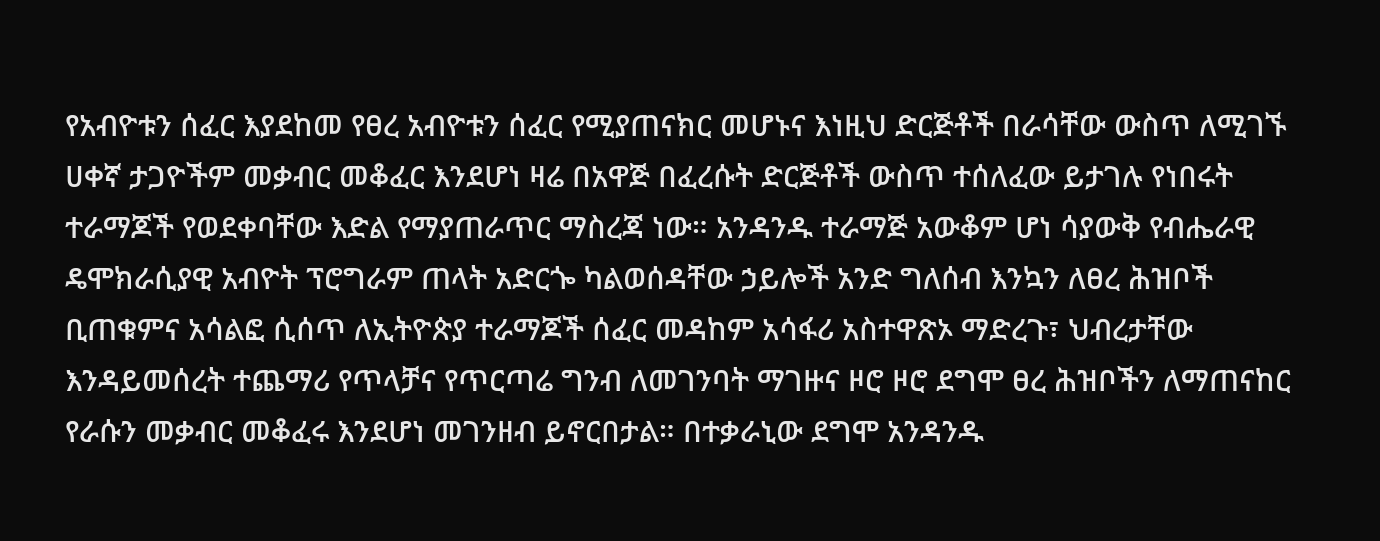የአብዮቱን ሰፈር እያደከመ የፀረ አብዮቱን ሰፈር የሚያጠናክር መሆኑና እነዚህ ድርጅቶች በራሳቸው ውስጥ ለሚገኙ ሀቀኛ ታጋዮችም መቃብር መቆፈር እንደሆነ ዛሬ በአዋጅ በፈረሱት ድርጅቶች ውስጥ ተሰለፈው ይታገሉ የነበሩት ተራማጆች የወደቀባቸው እድል የማያጠራጥር ማስረጃ ነው። አንዳንዱ ተራማጅ አውቆም ሆነ ሳያውቅ የብሔራዊ ዴሞክራሲያዊ አብዮት ፕሮግራም ጠላት አድርጐ ካልወሰዳቸው ኃይሎች አንድ ግለሰብ እንኳን ለፀረ ሕዝቦች ቢጠቁምና አሳልፎ ሲሰጥ ለኢትዮጵያ ተራማጆች ሰፈር መዳከም አሳፋሪ አስተዋጽኦ ማድረጉ፣ ህብረታቸው እንዳይመሰረት ተጨማሪ የጥላቻና የጥርጣሬ ግንብ ለመገንባት ማገዙና ዞሮ ዞሮ ደግሞ ፀረ ሕዝቦችን ለማጠናከር የራሱን መቃብር መቆፈሩ እንደሆነ መገንዘብ ይኖርበታል። በተቃራኒው ደግሞ አንዳንዱ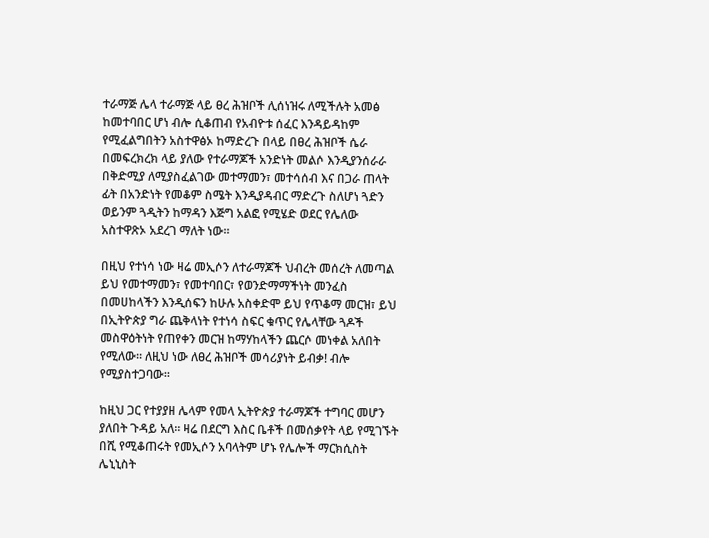ተራማጅ ሌላ ተራማጅ ላይ ፀረ ሕዝቦች ሊሰነዝሩ ለሚችሉት አመፅ ከመተባበር ሆነ ብሎ ሲቆጠብ የአብዮቱ ሰፈር እንዳይዳከም የሚፈልግበትን አስተዋፅኦ ከማድረጉ በላይ በፀረ ሕዝቦች ሴራ በመፍረክረክ ላይ ያለው የተራማጆች አንድነት መልሶ እንዲያንሰራራ በቅድሚያ ለሚያስፈልገው መተማመን፣ መተሳሰብ እና በጋራ ጠላት ፊት በአንድነት የመቆም ስሜት እንዲያዳብር ማድረጉ ስለሆነ ጓድን ወይንም ጓዲትን ከማዳን እጅግ አልፎ የሚሄድ ወደር የሌለው አስተዋጽኦ አደረገ ማለት ነው።

በዚህ የተነሳ ነው ዛሬ መኢሶን ለተራማጆች ህብረት መሰረት ለመጣል ይህ የመተማመን፣ የመተባበር፣ የወንድማማችነት መንፈስ በመሀከላችን እንዲሰፍን ከሁሉ አስቀድሞ ይህ የጥቆማ መርዝ፣ ይህ በኢትዮጵያ ግራ ጨቅላነት የተነሳ ስፍር ቁጥር የሌላቸው ጓዶች መስዋዕትነት የጠየቀን መርዝ ከማሃከላችን ጨርሶ መነቀል አለበት የሚለው። ለዚህ ነው ለፀረ ሕዝቦች መሳሪያነት ይብቃ! ብሎ የሚያስተጋባው።

ከዚህ ጋር የተያያዘ ሌላም የመላ ኢትዮጵያ ተራማጆች ተግባር መሆን ያለበት ጉዳይ አለ። ዛሬ በደርግ እስር ቤቶች በመሰቃየት ላይ የሚገኙት በሺ የሚቆጠሩት የመኢሶን አባላትም ሆኑ የሌሎች ማርክሲስት ሌኒኒስት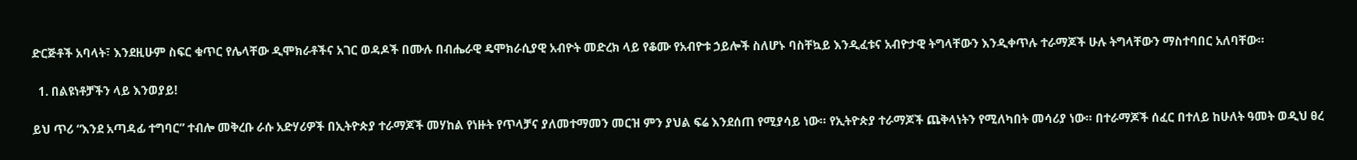ድርጅቶች አባላት፣ እንደዚሁም ስፍር ቁጥር የሌላቸው ዲሞክራቶችና አገር ወዳዶች በሙሉ በብሔራዊ ዴሞክራሲያዊ አብዮት መድረክ ላይ የቆሙ የአብዮቱ ኃይሎች ስለሆኑ ባስቸኳይ እንዲፈቱና አብዮታዊ ትግላቸውን እንዲቀጥሉ ተራማጆች ሁሉ ትግላቸውን ማስተባበር አለባቸው።

  1. በልዩነቶቻችን ላይ እንወያይ!

ይህ ጥሪ “እንደ አጣዳፊ ተግባር” ተብሎ መቅረቡ ራሱ አድሃሪዎች በኢትዮጵያ ተራማጆች መሃከል የነዙት የጥላቻና ያለመተማመን መርዝ ምን ያህል ፍሬ እንደሰጠ የሚያሳይ ነው። የኢትዮጵያ ተራማጆች ጨቅላነትን የሚለካበት መሳሪያ ነው። በተራማጆች ሰፈር በተለይ ከሁለት ዓመት ወዲህ ፀረ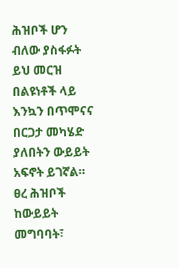ሕዝቦች ሆን ብለው ያስፋፉት ይህ መርዝ በልዩነቶች ላይ እንኳን በጥሞናና በርጋታ መካሄድ ያለበትን ውይይት አፍኖት ይገኛል። ፀረ ሕዝቦች ከውይይት መግባባት፣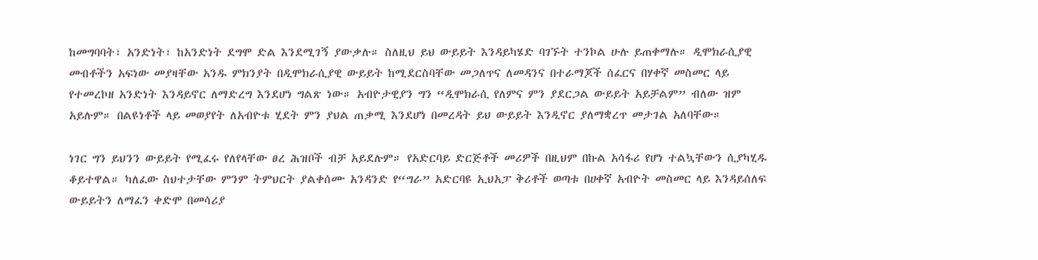ከመግባባት፣ አንድነት፣ ከአንድነት ደግሞ ድል እንደሚገኝ ያውቃሉ። ስለዚህ ይህ ውይይት እንዳይካሄድ ባገኙት ተንኮል ሁሉ ይጠቀማሉ። ዲሞክራሲያዊ መብቶችን አፍነው መያዛቸው አንዱ ምክንያት በዲሞክራሲያዊ ውይይት ከሚደርስባቸው መጋለጥና ለመዳንና በተራማጆች ሰፈርና በሃቀኛ መስመር ላይ የተመረኮዘ አንድነት እንዳይኖር ለማድረግ እንደሆነ ግልጽ ነው። አብዮታዊያን ግን “ዲሞክራሲ የለምና ምን ያደርጋል ውይይት አይቻልም” ብለው ዝም አይሉም። በልዩነቶች ላይ መወያየት ለአብዮቱ ሂደት ምን ያህል ጠቃሚ እንደሆነ በመረዳት ይህ ውይይት እንዲኖር ያለማቋረጥ መታገል አለባቸው።

ነገር ግን ይህንን ውይይት የሚፈሩ የለየላቸው ፀረ ሕዝቦች ብቻ አይደሉም። የአድርባይ ድርጅቶች መሪዎች በዚህም በኩል አሳፋሪ የሆነ ተልኳቸውን ሲያካሂዱ ቆይተዋል። ካለፈው ስህተታቸው ምንም ትምህርት ያልቀሰሙ አንዳንድ የ“ግራ” አድርባዩ ኢህአፓ ቅሪቶች ወጣቱ በሀቀኛ አብዮት መስመር ላይ እንዳይሰለፍ ውይይትን ለማፈን ቀድሞ በመሳሪያ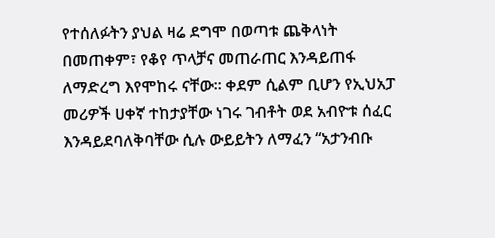የተሰለፉትን ያህል ዛሬ ደግሞ በወጣቱ ጨቅላነት በመጠቀም፣ የቆየ ጥላቻና መጠራጠር እንዳይጠፋ ለማድረግ እየሞከሩ ናቸው። ቀደም ሲልም ቢሆን የኢህአፓ መሪዎች ሀቀኛ ተከታያቸው ነገሩ ገብቶት ወደ አብዮቱ ሰፈር እንዳይደባለቅባቸው ሲሉ ውይይትን ለማፈን “አታንብቡ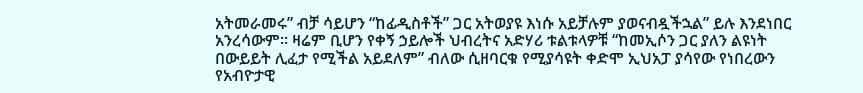አትመራመሩ” ብቻ ሳይሆን “ከፊዲስቶች” ጋር አትወያዩ እነሱ አይቻሉም ያወናብዷችኋል” ይሉ እንደነበር አንረሳውም። ዛሬም ቢሆን የቀኝ ኃይሎች ህብረትና አድሃሪ ቱልቱላዎቹ “ከመኢሶን ጋር ያለን ልዩነት በውይይት ሊፈታ የሚችል አይደለም” ብለው ሲዘባርቁ የሚያሳዩት ቀድሞ ኢህአፓ ያሳየው የነበረውን የአብዮታዊ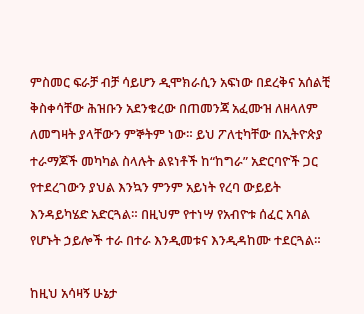ምስመር ፍራቻ ብቻ ሳይሆን ዲሞክራሲን አፍነው በደረቅና አሰልቺ ቅስቀሳቸው ሕዝቡን አደንቁረው በጠመንጃ አፈሙዝ ለዘላለም ለመግዛት ያላቸውን ምኞትም ነው። ይህ ፖለቲካቸው በኢትዮጵያ ተራማጆች መካካል ስላሉት ልዩነቶች ከ“ከግራ” አድርባዮች ጋር የተደረገውን ያህል እንኳን ምንም አይነት የረባ ውይይት እንዳይካሄድ አድርጓል። በዚህም የተነሣ የአብዮቱ ሰፈር አባል የሆኑት ኃይሎች ተራ በተራ እንዲመቱና እንዲዳከሙ ተደርጓል።

ከዚህ አሳዛኝ ሁኔታ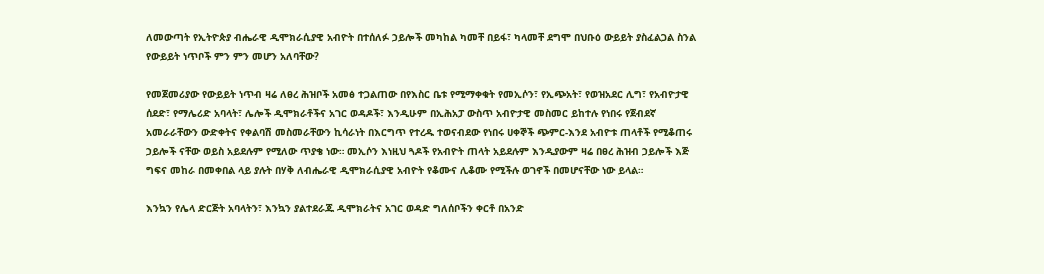ለመውጣት የኢትዮጵያ ብሔራዊ ዲሞክራሲያዊ አብዮት በተሰለፉ ኃይሎች መካከል ካመቸ በይፋ፣ ካላመቸ ደግሞ በህቡዕ ውይይት ያስፈልጋል ስንል የውይይት ነጥቦች ምን ምን መሆን አለባቸው?

የመጀመሪያው የውይይት ነጥብ ዛሬ ለፀረ ሕዝቦች አመፅ ተጋልጠው በየእስር ቤቱ የሚማቀቁት የመኢሶን፣ የኢጭአት፣ የወዝአደር ሊግ፣ የአብዮታዊ ሰደድ፣ የማሌሪድ አባላት፣ ሌሎች ዲሞክራቶችና አገር ወዳዶች፣ እንዲሁም በኢሕአፓ ውስጥ አብዮታዊ መስመር ይከተሉ የነበሩ የጀብደኛ አመራራቸውን ውድቀትና የቀልባሽ መስመራቸውን ኪሳራነት በእርግጥ የተረዱ ተወናብደው የነበሩ ሀቀኞች ጭምር-እንደ አብዮቱ ጠላቶች የሚቆጠሩ ኃይሎች ናቸው ወይስ አይደሉም የሚለው ጥያቄ ነው። መኢሶን እነዚህ ጓዶች የአብዮት ጠላት አይደሉም እንዲያውም ዛሬ በፀረ ሕዝብ ኃይሎች እጅ ግፍና መከራ በመቀበል ላይ ያሉት በሃቅ ለብሔራዊ ዲሞክራሲያዊ አብዮት የቆሙና ሊቆሙ የሚችሉ ወገኖች በመሆናቸው ነው ይላል።

እንኳን የሌላ ድርጅት አባላትን፣ እንኳን ያልተደራጁ ዲሞክራትና አገር ወዳድ ግለሰቦችን ቀርቶ በአንድ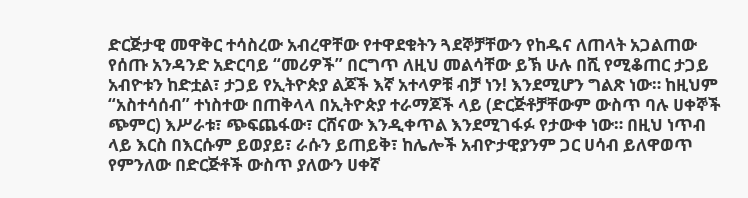ድርጅታዊ መዋቅር ተሳስረው አብረዋቸው የተዋደቁትን ጓደኞቻቸውን የከዱና ለጠላት አጋልጠው የሰጡ አንዳንድ አድርባይ “መሪዎች” በርግጥ ለዚህ መልሳቸው ይኽ ሁሉ በሺ የሚቆጠር ታጋይ አብዮቱን ከድቷል፣ ታጋይ የኢትዮጵያ ልጆች እኛ አተላዎቹ ብቻ ነን! እንደሚሆን ግልጽ ነው። ከዚህም “አስተሳሰብ” ተነስተው በጠቅላላ በኢትዮጵያ ተራማጆች ላይ (ድርጅቶቻቸውም ውስጥ ባሉ ሀቀኞች ጭምር) እሥራቱ፣ ጭፍጨፋው፣ ርሸናው እንዲቀጥል እንደሚገፋፉ የታውቀ ነው። በዚህ ነጥብ ላይ እርስ በእርሱም ይወያይ፣ ራሱን ይጠይቅ፣ ከሌሎች አብዮታዊያንም ጋር ሀሳብ ይለዋወጥ የምንለው በድርጅቶች ውስጥ ያለውን ሀቀኛ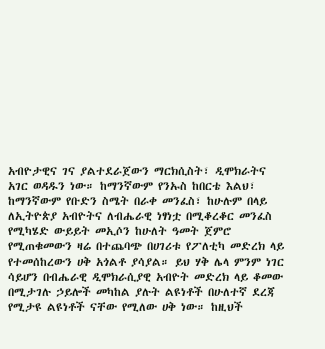አብዮታዊና ገና ያልተደራጀውን ማርክሲስት፣ ዲሞክራትና አገር ወዳዱን ነው። ከማንኛውም የንኡስ ከበርቴ እልህ፣ ከማንኛውም የቡድን ስሜት በራቀ መንፈስ፣ ከሁሉም በላይ ለኢትዮጵያ አብዮትና ለብሔራዊ ነፃነቷ በሚቆረቆር መንፈስ የሚካሄድ ውይይት መኢሶን ከሁለት ዓመት ጀምሮ የሚጠቁመውን ዛሬ በተጨባጭ በሀገሪቱ የፖለቲካ መድረክ ላይ የተመሰከረውን ሀቅ አጎልቶ ያሳያል። ይህ ሃቅ ሌላ ምንም ነገር ሳይሆን በብሔራዊ ዲሞክራሲያዊ አብዮት መድረክ ላይ ቆመው በሚታገሉ ኃይሎች መካከል ያሉት ልዩነቶች በሁለተኛ ደረጃ የሚታዩ ልዩነቶች ናቸው የሚለው ሀቅ ነው። ከዚህች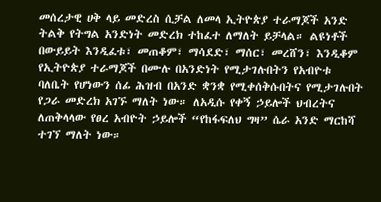መሰረታዊ ሀቅ ላይ መድረስ ሲቻል ለመላ ኢትዮጵያ ተራማጆች አንድ ትልቅ የትግል አንድነት መድረክ ተከፈተ ለማለት ይቻላል። ልዩነቶች በውይይት እንዲፈቱ፣ መጠቆም፣ ማሳደድ፣ ማሰር፣ መረሸን፣ እንዲቆም የኢትዮጵያ ተራማጆች በሙሉ በአንድነት የሚታገሉበትን የአብዮቱ ባለቤት የሆነውን ሰፊ ሕዝብ በአንድ ቋንቋ የሚቀሰቅሱበትና የሚታገሉበት የጋራ መድረክ አገኙ ማለት ነው። ለአዲሱ የቀኝ ኃይሎች ህብረትና ለጠቅላላው የፀረ አብዮት ኃይሎች “የከፋፍለህ ግዛ” ሴራ አንድ ማርከሻ ተገኘ ማለት ነው።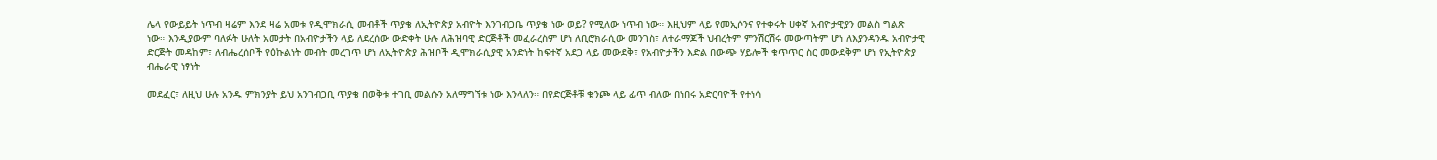ሌላ የውይይት ነጥብ ዛሬም እንደ ዛሬ አመቱ የዲሞክራሲ መብቶች ጥያቄ ለኢትዮጵያ አብዮት እንገብጋቤ ጥያቄ ነው ወይ? የሚለው ነጥብ ነው። እዚህም ላይ የመኢሶንና የተቀሩት ሀቀኛ አብዮታዊያን መልስ ግልጽ ነው። እንዲያውም ባለፉት ሁለት አመታት በአብዮታችን ላይ ለደረሰው ውድቀት ሁሉ ለሕዝባዊ ድርጅቶች መፈራረስም ሆነ ለቢሮክራሲው መንገስ፣ ለተራማጆች ህብረትም ምንሽርሽሩ መውጣትም ሆነ ለእያንዳንዱ አብዮታዊ ድርጅት መዳከም፣ ለብሔረሰቦች የዕኩልነት መብት መረገጥ ሆነ ለኢትዮጵያ ሕዝቦች ዲሞክራሲያዊ አንድነት ከፍተኛ አደጋ ላይ መውደቅ፣ የአብዮታችን እድል በውጭ ሃይሎች ቁጥጥር ስር መውደቅም ሆነ የኢትዮጵያ ብሔራዊ ነፃነት

መደፈር፣ ለዚህ ሁሉ አንዱ ምክንያት ይህ አንገብጋቢ ጥያቄ በወቅቱ ተገቢ መልሱን አለማግኘቱ ነው እንላለን። በየድርጅቶቹ ቁንጮ ላይ ፊጥ ብለው በነበሩ አድርባዮች የተነሳ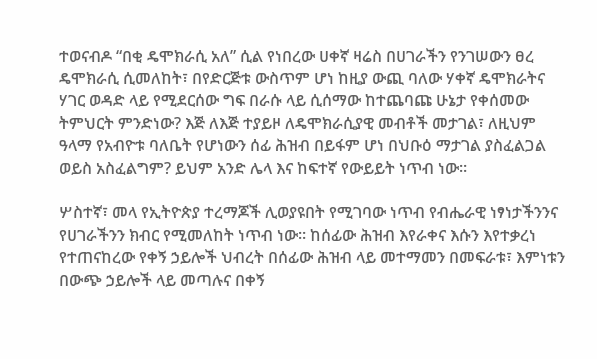ተወናብዶ “በቂ ዴሞክራሲ አለ” ሲል የነበረው ሀቀኛ ዛሬስ በሀገራችን የንገሠውን ፀረ ዴሞክራሲ ሲመለከት፣ በየድርጅቱ ውስጥም ሆነ ከዚያ ውጪ ባለው ሃቀኛ ዴሞክራትና ሃገር ወዳድ ላይ የሚደርሰው ግፍ በራሱ ላይ ሲሰማው ከተጨባጩ ሁኔታ የቀሰመው ትምህርት ምንድነው? እጅ ለእጅ ተያይዞ ለዴሞክራሲያዊ መብቶች መታገል፣ ለዚህም ዓላማ የአብዮቱ ባለቤት የሆነውን ሰፊ ሕዝብ በይፋም ሆነ በህቡዕ ማታገል ያስፈልጋል ወይስ አስፈልግም? ይህም አንድ ሌላ እና ከፍተኛ የውይይት ነጥብ ነው።

ሦስተኛ፣ መላ የኢትዮጵያ ተረማጆች ሊወያዩበት የሚገባው ነጥብ የብሔራዊ ነፃነታችንንና የሀገራችንን ክብር የሚመለከት ነጥብ ነው። ከሰፊው ሕዝብ እየራቀና እሱን እየተቃረነ የተጠናከረው የቀኝ ኃይሎች ህብረት በሰፊው ሕዝብ ላይ መተማመን በመፍራቱ፣ እምነቱን በውጭ ኃይሎች ላይ መጣሉና በቀኝ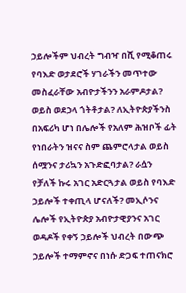ኃይሎችም ህብረት ግብዣ በሺ የሚቆጠሩ የባእድ ወታደሮች ሃገራችን መጥተው መስፈራቸው አብዮታችንን አራምዶታል? ወይስ ወደኃላ ጎትቶታል? ለኢትዮጵያችንስ በአፍሪካ ሆነ በሌሎች የአለም ሕዝቦች ፊት የነበራትን ዝናና ስም ጨምሮላታል ወይስ ሰሟንና ታሪኳን አጉድፎባታል? ራሷን የቻለች ኩሩ አገር አድርጓታል ወይስ የባእድ ኃይሎች ተቀጢላ ሆናለች? መኢሶንና ሌሎች የኢትዮጵያ አብዮታዊያንና አገር ወዳዶች የቀኝ ኃይሎች ህብረት በውጭ ኃይሎች ተማምኖና በነሱ ድጋፍ ተጠናክሮ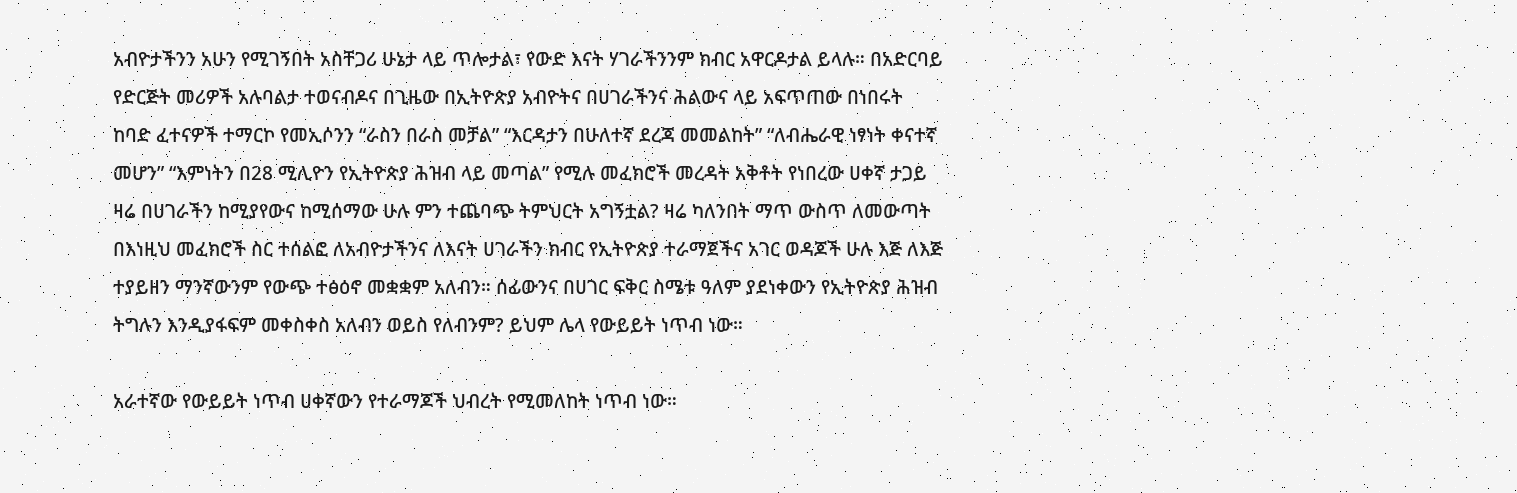አብዮታችንን አሁን የሚገኝበት አስቸጋሪ ሁኔታ ላይ ጥሎታል፣ የውድ እናት ሃገራችንንም ክብር አዋርዶታል ይላሉ። በአድርባይ የድርጅት መሪዎች አሉባልታ ተወናብዶና በጊዜው በኢትዮጵያ አብዮትና በሀገራችንና ሕልውና ላይ አፍጥጠው በነበሩት ከባድ ፈተናዎች ተማርኮ የመኢሶንን “ራስን በራስ መቻል” “እርዳታን በሁለተኛ ደረጃ መመልከት” “ለብሔራዊ ነፃነት ቀናተኛ መሆን” “እምነትን በ28 ሚሊዮን የኢትዮጵያ ሕዝብ ላይ መጣል” የሚሉ መፈክሮች መረዳት አቅቶት የነበረው ሀቀኛ ታጋይ ዛሬ በሀገራችን ከሚያየውና ከሚሰማው ሁሉ ምን ተጨባጭ ትምህርት አግኝቷል? ዛሬ ካለንበት ማጥ ውስጥ ለመውጣት በእነዚህ መፈክሮች ስር ተሰልፎ ለአብዮታችንና ለእናት ሀገራችን ክብር የኢትዮጵያ ተራማጀችና አገር ወዳጆች ሁሉ እጅ ለእጅ ተያይዘን ማንኛውንም የውጭ ተፅዕኖ መቋቋም አለብን። ሰፊውንና በሀገር ፍቅር ስሜቱ ዓለም ያደነቀውን የኢትዮጵያ ሕዝብ ትግሉን እንዲያፋፍም መቀስቀስ አለብን ወይስ የለብንም? ይህም ሌላ የውይይት ነጥብ ነው።

አራተኛው የውይይት ነጥብ ሀቀኛውን የተራማጆች ህብረት የሚመለከት ነጥብ ነው።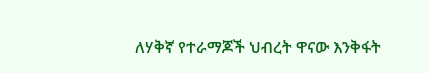ለሃቅኛ የተራማጆች ህብረት ዋናው እንቅፋት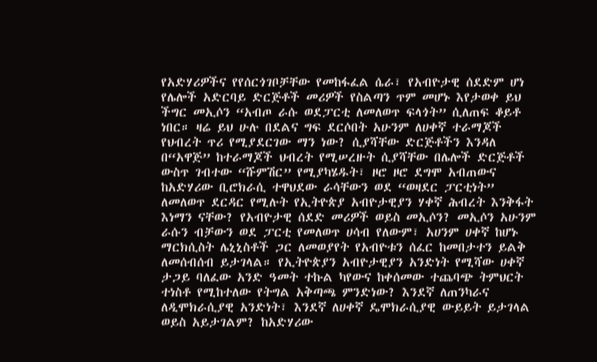የአድሃሪዎችና የየሰርጎገቦቻቸው የመከፋፈል ሴራ፣ የአብዮታዊ ሰደድም ሆነ የሌሎች አድርባይ ድርጅቶች መሪዎች የስልጣን ጥም መሆኑ እየታወቀ ይህ ችግር መኢሶን “አብጦ ራሱ ወደፓርቲ ለመለወጥ ፍላጎት” ሲለጠፍ ቆይቶ ነበር። ዛሬ ይህ ሁሉ በደልና ግፍ ደርሶበት አሁንም ለሀቀኛ ተራማጆች የህብረት ጥሪ የሚያደርገው ማን ነው? ሲያሻቸው ድርጅቶችን እንዳለ በ“አዋጅ” ከተራማጆች ህብረት የሚሠረዙት ሲያሻቸው በሌሎች ድርጅቶች ውስጥ ገብተው “ሹምሽር” የሚያካሄዱት፣ ዞሮ ዞሮ ደግሞ አብጠውና ከአድሃሪው ቢሮክራሲ ተዋህደው ራሳቸውን ወደ “ወዛደር ፓርቲነት” ለመለወጥ ደርዳር የሚሉት የኢትዮጵያ አብዮታዊያን ሃቀኛ ሕብረት እንቅፋት እነማን ናቸው? የአብዮታዊ ሰደድ መሪዎች ወይስ መኢሶን? መኢሶን አሁንም ራሱን ብቻውን ወደ ፓርቲ የመለወጥ ሀሳብ የለውም፣ አሀንም ሀቀኛ ከሆኑ ማርክሲስት ሌኒኒስቶች ጋር ለመወያየት የአብዮቱን ሰፈር ከመበታተን ይልቅ ለመሰብሰብ ይታገላል። የኢትዮጵያን አብዮታዊያን አንድነት የሚሻው ሀቀኛ ታጋይ ባለፈው አንድ ዓመት ተኩል ካየውና ከቀሰመው ተጨባጭ ትምህርት ተነስቶ የሚከተለው የትግል አቅጣጫ ምንድነው? እንደኛ ለጠንካራና ለዲሞክራሲያዊ አንድነት፣ እንደኛ ለሀቀኛ ዴሞክራሲያዊ ውይይት ይታገላል ወይስ አይታገልም? ከአድሃሪው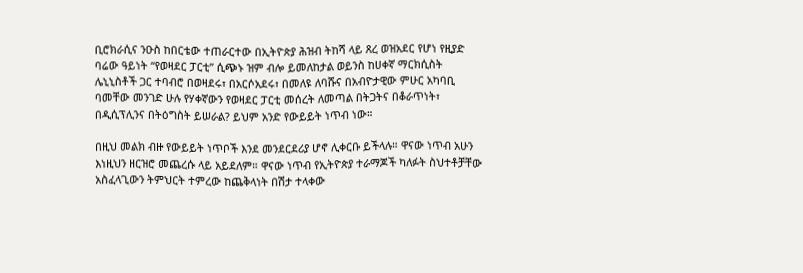ቢሮክራሲና ንዑስ ከበርቴው ተጠራርተው በኢትዮጵያ ሕዝብ ትከሻ ላይ ጸረ ወዝአደር የሆነ የዚያድ ባሬው ዓይነት “የወዛደር ፓርቲ” ሲጭኑ ዝም ብሎ ይመለከታል ወይንስ ከሀቀኛ ማርክሲስት ሌኒኒስቶች ጋር ተባብሮ በወዛደሩ፣ በአርሶአደሩ፣ በመለዩ ለባሹና በአብዮታዊው ምሁር አካባቢ ባመቸው መንገድ ሁሉ የሃቀኛውን የወዛደር ፓርቲ መሰረት ለመጣል በትጋትና በቆራጥነት፣ በዲሲፕሊንና በትዕግስት ይሠራል? ይህም አንድ የውይይት ነጥብ ነው።

በዚህ መልክ ብዙ የውይይት ነጥቦች እንደ መንደርደሪያ ሆኖ ሊቀርቡ ይችላሉ። ዋናው ነጥብ አሁን እነዚህን ዘርዝሮ መጨረሱ ላይ አይደለም። ዋናው ነጥብ የኢትዮጵያ ተራማጆች ካለፉት ስህተቶቻቸው አስፈላጊውን ትምህርት ተምረው ከጨቅላነት በሽታ ተላቀው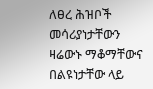ለፀረ ሕዝቦች መሳሪያነታቸውን ዛሬውኑ ማቆማቸውና በልዩነታቸው ላይ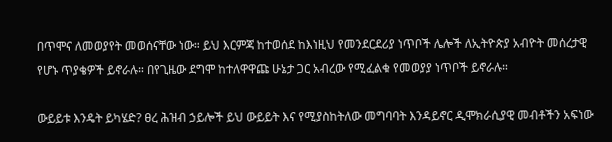በጥሞና ለመወያየት መወሰናቸው ነው። ይህ እርምጃ ከተወሰደ ከእነዚህ የመንደርደሪያ ነጥቦች ሌሎች ለኢትዮጵያ አብዮት መሰረታዊ የሆኑ ጥያቄዎች ይኖራሉ። በየጊዜው ደግሞ ከተለዋዋጩ ሁኔታ ጋር አብረው የሚፈልቁ የመወያያ ነጥቦች ይኖራሉ።

ውይይቱ እንዴት ይካሄድ? ፀረ ሕዝብ ኃይሎች ይህ ውይይት እና የሚያስከትለው መግባባት እንዳይኖር ዲሞክራሲያዊ መብቶችን አፍነው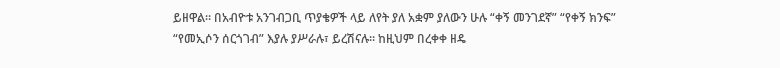ይዘዋል። በአብዮቱ አንገብጋቢ ጥያቄዎች ላይ ለየት ያለ አቋም ያለውን ሁሉ “ቀኝ መንገደኛ” “የቀኝ ክንፍ” “የመኢሶን ሰርጎገብ” እያሉ ያሥራሉ፣ ይረሽናሉ። ከዚህም በረቀቀ ዘዴ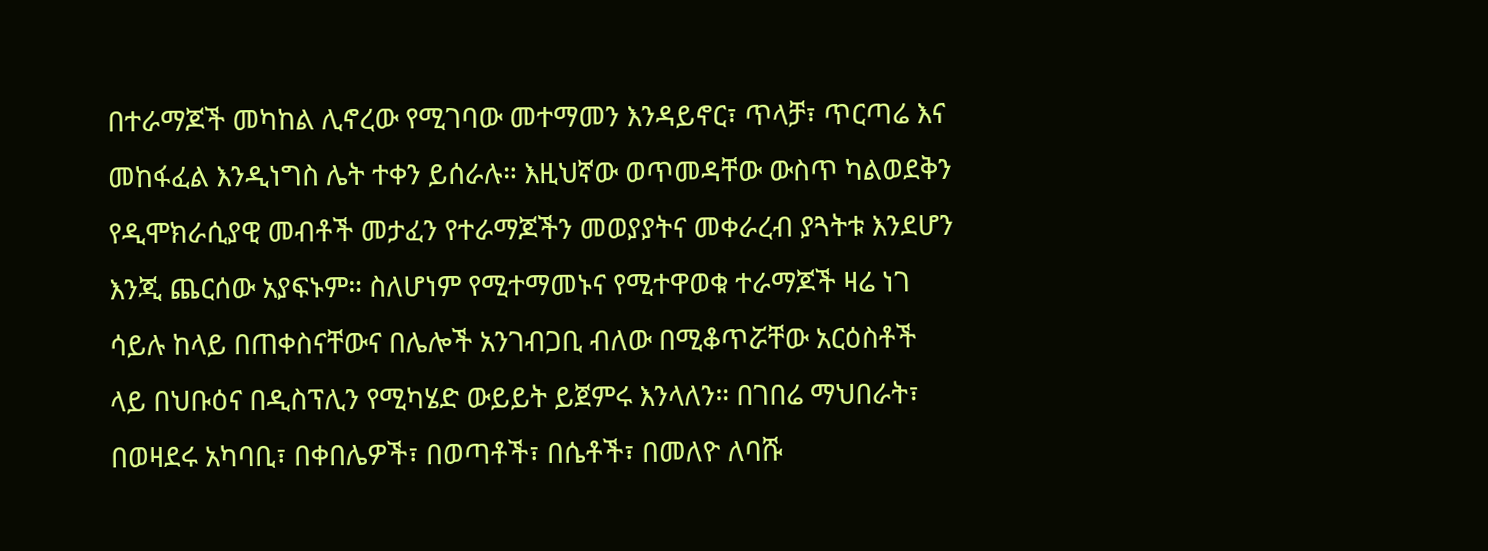በተራማጆች መካከል ሊኖረው የሚገባው መተማመን እንዳይኖር፣ ጥላቻ፣ ጥርጣሬ እና መከፋፈል እንዲነግስ ሌት ተቀን ይሰራሉ። እዚህኛው ወጥመዳቸው ውስጥ ካልወደቅን የዲሞክራሲያዊ መብቶች መታፈን የተራማጆችን መወያያትና መቀራረብ ያጓትቱ እንደሆን እንጂ ጨርሰው አያፍኑም። ስለሆነም የሚተማመኑና የሚተዋወቁ ተራማጆች ዛሬ ነገ ሳይሉ ከላይ በጠቀስናቸውና በሌሎች አንገብጋቢ ብለው በሚቆጥሯቸው አርዕስቶች ላይ በህቡዕና በዲስፕሊን የሚካሄድ ውይይት ይጀምሩ እንላለን። በገበሬ ማህበራት፣ በወዛደሩ አካባቢ፣ በቀበሌዎች፣ በወጣቶች፣ በሴቶች፣ በመለዮ ለባሹ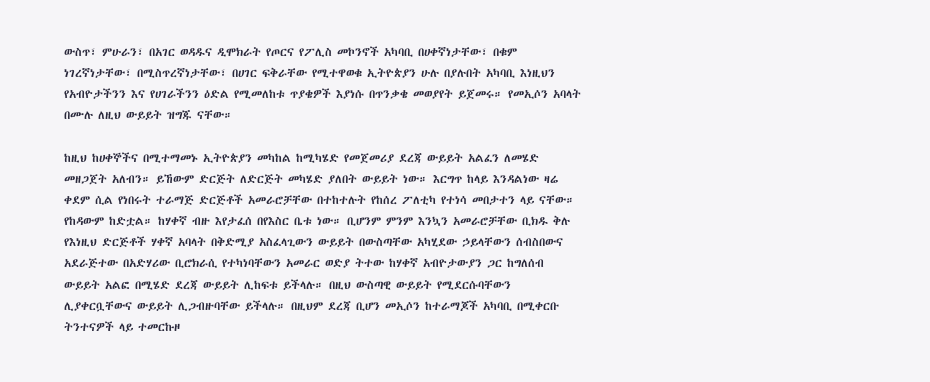ውስጥ፣ ምሁራን፣ በአገር ወዳዱና ዲሞክራት የጦርና የፖሊስ መኮንኖች አካባቢ በሀቀኛነታቸው፣ በቁም ነገረኛነታቸው፣ በሚስጥረኛነታቸው፣ በሀገር ፍቅራቸው የሚተዋወቁ ኢትዮጵያን ሁሉ በያሉበት አካባቢ እነዚህን የአብዮታችንን እና የሀገራችንን ዕድል የሚመለከቱ ጥያቄዎች እያነሱ በጥንቃቄ መወያየት ይጀመሩ። የመኢሶን አባላት በሙሉ ለዚህ ውይይት ዝግጁ ናቸው።

ከዚህ ከሀቀኞችና በሚተማመኑ ኢትዮጵያን መካከል ከሚካሄድ የመጀመሪያ ደረጃ ውይይት አልፈን ለመሄድ መዘጋጀት አለብን። ይኸውም ድርጅት ለድርጅት መካሄድ ያለበት ውይይት ነው። እርግጥ ከላይ እንዳልነው ዛሬ ቀደም ሲል የነበሩት ተራማጅ ድርጅቶች አመራሮቻቸው በተከተሉት የከሰረ ፖለቲካ የተነሳ መበታተን ላይ ናቸው። የከዳውም ከድቷል። ከሃቀኛ ብዙ እየታፈሰ በየእስር ቤቱ ነው። ቢሆንም ምንም እንኳን አመራሮቻቸው ቢክዱ ቅሉ የእነዚህ ድርጅቶች ሃቀኛ አባላት በቅድሚያ አስፈላጊውን ውይይት በውስጣቸው አካሂደው ኃይላቸውን ሰብስበውና አደራጅተው በአድሃሪው ቢሮክራሲ የተካነባቸውን አመራር ወድያ ትተው ከሃቀኛ አብዮታውያን ጋር ከግለሰብ ውይይት አልፎ በሚሄድ ደረጃ ውይይት ሊከፍቱ ይችላሉ። በዚህ ውስጣዊ ውይይት የሚደርሱባቸውን ሊያቀርቧቸውና ውይይት ሊጋብዙባቸው ይችላሉ። በዚህም ደረጃ ቢሆን መኢሶን ከተራማጆች አካባቢ በሚቀርቡ ትንተናዎች ላይ ተመርኩዞ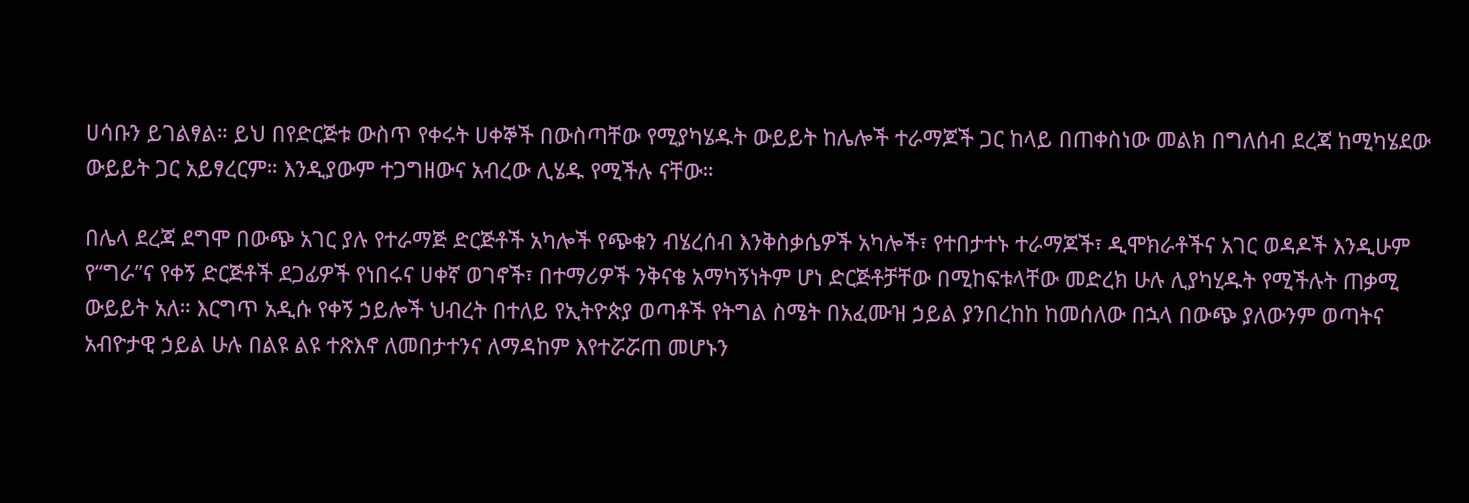ሀሳቡን ይገልፃል። ይህ በየድርጅቱ ውስጥ የቀሩት ሀቀኞች በውስጣቸው የሚያካሄዱት ውይይት ከሌሎች ተራማጆች ጋር ከላይ በጠቀስነው መልክ በግለሰብ ደረጃ ከሚካሄደው ውይይት ጋር አይፃረርም። እንዲያውም ተጋግዘውና አብረው ሊሄዱ የሚችሉ ናቸው።

በሌላ ደረጃ ደግሞ በውጭ አገር ያሉ የተራማጅ ድርጅቶች አካሎች የጭቁን ብሄረሰብ እንቅስቃሴዎች አካሎች፣ የተበታተኑ ተራማጆች፣ ዲሞክራቶችና አገር ወዳዶች እንዲሁም የ“ግራ”ና የቀኝ ድርጅቶች ደጋፊዎች የነበሩና ሀቀኛ ወገኖች፣ በተማሪዎች ንቅናቄ አማካኝነትም ሆነ ድርጅቶቻቸው በሚከፍቱላቸው መድረክ ሁሉ ሊያካሂዱት የሚችሉት ጠቃሚ ውይይት አለ። እርግጥ አዲሱ የቀኝ ኃይሎች ህብረት በተለይ የኢትዮጵያ ወጣቶች የትግል ስሜት በአፈሙዝ ኃይል ያንበረከከ ከመሰለው በኋላ በውጭ ያለውንም ወጣትና አብዮታዊ ኃይል ሁሉ በልዩ ልዩ ተጽእኖ ለመበታተንና ለማዳከም እየተሯሯጠ መሆኑን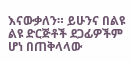እናውቃለን። ይሁንና በልዩ ልዩ ድርጅቶች ደጋፊዎችም ሆነ በጠቅላላው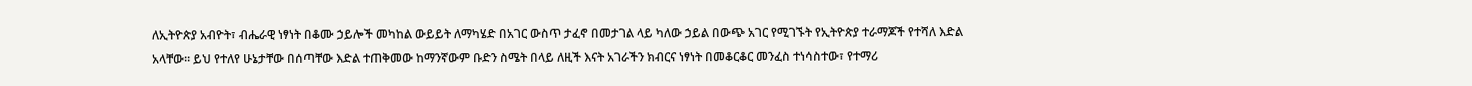ለኢትዮጵያ አብዮት፣ ብሔራዊ ነፃነት በቆሙ ኃይሎች መካከል ውይይት ለማካሄድ በአገር ውስጥ ታፈኖ በመታገል ላይ ካለው ኃይል በውጭ አገር የሚገኙት የኢትዮጵያ ተራማጆች የተሻለ እድል አላቸው። ይህ የተለየ ሁኔታቸው በሰጣቸው እድል ተጠቅመው ከማንኛውም ቡድን ስሜት በላይ ለዚች እናት አገራችን ክብርና ነፃነት በመቆርቆር መንፈስ ተነሳስተው፣ የተማሪ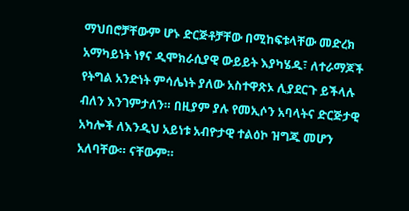ማህበሮቻቸውም ሆኑ ድርጅቶቻቸው በሚከፍቱላቸው መድረክ አማካይነት ነፃና ዲሞክራሲያዊ ውይይት እያካሄዱ፣ ለተራማጆች የትግል አንድነት ምሳሌነት ያለው አስተዋጽኦ ሊያደርጉ ይችላሉ ብለን እንገምታለን። በዚያም ያሉ የመኢሶን አባላትና ድርጅታዊ አካሎች ለእንዲህ አይነቱ አብዮታዊ ተልዕኮ ዝግጁ መሆን አለባቸው። ናቸውም።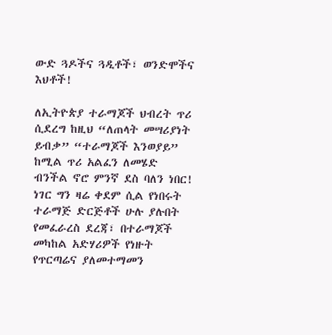ውድ ጓዶችና ጓዲቶች፣ ወንድሞችና እህቶች!

ለኢትዮጵያ ተራማጆች ህብረት ጥሪ ሲደረግ ከዚህ “ለጠላት መሣሪያነት ይብቃ” “ተራማጆች እንወያይ” ከሚል ጥሪ አልፈን ለመሄድ ብንችል ኖሮ ምንኛ ደስ ባለን ነበር! ነገር ግን ዛሬ ቀደም ሲል የነበሩት ተራማጅ ድርጅቶች ሁሉ ያሉበት የመፈራረስ ደረጃ፣ በተራማጆች መካከል አድሃሪዎች የነዙት የጥርጣሬና ያለመተማመን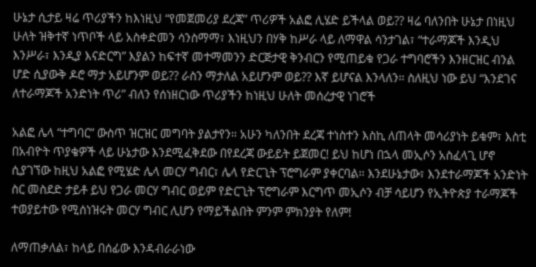ሁኔታ ሲታይ ዛሬ ጥሪያችን ከእነዚህ “የመጀመሪያ ደረጃ” ጥሪዎች አልፎ ሊሄድ ይችላል ወይ?? ዛሬ ባለንበት ሁኔታ በነዚህ ሁለት ዝቅተኛ ነጥቦች ላይ አስቀድመን ሳንስማማ፣ እነዚህን በሃቅ ከሥራ ላይ ለማዋል ሳንታገል፣ “ተራማጆች እንዲህ እንሥራ፣ እንዲያ እናድርግ” እያልን ከፍተኛ መተማመንን ድርጅታዊ ቅንብርን የሚጠይቁ የጋራ ተግባሮችን እንዘርዝር ብንል ሆድ ሲያውቅ ዶሮ ማታ አይሆንም ወይ?? ራስን ማታለል አይሆንም ወይ?? እኛ ይሆናል እንላለን። ስለዚህ ነው ይህ “እንደገና ለተራማጆች አንድነት ጥሪ” ብለን የሰነዘርነው ጥሪያችን ከነዚህ ሁለት መሰረታዊ ነገሮች

አልፎ ሌላ “ተግባር” ውስጥ ዝርዝር መግባት ያልታየን። አሁን ካለንበት ደረጃ ተነስተን እስኪ ለጠላት መሳሪያነት ይቁም፣ እስቲ በአብዮት ጥያቄዎች ላይ ሁኔታው እንደሚፈቅደው በየደረጃ ውይይት ይጀመር! ይህ ከሆነ በኋላ መኢሶን አስፈላጊ ሆኖ ሲያገኘው ከዚህ አልፎ የሚሄድ ሌላ መርሃ ግብር፣ ሌላ የድርጊት ፕሮግራም ያቀርባል። እንደሁኔታው፣ እንደተራማጆች አንድነት ስር መስደድ ታይቶ ይህ የጋራ መርሃ ግብር ወይም የድርጊት ፕሮግራም እርግጥ መኢሶን ብቻ ሳይሆን የኢትዮጵያ ተራማጆች ተወያይተው የሚሰነዝሩት መርሃ ግብር ሊሆን የማይችልበት ምንም ምክንያት የለም!

ለማጠቃለል፣ ከላይ በሰፊው እንዳብራራነው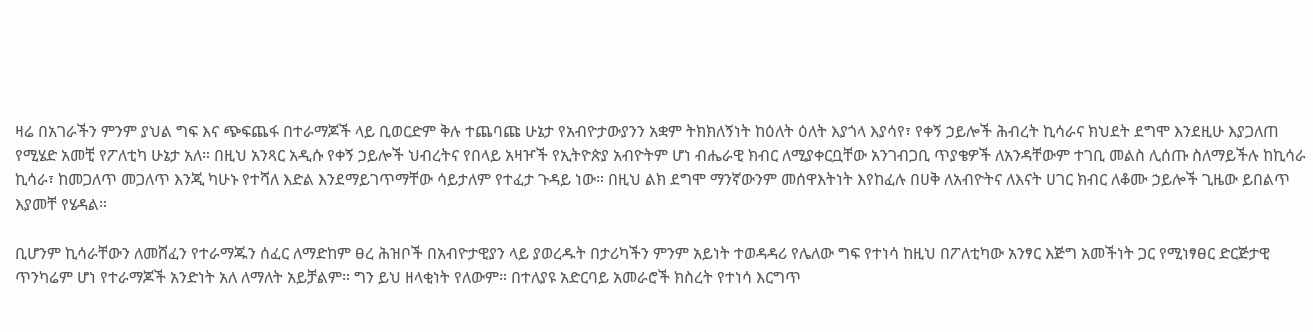ዛሬ በአገራችን ምንም ያህል ግፍ እና ጭፍጨፋ በተራማጆች ላይ ቢወርድም ቅሉ ተጨባጩ ሁኔታ የአብዮታውያንን አቋም ትክክለኝነት ከዕለት ዕለት እያጎላ እያሳየ፣ የቀኝ ኃይሎች ሕብረት ኪሳራና ክህደት ደግሞ እንደዚሁ እያጋለጠ የሚሄድ አመቺ የፖለቲካ ሁኔታ አለ። በዚህ አንጻር አዲሱ የቀኝ ኃይሎች ህብረትና የበላይ አዛዦች የኢትዮጵያ አብዮትም ሆነ ብሔራዊ ክብር ለሚያቀርቧቸው አንገብጋቢ ጥያቄዎች ለአንዳቸውም ተገቢ መልስ ሊሰጡ ስለማይችሉ ከኪሳራ ኪሳራ፣ ከመጋለጥ መጋለጥ እንጂ ካሁኑ የተሻለ እድል እንደማይገጥማቸው ሳይታለም የተፈታ ጉዳይ ነው። በዚህ ልክ ደግሞ ማንኛውንም መሰዋእትነት እየከፈሉ በሀቅ ለአብዮትና ለእናት ሀገር ክብር ለቆሙ ኃይሎች ጊዜው ይበልጥ እያመቸ የሄዳል።

ቢሆንም ኪሳራቸውን ለመሸፈን የተራማጁን ሰፈር ለማድከም ፀረ ሕዝቦች በአብዮታዊያን ላይ ያወረዱት በታሪካችን ምንም አይነት ተወዳዳሪ የሌለው ግፍ የተነሳ ከዚህ በፖለቲካው አንፃር እጅግ አመችነት ጋር የሚነፃፀር ድርጅታዊ ጥንካሬም ሆነ የተራማጆች አንድነት አለ ለማለት አይቻልም። ግን ይህ ዘላቂነት የለውም። በተለያዩ አድርባይ አመራሮች ክስረት የተነሳ እርግጥ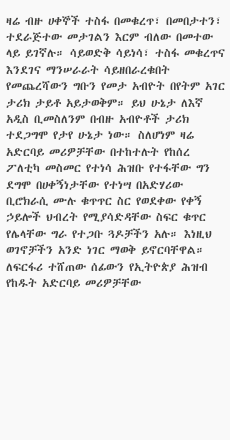ዛሬ ብዙ ሀቀኞች ተስፋ በመቁረጥ፣ በመበታተን፣ ተደራጅተው መታገልን እርም ብለው በመተው ላይ ይገኛሉ። ሳይወድቅ ሳይነሳ፣ ተስፋ መቁረጥና እንደገና ማንሠራራት ሳይዘበራረቁበት የመጨረሻውን ግቡን የመታ አብዮት በየትም አገር ታሪክ ታይቶ አይታወቅም። ይህ ሁኔታ ለእኛ አዲስ ቢመስለንም በብዙ አብዮቶች ታሪክ ተደጋግሞ የታየ ሁኔታ ነው። ስለሆነም ዛሬ አድርባይ መሪዎቻቸው በተከተሉት የከሰረ ፖለቲካ መስመር የተነሳ ሕዝቡ የተፋቸው ግን ደግሞ በሀቀኝነታቸው የተነሣ በአድሃሪው ቢሮክራሲ ሙሉ ቁጥጥር ስር የወደቀው የቀኝ ኃይሎች ህብረት የሚያሳድዳቸው ስፍር ቁጥር የሌላቸው ግራ የተጋቡ ጓዶቻችን አሉ። እነዚህ ወገኖቻችን አንድ ነገር ማወቅ ይኖርባቸዋል። ለፍርፋሪ ተሸጠው ሰፊውን የኢትዮጵያ ሕዝብ የከዱት አድርባይ መሪዎቻቸው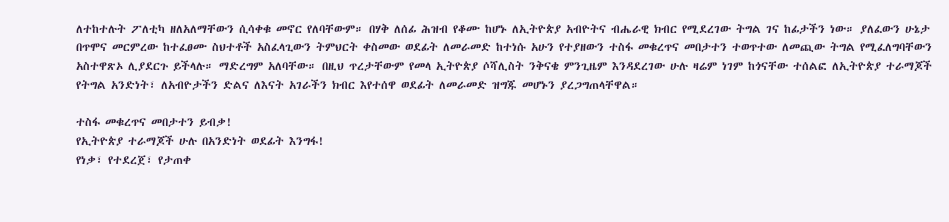ለተከተሉት ፖለቲካ ዘለአለማቸውን ሲሳቀቁ መኖር የለባቸውም። በሃቅ ለሰፊ ሕዝብ የቆሙ ከሆኑ ለኢትዮጵያ አብዮትና ብሔራዊ ክብር የሚደረገው ትግል ገና ከፊታችን ነው። ያለፈውን ሁኔታ በጥሞና መርምረው ከተፈፀሙ ስህተቶች አስፈላጊውን ትምህርት ቀስመው ወደፊት ለመራመድ ከተነሱ አሁን የተያዘውን ተስፋ መቁረጥና መበታተን ተወጥተው ለመጪው ትግል የሚፈለግባቸውን አስተዋጽኦ ሊያደርጉ ይችላሉ። ማድረግም አለባቸው። በዚህ ጥረታቸውም የመላ ኢትዮጵያ ሶሻሊስት ንቅናቄ ምንጊዜም እንዳደረገው ሁሉ ዛሬም ነገም ከጎናቸው ተሰልፎ ለኢትዮጵያ ተራማጆች የትግል አንድነት፣ ለአብዮታችን ድልና ለእናት አገራችን ክብር እየተሰዋ ወደፊት ለመራመድ ዝግጁ መሆኑን ያረጋግጠላቸዋል።

ተስፋ መቁረጥና መበታተን ይብቃ!
የኢትዮጵያ ተራማጆች ሁሉ በአንድነት ወደፊት እንግፋ!
የነቃ፣ የተደረጀ፣ የታጠቀ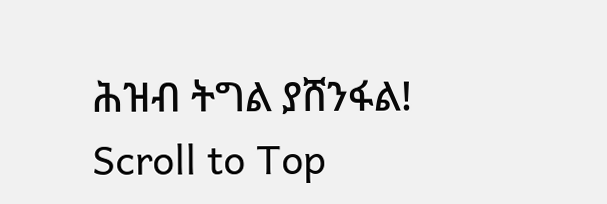ሕዝብ ትግል ያሸንፋል!
Scroll to Top